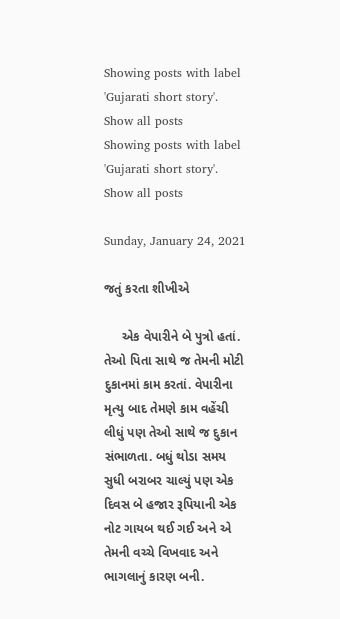Showing posts with label 'Gujarati short story'. Show all posts
Showing posts with label 'Gujarati short story'. Show all posts

Sunday, January 24, 2021

જતું કરતા શીખીએ

     એક વેપારીને બે પુત્રો હતાં. તેઓ પિતા સાથે જ તેમની મોટી દુકાનમાં કામ કરતાં. વેપારીના મૃત્યુ બાદ તેમણે કામ વહેંચી લીધું પણ તેઓ સાથે જ દુકાન સંભાળતા. બધું થોડા સમય સુધી બરાબર ચાલ્યું પણ એક દિવસ બે હજાર રૂપિયાની એક નોટ ગાયબ થઈ ગઈ અને એ તેમની વચ્ચે વિખવાદ અને ભાગલાનું કારણ બની.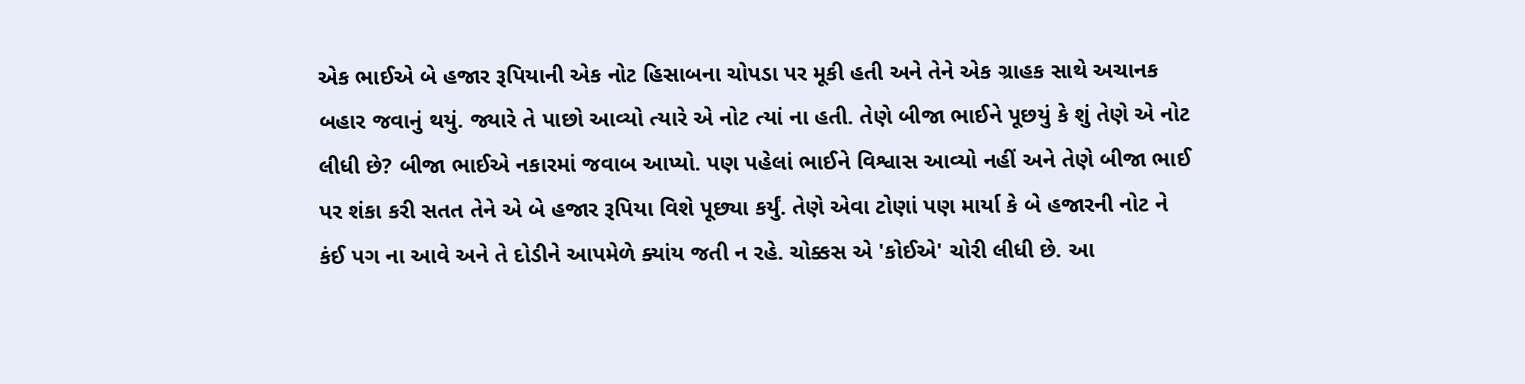એક ભાઈએ બે હજાર રૂપિયાની એક નોટ હિસાબના ચોપડા પર મૂકી હતી અને તેને એક ગ્રાહક સાથે અચાનક બહાર જવાનું થયું. જ્યારે તે પાછો આવ્યો ત્યારે એ નોટ ત્યાં ના હતી. તેણે બીજા ભાઈને પૂછયું કે શું તેણે એ નોટ લીધી છે? બીજા ભાઈએ નકારમાં જવાબ આપ્યો. પણ પહેલાં ભાઈને વિશ્વાસ આવ્યો નહીં અને તેણે બીજા ભાઈ પર શંકા કરી સતત તેને એ બે હજાર રૂપિયા વિશે પૂછ્યા કર્યું. તેણે એવા ટોણાં પણ માર્યા કે બે હજારની નોટ ને કંઈ પગ ના આવે અને તે દોડીને આપમેળે ક્યાંય જતી ન રહે. ચોક્કસ એ 'કોઈએ' ચોરી લીધી છે. આ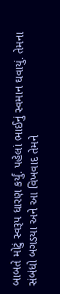બાબતે મોટું સ્વરૂપ ધારણ કર્યું. પહેલાં ભાઈનું સ્વમાન ઘવાયું. તેમના સંબંધો બગડયા અને આ વિખવાદ તેમને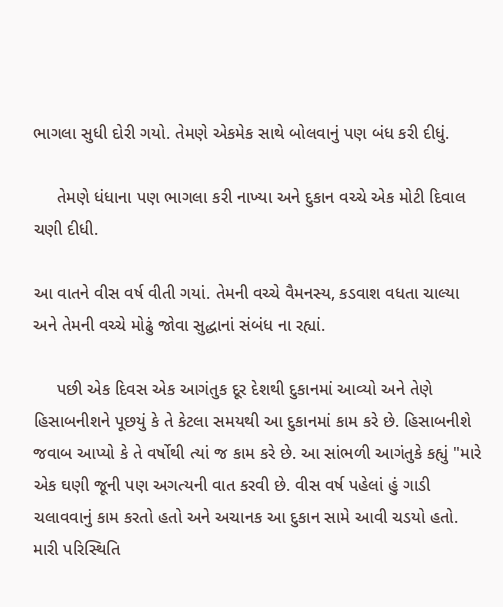ભાગલા સુધી દોરી ગયો. તેમણે એકમેક સાથે બોલવાનું પણ બંધ કરી દીધું.

     તેમણે ધંધાના પણ ભાગલા કરી નાખ્યા અને દુકાન વચ્ચે એક મોટી દિવાલ ચણી દીધી.

આ વાતને વીસ વર્ષ વીતી ગયાં. તેમની વચ્ચે વૈમનસ્ય, કડવાશ વધતા ચાલ્યા અને તેમની વચ્ચે મોઢું જોવા સુદ્ધાનાં સંબંધ ના રહ્યાં.

     પછી એક દિવસ એક આગંતુક દૂર દેશથી દુકાનમાં આવ્યો અને તેણે હિસાબનીશને પૂછયું કે તે કેટલા સમયથી આ દુકાનમાં કામ કરે છે. હિસાબનીશે જવાબ આપ્યો કે તે વર્ષોથી ત્યાં જ કામ કરે છે. આ સાંભળી આગંતુકે કહ્યું "મારે એક ઘણી જૂની પણ અગત્યની વાત કરવી છે. વીસ વર્ષ પહેલાં હું ગાડી ચલાવવાનું કામ કરતો હતો અને અચાનક આ દુકાન સામે આવી ચડયો હતો. મારી પરિસ્થિતિ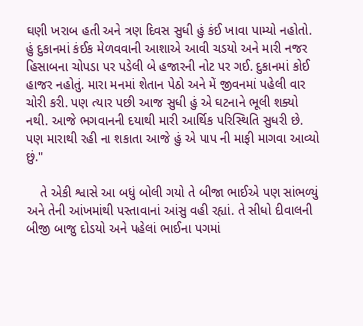ઘણી ખરાબ હતી અને ત્રણ દિવસ સુધી હું કંઈ ખાવા પામ્યો નહોતો. હું દુકાનમાં કંઈક મેળવવાની આશાએ આવી ચડયો અને મારી નજર હિસાબના ચોપડા પર પડેલી બે હજારની નોટ પર ગઈ. દુકાનમાં કોઈ હાજર નહોતું. મારા મનમાં શેતાન પેઠો અને મેં જીવનમાં પહેલી વાર ચોરી કરી. પણ ત્યાર પછી આજ સુધી હું એ ઘટનાને ભૂલી શક્યો નથી. આજે ભગવાનની દયાથી મારી આર્થિક પરિસ્થિતિ સુધરી છે. પણ મારાથી રહી ના શકાતા આજે હું એ પાપ ની માફી માગવા આવ્યો છું."

    તે એકી શ્વાસે આ બધું બોલી ગયો તે બીજા ભાઈએ પણ સાંભળ્યું અને તેની આંખમાંથી પસ્તાવાનાં આંસુ વહી રહ્યાં. તે સીધો દીવાલની બીજી બાજુ દોડયો અને પહેલાં ભાઈના પગમાં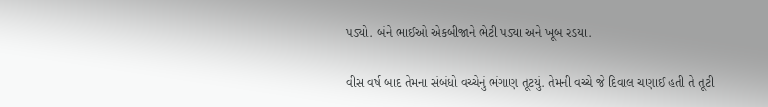પડ્યો. બંને ભાઈઓ એકબીજાને ભેટી પડ્યા અને ખૂબ રડયા.

વીસ વર્ષ બાદ તેમના સંબંધો વચ્ચેનું ભંગાણ તૂટયું. તેમની વચ્ચે જે દિવાલ ચણાઈ હતી તે તૂટી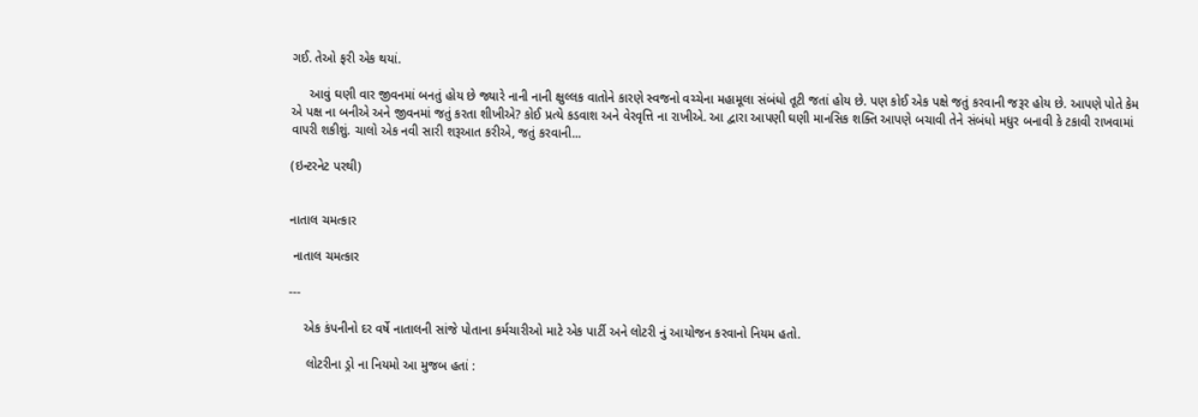ગઈ. તેઓ ફરી એક થયાં.

     આવું ઘણી વાર જીવનમાં બનતું હોય છે જ્યારે નાની નાની ક્ષુલ્લક વાતોને કારણે સ્વજનો વચ્ચેના મહામૂલા સંબંધો તૂટી જતાં હોય છે. પણ કોઈ એક પક્ષે જતું કરવાની જરૂર હોય છે. આપણે પોતે કેમ એ પક્ષ ના બનીએ અને જીવનમાં જતું કરતા શીખીએ? કોઈ પ્રત્યે કડવાશ અને વેરવૃત્તિ ના રાખીએ. આ દ્વારા આપણી ઘણી માનસિક શક્તિ આપણે બચાવી તેને સંબંધો મધુર બનાવી કે ટકાવી રાખવામાં વાપરી શકીશું. ચાલો એક નવી સારી શરૂઆત કરીએ, જતું કરવાની...

(ઇન્ટરનેટ પરથી)


નાતાલ ચમત્કાર

 નાતાલ ચમત્કાર

---

    એક કંપનીનો દર વર્ષે નાતાલની સાંજે પોતાના કર્મચારીઓ માટે એક પાર્ટી અને લોટરી નું આયોજન કરવાનો નિયમ હતો.

     લોટરીના ડ્રો ના નિયમો આ મુજબ હતાં :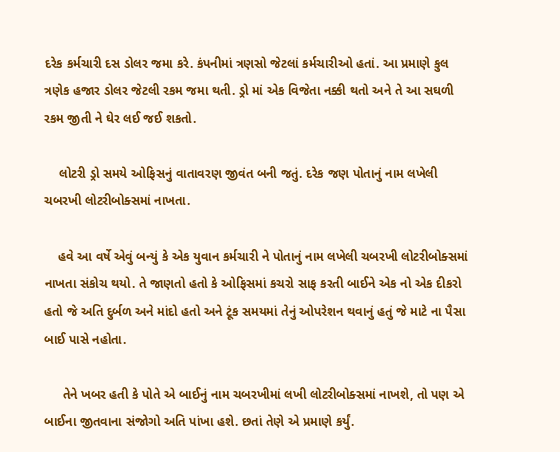દરેક કર્મચારી દસ ડોલર જમા કરે. કંપનીમાં ત્રણસો જેટલાં કર્મચારીઓ હતાં. આ પ્રમાણે કુલ ત્રણેક હજાર ડોલર જેટલી રકમ જમા થતી. ડ્રો માં એક વિજેતા નક્કી થતો અને તે આ સઘળી રકમ જીતી ને ઘેર લઈ જઈ શકતો.

    લોટરી ડ્રો સમયે ઓફિસનું વાતાવરણ જીવંત બની જતું. દરેક જણ પોતાનું નામ લખેલી ચબરખી લોટરીબોક્સમાં નાખતા.

    હવે આ વર્ષે એવું બન્યું કે એક યુવાન કર્મચારી ને પોતાનું નામ લખેલી ચબરખી લોટરીબોક્સમાં નાખતા સંકોચ થયો. તે જાણતો હતો કે ઓફિસમાં કચરો સાફ કરતી બાઈને એક નો એક દીકરો હતો જે અતિ દુર્બળ અને માંદો હતો અને ટૂંક સમયમાં તેનું ઓપરેશન થવાનું હતું જે માટે ના પૈસા બાઈ પાસે નહોતા.

     તેને ખબર હતી કે પોતે એ બાઈનું નામ ચબરખીમાં લખી લોટરીબોક્સમાં નાખશે, તો પણ એ બાઈના જીતવાના સંજોગો અતિ પાંખા હશે. છતાં તેણે એ પ્રમાણે કર્યું.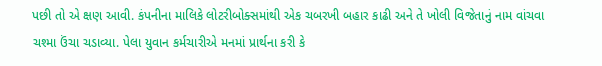પછી તો એ ક્ષણ આવી. કંપનીના માલિકે લોટરીબોક્સમાંથી એક ચબરખી બહાર કાઢી અને તે ખોલી વિજેતાનું નામ વાંચવા ચશ્મા ઉંચા ચડાવ્યા. પેલા યુવાન કર્મચારીએ મનમાં પ્રાર્થના કરી કે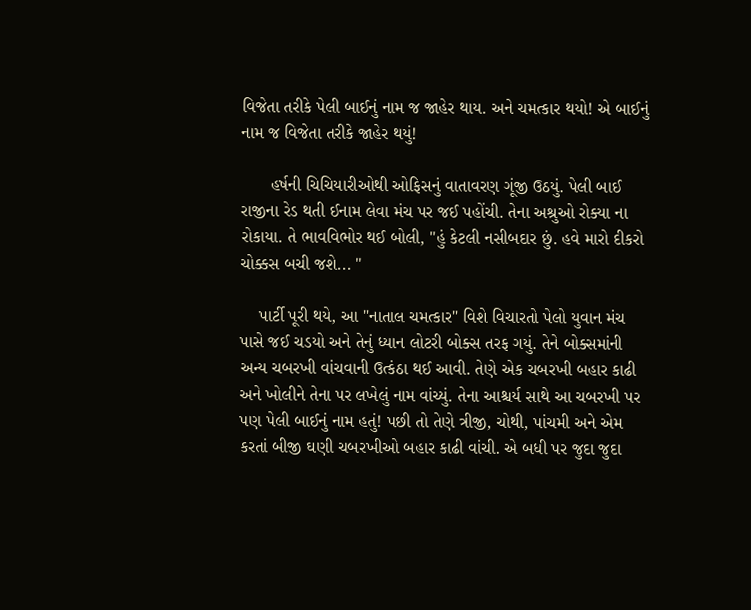વિજેતા તરીકે પેલી બાઈનું નામ જ જાહેર થાય. અને ચમત્કાર થયો! એ બાઈનું નામ જ વિજેતા તરીકે જાહેર થયું!

      હર્ષની ચિચિયારીઓથી ઓફિસનું વાતાવરણ ગૂંજી ઉઠયું. પેલી બાઈ રાજીના રેડ થતી ઈનામ લેવા મંચ પર જઈ પહોંચી. તેના અશ્રુઓ રોક્યા ના રોકાયા. તે ભાવવિભોર થઈ બોલી, "હું કેટલી નસીબદાર છું. હવે મારો દીકરો ચોક્કસ બચી જશે... "

    પાર્ટી પૂરી થયે, આ "નાતાલ ચમત્કાર" વિશે વિચારતો પેલો યુવાન મંચ પાસે જઈ ચડયો અને તેનું ધ્યાન લોટરી બોક્સ તરફ ગયું. તેને બોક્સમાંની અન્ય ચબરખી વાંચવાની ઉત્કંઠા થઈ આવી. તેણે એક ચબરખી બહાર કાઢી અને ખોલીને તેના પર લખેલું નામ વાંચ્યું. તેના આશ્ચર્ય સાથે આ ચબરખી પર પણ પેલી બાઈનું નામ હતું! પછી તો તેણે ત્રીજી, ચોથી, પાંચમી અને એમ કરતાં બીજી ઘણી ચબરખીઓ બહાર કાઢી વાંચી. એ બધી પર જુદા જુદા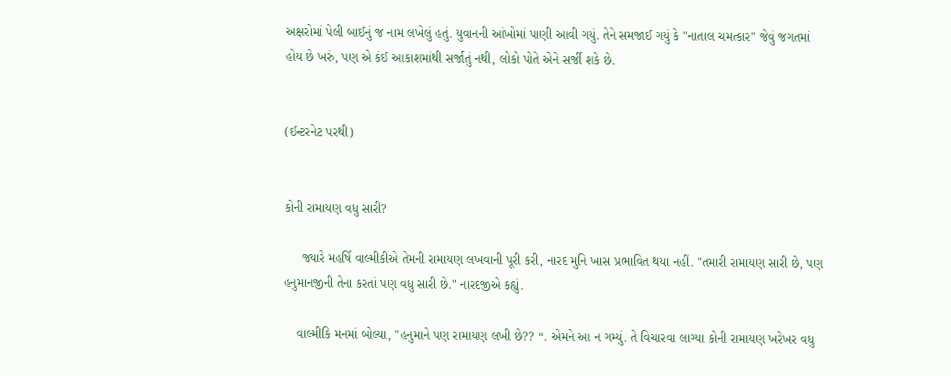અક્ષરોમાં પેલી બાઈનું જ નામ લખેલું હતું. યુવાનની આંખોમાં પાણી આવી ગયું. તેને સમજાઈ ગયું કે "નાતાલ ચમત્કાર" જેવું જગતમાં હોય છે ખરું, પણ એ કંઈ આકાશમાંથી સર્જાતું નથી, લોકો પોતે એને સર્જી શકે છે.


(ઈન્ટરનેટ પરથી)


કોની રામાયણ વધુ સારી?

     જ્યારે મહર્ષિ વાલ્મીકીએ તેમની રામાયણ લખવાની પૂરી કરી, નારદ મુનિ ખાસ પ્રભાવિત થયા નહીં. "તમારી રામાયણ સારી છે, પણ હનુમાનજીની તેના કરતાં પણ વધુ સારી છે." નારદજીએ કહ્યું.

    વાલ્મીકિ મનમાં બોલ્યા, "હનુમાને પણ રામાયણ લખી છે?? “. એમને આ ન ગમ્યું. તે વિચારવા લાગ્યા કોની રામાયણ ખરેખર વધુ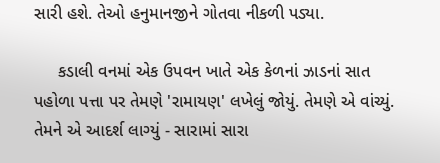સારી હશે. તેઓ હનુમાનજીને ગોતવા નીકળી પડ્યા.

     કડાલી વનમાં એક ઉપવન ખાતે એક કેળનાં ઝાડનાં સાત પહોળા પત્તા પર તેમણે 'રામાયણ' લખેલું જોયું. તેમણે એ વાંચ્યું. તેમને એ આદર્શ લાગ્યું - સારામાં સારા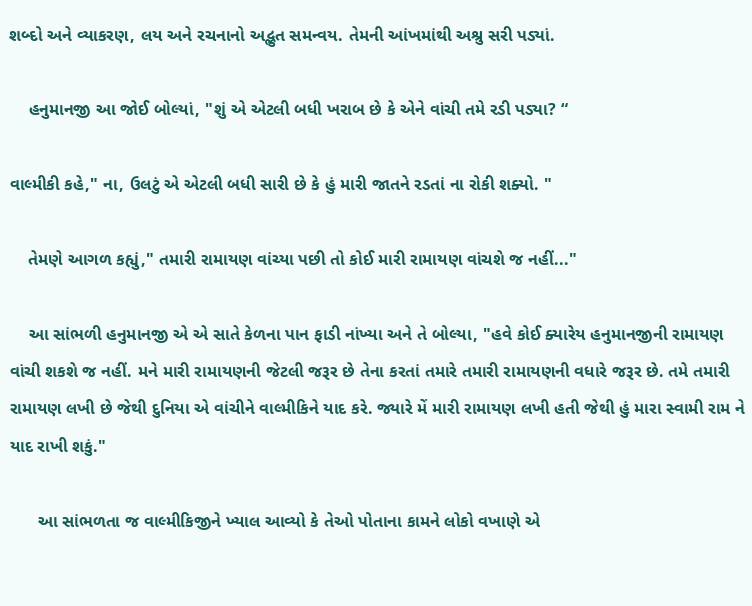શબ્દો અને વ્યાકરણ, લય અને રચનાનો અદ્ભુત સમન્વય. તેમની આંખમાંથી અશ્રુ સરી પડ્યાં.

    હનુમાનજી આ જોઈ બોલ્યાં, "શું એ એટલી બધી ખરાબ છે કે એને વાંચી તમે રડી પડ્યા? “

વાલ્મીકી કહે," ના, ઉલટું એ એટલી બધી સારી છે કે હું મારી જાતને રડતાં ના રોકી શક્યો. "

    તેમણે આગળ કહ્યું," તમારી રામાયણ વાંચ્યા પછી તો કોઈ મારી રામાયણ વાંચશે જ નહીં..."

    આ સાંભળી હનુમાનજી એ એ સાતે કેળના પાન ફાડી નાંખ્યા અને તે બોલ્યા, "હવે કોઈ ક્યારેય હનુમાનજીની રામાયણ વાંચી શકશે જ નહીં. મને મારી રામાયણની જેટલી જરૂર છે તેના કરતાં તમારે તમારી રામાયણની વધારે જરૂર છે. તમે તમારી રામાયણ લખી છે જેથી દુનિયા એ વાંચીને વાલ્મીકિને યાદ કરે. જ્યારે મેં મારી રામાયણ લખી હતી જેથી હું મારા સ્વામી રામ ને યાદ રાખી શકું."

      આ સાંભળતા જ વાલ્મીકિજીને ખ્યાલ આવ્યો કે તેઓ પોતાના કામને લોકો વખાણે એ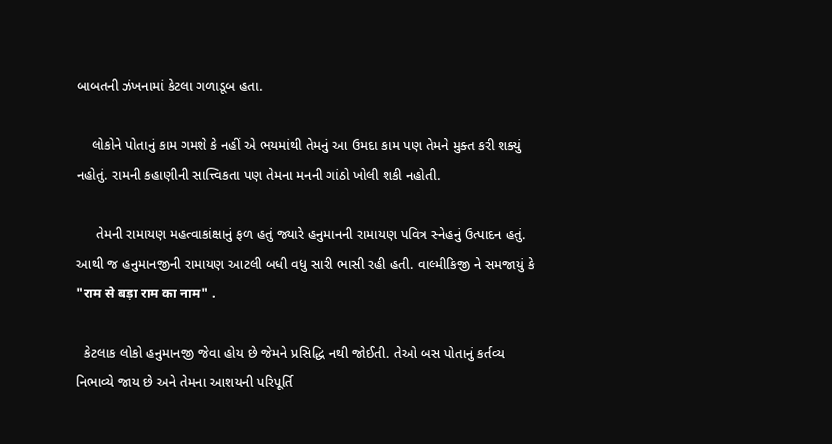બાબતની ઝંખનામાં કેટલા ગળાડૂબ હતા.

    લોકોને પોતાનું કામ ગમશે કે નહીં એ ભયમાંથી તેમનું આ ઉમદા કામ પણ તેમને મુક્ત કરી શક્યું નહોતું. રામની કહાણીની સાત્ત્વિકતા પણ તેમના મનની ગાંઠો ખોલી શકી નહોતી.

     તેમની રામાયણ મહત્વાકાંક્ષાનું ફળ હતું જ્યારે હનુમાનની રામાયણ પવિત્ર સ્નેહનું ઉત્પાદન હતું. આથી જ હનુમાનજીની રામાયણ આટલી બધી વધુ સારી ભાસી રહી હતી. વાલ્મીકિજી ને સમજાયું કે "राम से बड़ा राम का नाम" .

  કેટલાક લોકો હનુમાનજી જેવા હોય છે જેમને પ્રસિદ્ધિ નથી જોઈતી. તેઓ બસ પોતાનું કર્તવ્ય નિભાવ્યે જાય છે અને તેમના આશયની પરિપૂર્તિ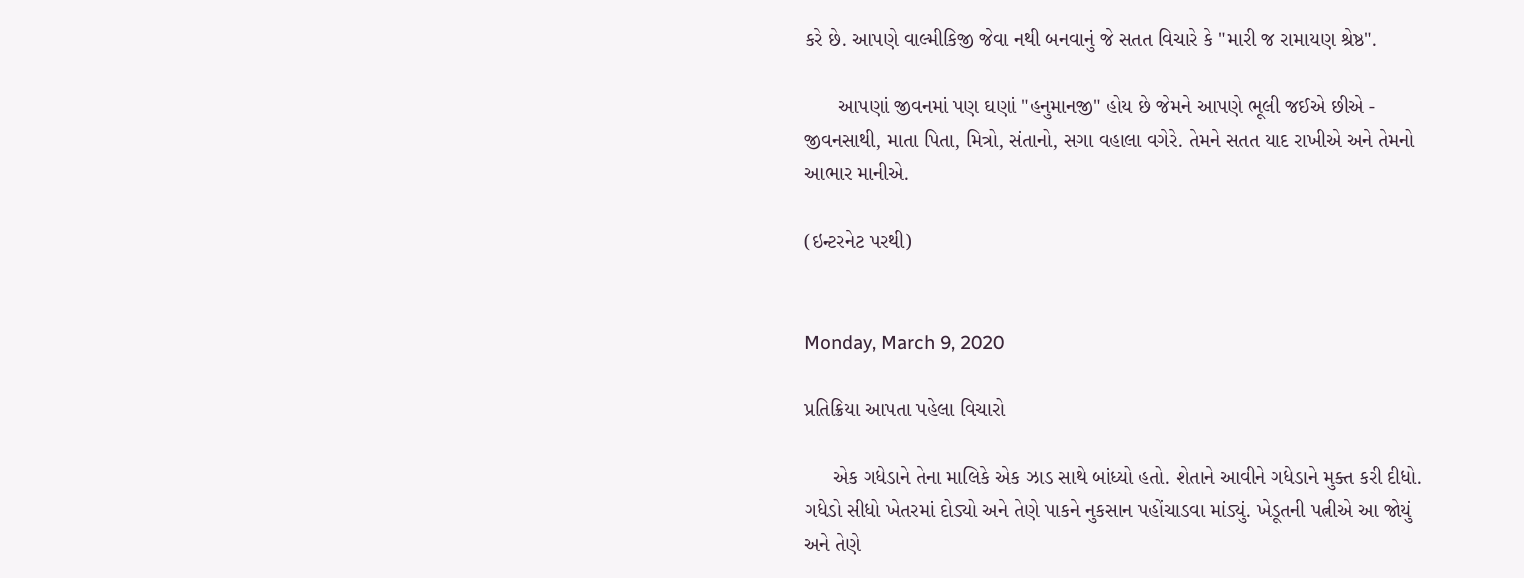કરે છે. આપણે વાલ્મીકિજી જેવા નથી બનવાનું જે સતત વિચારે કે "મારી જ રામાયણ શ્રેષ્ઠ".

      આપણાં જીવનમાં પણ ઘણાં "હનુમાનજી" હોય છે જેમને આપણે ભૂલી જઈએ છીએ - જીવનસાથી, માતા પિતા, મિત્રો, સંતાનો, સગા વહાલા વગેરે. તેમને સતત યાદ રાખીએ અને તેમનો આભાર માનીએ.

(ઇન્ટરનેટ પરથી)


Monday, March 9, 2020

પ્રતિક્રિયા આપતા પહેલા વિચારો

     એક ગધેડાને તેના માલિકે એક ઝાડ સાથે બાંધ્યો હતો. શેતાને આવીને ગધેડાને મુક્ત કરી દીધો. ગધેડો સીધો ખેતરમાં દોડ્યો અને તેણે પાકને નુકસાન પહોંચાડવા માંડ્યું. ખેડૂતની પત્નીએ આ જોયું અને તેણે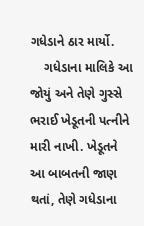ગધેડાને ઠાર માર્યો.
    ગધેડાના માલિકે આ જોયું અને તેણે ગુસ્સે ભરાઈ ખેડૂતની પત્નીને મારી નાખી. ખેડૂતને આ બાબતની જાણ થતાં, તેણે ગધેડાના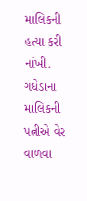માલિકની હત્યા કરી નાંખી. ગધેડાના માલિકની પત્નીએ વેર વાળવા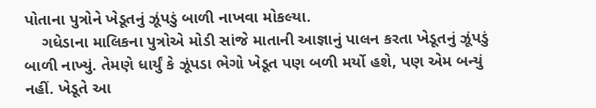પોતાના પુત્રોને ખેડૂતનું ઝૂંપડું બાળી નાખવા મોકલ્યા.
    ગધેડાના માલિકના પુત્રોએ મોડી સાંજે માતાની આજ્ઞાનું પાલન કરતા ખેડૂતનું ઝૂંપડું બાળી નાખ્યું. તેમણે ધાર્યું કે ઝૂંપડા ભેગો ખેડૂત પણ બળી મર્યો હશે, પણ એમ બન્યું નહીં. ખેડૂતે આ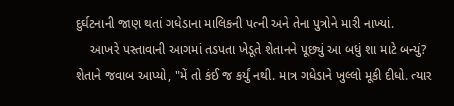દુર્ઘટનાની જાણ થતાં ગધેડાના માલિકની પત્ની અને તેના પુત્રોને મારી નાખ્યાં.
    આખરે પસ્તાવાની આગમાં તડપતા ખેડૂતે શેતાનને પૂછ્યું આ બધું શા માટે બન્યું?
શેતાને જવાબ આપ્યો, "મેં તો કંઈ જ કર્યું નથી. માત્ર ગધેડાને ખુલ્લો મૂકી દીધો. ત્યાર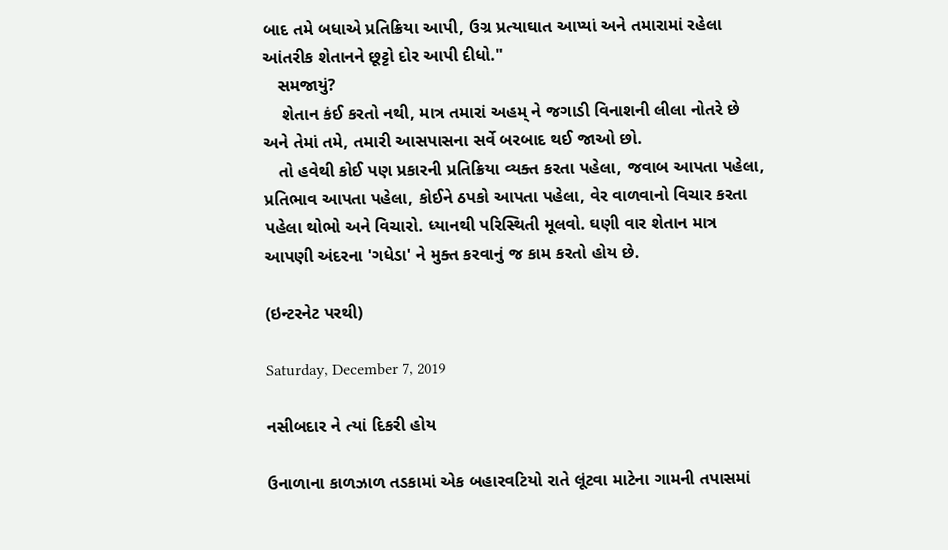બાદ તમે બધાએ પ્રતિક્રિયા આપી, ઉગ્ર પ્રત્યાઘાત આપ્યાં અને તમારામાં રહેલા આંતરીક શેતાનને છૂટ્ટો દોર આપી દીધો."
   સમજાયું?
    શેતાન કંઈ કરતો નથી, માત્ર તમારાં અહમ્ ને જગાડી વિનાશની લીલા નોતરે છે અને તેમાં તમે, તમારી આસપાસના સર્વે બરબાદ થઈ જાઓ છો.
   તો હવેથી કોઈ પણ પ્રકારની પ્રતિક્રિયા વ્યક્ત કરતા પહેલા, જવાબ આપતા પહેલા, પ્રતિભાવ આપતા પહેલા, કોઈને ઠપકો આપતા પહેલા, વેર વાળવાનો વિચાર કરતા પહેલા થોભો અને વિચારો. ધ્યાનથી પરિસ્થિતી મૂલવો. ઘણી વાર શેતાન માત્ર આપણી અંદરના 'ગધેડા' ને મુક્ત કરવાનું જ કામ કરતો હોય છે.

(ઇન્ટરનેટ પરથી)

Saturday, December 7, 2019

નસીબદાર ને ત્યાં દિકરી હોય

ઉનાળાના કાળઝાળ તડકામાં એક બહારવટિયો રાતે લૂંટવા માટેના ગામની તપાસમાં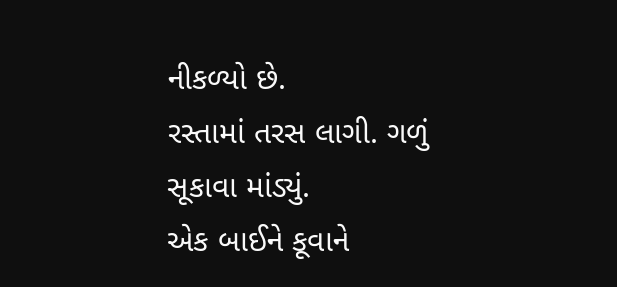નીકળ્યો છે.
રસ્તામાં તરસ લાગી. ગળું સૂકાવા માંડ્યું.
એક બાઈને કૂવાને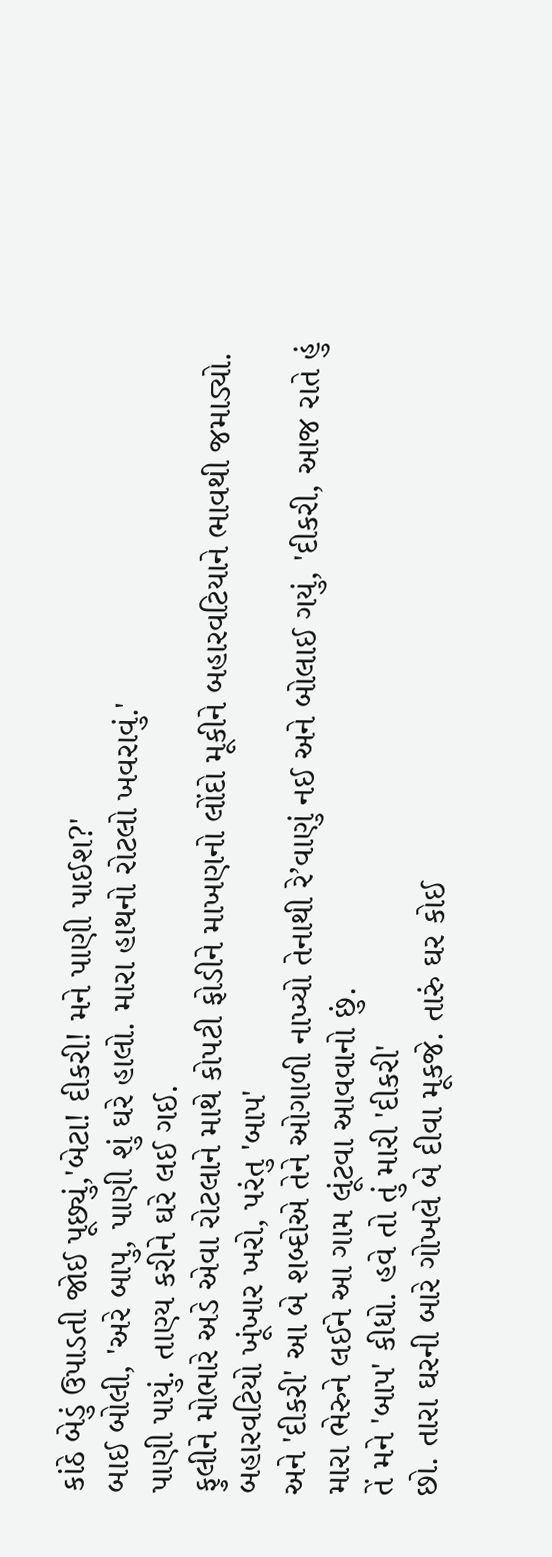કાંઠે બેડું ઉપાડતી જોઈ પૂછ્યું,'બેટા! દીકરી! મને પાણી પાઈશ?'
બાઈ બોલી, 'અરે બાપુ, પાણી શું ઘરે હાલો. મારા હાથનો રોટલો ખવરાવું.'
પાણી પાયું. તાણ્ય કરીને ઘરે લઈ ગઈ.
ફુલીને મોભારે અડે એવા રોટલાને માથે કોપટી ફોડીને માખણનો લોંદો મૂકીને બહારવટિયાને ભાવથી જમાડ્યો.
બહારવટિયો ખૂંખાર ખરો, પરંતુ 'બાપ'
અને 'દીકરી' આ બે શબ્દોએ તેને ઓગાળી નાખ્યો તેનાથી રે’વાણું નઈ અને બોલાઈ ગયું, 'દીકરી, આજ રાતે હું મારા ભેરુને લઈને આ ગામ લૂંટવા આવવાનો છું.
તેં મને 'બાપ' કીધો. હવે તો તું મારી 'દીકરી'
છો. તારા ઘરની બારે ગોખલે બે દીવા મૂકજે. તારું ઘર કોઈ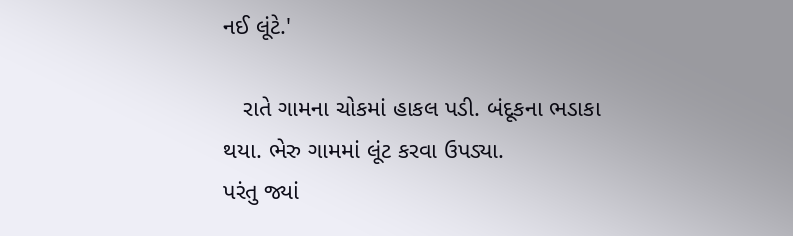નઈ લૂંટે.'

   રાતે ગામના ચોકમાં હાકલ પડી. બંદૂકના ભડાકા થયા. ભેરુ ગામમાં લૂંટ કરવા ઉપડ્યા.
પરંતુ જ્યાં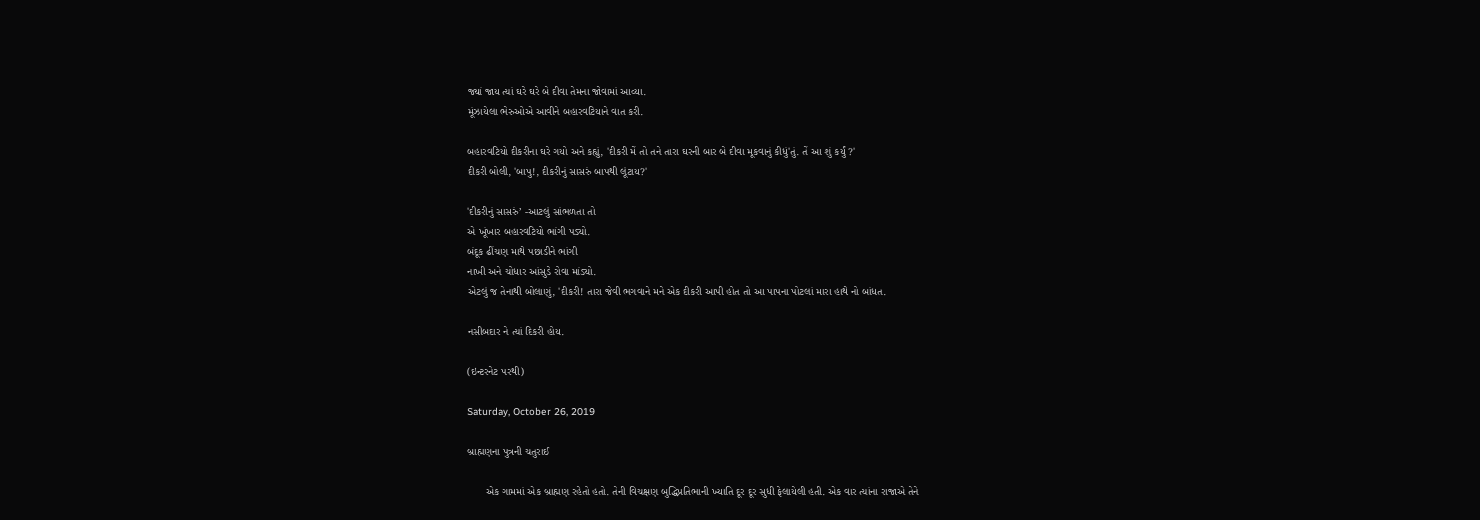જ્યાં જાય ત્યાં ઘરે ઘરે બે દીવા તેમના જોવામાં આવ્યા.
મૂંઝાયેલા ભેરુઓએ આવીને બહારવટિયાને વાત કરી.

બહારવટિયો દીકરીના ઘરે ગયો અને કહ્યું, 'દીકરી મેં તો તને તારા ઘરની બાર બે દીવા મૂકવાનું કીધું'તું. તેં આ શું કર્યું ?'
દીકરી બોલી, 'બાપુ!, દીકરીનું સાસરું બાપથી લૂંટાય?'

'દીકરીનું સાસરું’ -આટલું સાંભળતા તો
એ ખૂંખાર બહારવટિયો ભાંગી પડ્યો.
બંદૂક ઢીંચણ માથે પછાડીને ભાંગી
નાખી અને ચોધાર આંસુડે રોવા માંડ્યો.
એટલું જ તેનાથી બોલાણું, 'દીકરી! તારા જેવી ભગવાને મને એક દીકરી આપી હોત તો આ પાપના પોટલાં મારા હાથે નો બાંધત.

નસીબદાર ને ત્યાં દિકરી હોય.

(ઇન્ટરનેટ પરથી)

Saturday, October 26, 2019

બ્રાહ્મણના પુત્રની ચતુરાઈ

      એક ગામમાં એક બ્રાહ્મણ રહેતો હતો. તેની વિચક્ષણ બુદ્ધિપ્રતિભાની ખ્યાતિ દૂર દૂર સુધી ફેલાયેલી હતી. એક વાર ત્યાંના રાજાએ તેને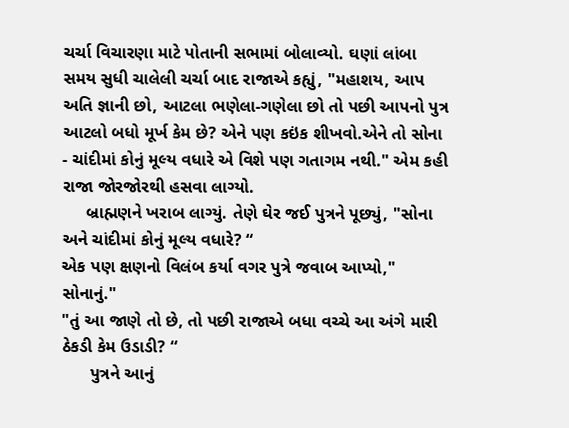ચર્ચા વિચારણા માટે પોતાની સભામાં બોલાવ્યો. ઘણાં લાંબા સમય સુધી ચાલેલી ચર્ચા બાદ રાજાએ કહ્યું, "મહાશય, આપ અતિ જ્ઞાની છો, આટલા ભણેલા-ગણેલા છો તો પછી આપનો પુત્ર આટલો બધો મૂર્ખ કેમ છે? એને પણ કઇંક શીખવો.એને તો સોના - ચાંદીમાં કોનું મૂલ્ય વધારે એ વિશે પણ ગતાગમ નથી." એમ કહી રાજા જોરજોરથી હસવા લાગ્યો.
     બ્રાહ્મણને ખરાબ લાગ્યું. તેણે ઘેર જઈ પુત્રને પૂછ્યું, "સોના અને ચાંદીમાં કોનું મૂલ્ય વધારે? “
એક પણ ક્ષણનો વિલંબ કર્યા વગર પુત્રે જવાબ આપ્યો," સોનાનું."
"તું આ જાણે તો છે, તો પછી રાજાએ બધા વચ્ચે આ અંગે મારી ઠેકડી કેમ ઉડાડી? “
      પુત્રને આનું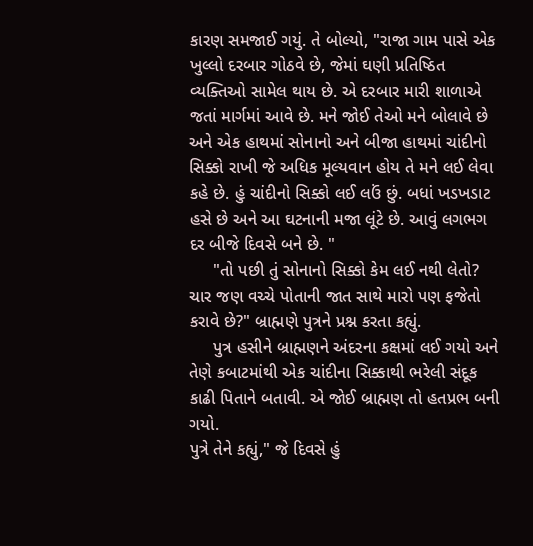કારણ સમજાઈ ગયું. તે બોલ્યો, "રાજા ગામ પાસે એક ખુલ્લો દરબાર ગોઠવે છે, જેમાં ઘણી પ્રતિષ્ઠિત વ્યક્તિઓ સામેલ થાય છે. એ દરબાર મારી શાળાએ જતાં માર્ગમાં આવે છે. મને જોઈ તેઓ મને બોલાવે છે અને એક હાથમાં સોનાનો અને બીજા હાથમાં ચાંદીનો સિક્કો રાખી જે અધિક મૂલ્યવાન હોય તે મને લઈ લેવા કહે છે. હું ચાંદીનો સિક્કો લઈ લઉં છું. બધાં ખડખડાટ હસે છે અને આ ઘટનાની મજા લૂંટે છે. આવું લગભગ દર બીજે દિવસે બને છે. "
     "તો પછી તું સોનાનો સિક્કો કેમ લઈ નથી લેતો? ચાર જણ વચ્ચે પોતાની જાત સાથે મારો પણ ફજેતો કરાવે છે?" બ્રાહ્મણે પુત્રને પ્રશ્ન કરતા કહ્યું.
     પુત્ર હસીને બ્રાહ્મણને અંદરના કક્ષમાં લઈ ગયો અને તેણે કબાટમાંથી એક ચાંદીના સિક્કાથી ભરેલી સંદૂક કાઢી પિતાને બતાવી. એ જોઈ બ્રાહ્મણ તો હતપ્રભ બની ગયો.
પુત્રે તેને કહ્યું," જે દિવસે હું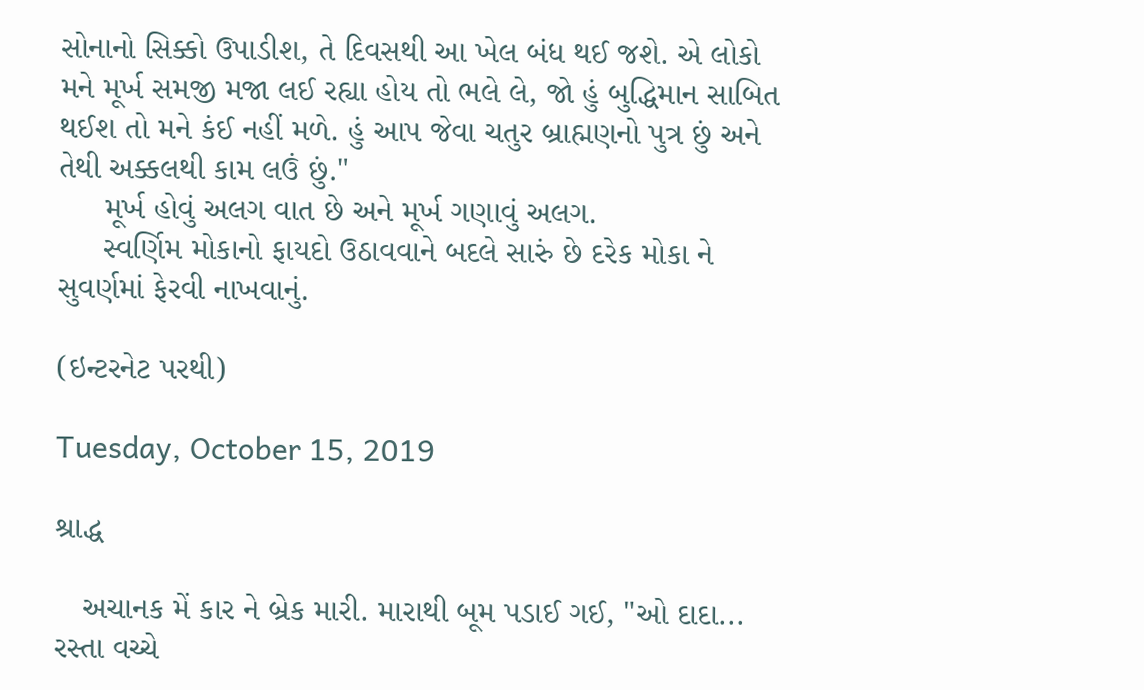સોનાનો સિક્કો ઉપાડીશ, તે દિવસથી આ ખેલ બંધ થઈ જશે. એ લોકો મને મૂર્ખ સમજી મજા લઈ રહ્યા હોય તો ભલે લે, જો હું બુદ્ધિમાન સાબિત થઈશ તો મને કંઈ નહીં મળે. હું આપ જેવા ચતુર બ્રાહ્મણનો પુત્ર છું અને તેથી અક્કલથી કામ લઉં છું."
     મૂર્ખ હોવું અલગ વાત છે અને મૂર્ખ ગણાવું અલગ.
     સ્વર્ણિમ મોકાનો ફાયદો ઉઠાવવાને બદલે સારું છે દરેક મોકા ને સુવર્ણમાં ફેરવી નાખવાનું.

(ઇન્ટરનેટ પરથી)

Tuesday, October 15, 2019

શ્રાદ્ધ

   અચાનક મેં કાર ને બ્રેક મારી. મારાથી બૂમ પડાઈ ગઈ, "ઓ દાદા... રસ્તા વચ્ચે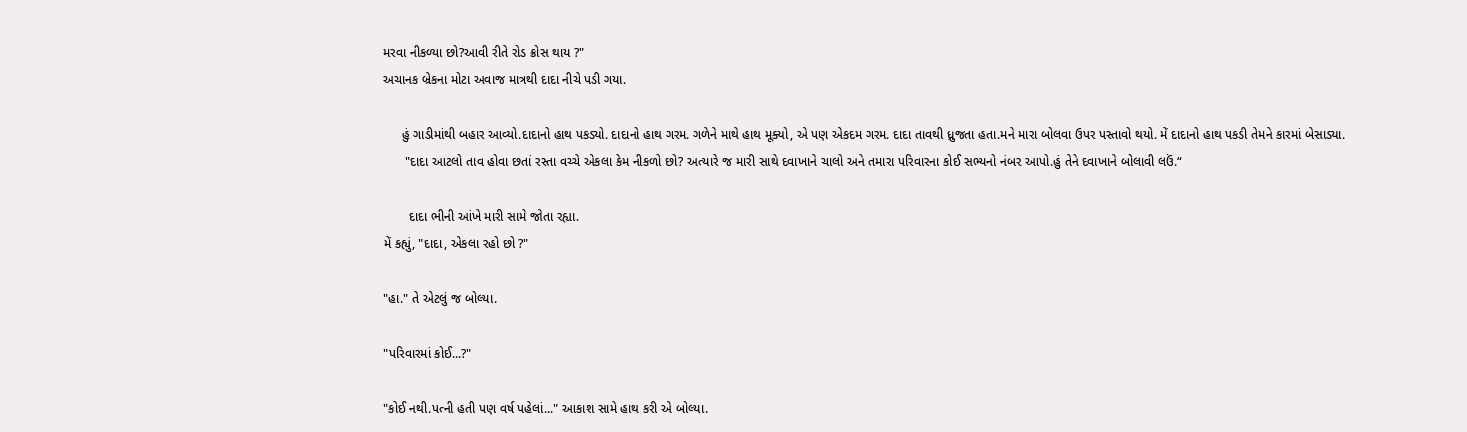મરવા નીકળ્યા છો?આવી રીતે રોડ ક્રોસ થાય ?"
અચાનક બ્રેકના મોટા અવાજ માત્રથી દાદા નીચે પડી ગયા.

     હું ગાડીમાંથી બહાર આવ્યો.દાદાનો હાથ પકડ્યો. દાદાનો હાથ ગરમ. ગળેને માથે હાથ મૂક્યો, એ પણ એકદમ ગરમ. દાદા તાવથી ધ્રુજતા હતા.મને મારા બોલવા ઉપર પસ્તાવો થયો. મેં દાદાનો હાથ પકડી તેમને કારમાં બેસાડ્યા.
      "દાદા આટલો તાવ હોવા છતાં રસ્તા વચ્ચે એકલા કેમ નીકળો છો? અત્યારે જ મારી સાથે દવાખાને ચાલો અને તમારા પરિવારના કોઈ સભ્યનો નંબર આપો.હું તેને દવાખાને બોલાવી લઉં.“

       દાદા ભીની આંખે મારી સામે જોતા રહ્યા.
મેં કહ્યું, "દાદા, એકલા રહો છો ?"

"હા." તે એટલું જ બોલ્યા.

"પરિવારમાં કોઈ...?"

"કોઈ નથી.પત્ની હતી પણ વર્ષ પહેલાં..." આકાશ સામે હાથ કરી એ બોલ્યા.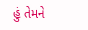હું તેમને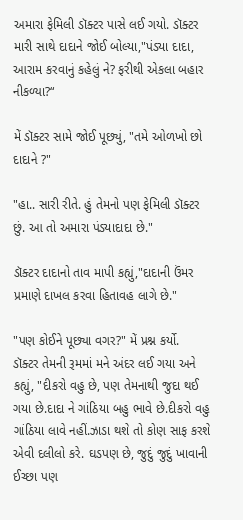અમારા ફેમિલી ડૉક્ટર પાસે લઈ ગયો. ડૉક્ટર મારી સાથે દાદાને જોઈ બોલ્યા,"પંડ્યા દાદા, આરામ કરવાનું કહેલું ને? ફરીથી એકલા બહાર નીકળ્યા?“

મેં ડૉક્ટર સામે જોઈ પૂછ્યું, "તમે ઓળખો છો દાદાને ?"

"હા.. સારી રીતે. હું તેમનો પણ ફેમિલી ડૉક્ટર છું. આ તો અમારા પંડ્યાદાદા છે."

ડૉક્ટર દાદાનો તાવ માપી કહ્યું,"દાદાની ઉંમર પ્રમાણે દાખલ કરવા હિતાવહ લાગે છે."

"પણ કોઈને પૂછ્યા વગર?" મેં પ્રશ્ન કર્યો.
ડૉક્ટર તેમની રૂમમાં મને અંદર લઈ ગયા અને કહ્યું, "દીકરો વહુ છે, પણ તેમનાથી જુદા થઈ ગયા છે.દાદા ને ગાંઠિયા બહુ ભાવે છે.દીકરો વહુ ગાંઠિયા લાવે નહીં.ઝાડા થશે તો કોણ સાફ કરશે એવી દલીલો કરે. ઘડપણ છે, જુદું જુદું ખાવાની ઈચ્છા પણ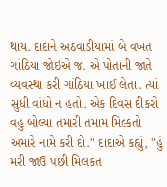થાય. દાદાને અઠવાડીયામાં બે વખત ગાંઠિયા જોઇએ જ. એ પોતાની જાતે વ્યવસ્થા કરી ગાંઠિયા ખાઈ લેતા. ત્યાં સુધી વાંધો ન હતો. એક દિવસ દીકરો વહુ બોલ્યા તમારી તમામ મિલ્કતો અમારે નામે કરી દો." દાદાએ કહ્યું, "હું મરી જાઉ પછી મિલકત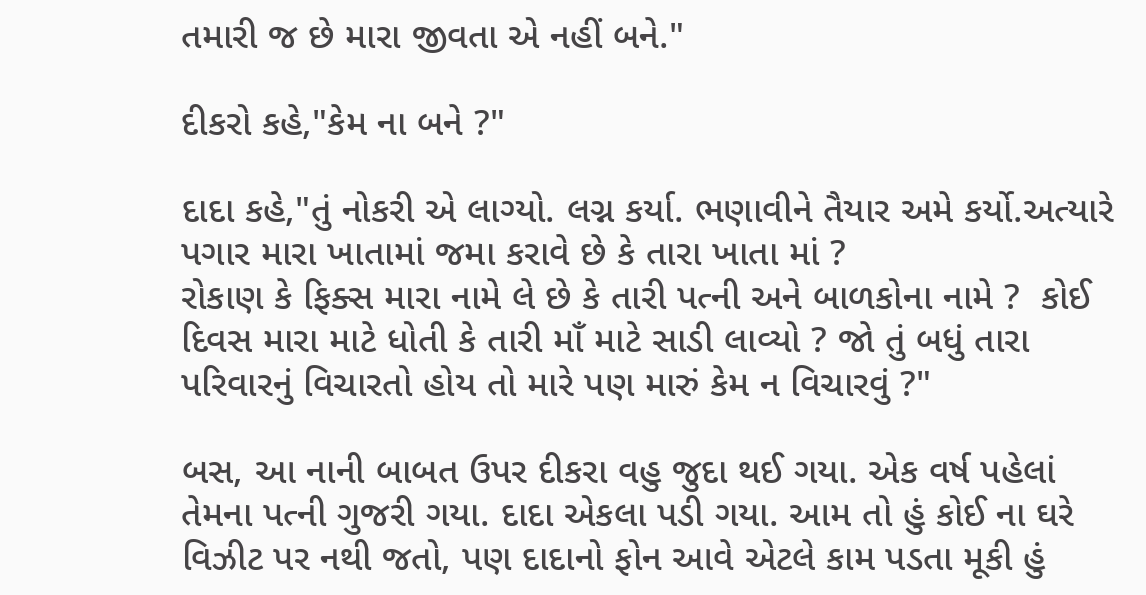તમારી જ છે મારા જીવતા એ નહીં બને."

દીકરો કહે,"કેમ ના બને ?"

દાદા કહે,"તું નોકરી એ લાગ્યો. લગ્ન કર્યા. ભણાવીને તૈયાર અમે કર્યો.અત્યારે પગાર મારા ખાતામાં જમા કરાવે છે કે તારા ખાતા માં ?
રોકાણ કે ફિક્સ મારા નામે લે છે કે તારી પત્ની અને બાળકોના નામે ?  કોઈ દિવસ મારા માટે ધોતી કે તારી માઁ માટે સાડી લાવ્યો ? જો તું બધું તારા પરિવારનું વિચારતો હોય તો મારે પણ મારું કેમ ન વિચારવું ?"

બસ, આ નાની બાબત ઉપર દીકરા વહુ જુદા થઈ ગયા. એક વર્ષ પહેલાં તેમના પત્ની ગુજરી ગયા. દાદા એકલા પડી ગયા. આમ તો હું કોઈ ના ઘરે વિઝીટ પર નથી જતો, પણ દાદાનો ફોન આવે એટલે કામ પડતા મૂકી હું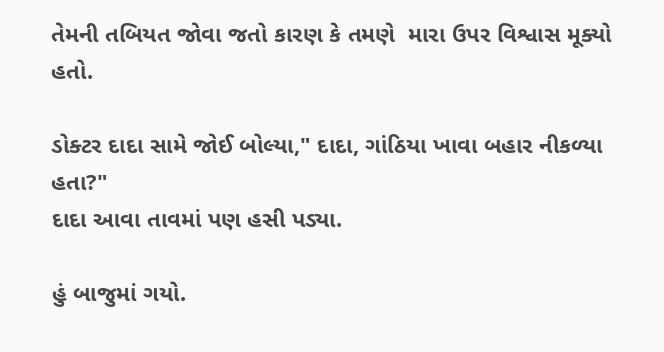તેમની તબિયત જોવા જતો કારણ કે તમણે  મારા ઉપર વિશ્વાસ મૂક્યો હતો.

ડોક્ટર દાદા સામે જોઈ બોલ્યા," દાદા, ગાંઠિયા ખાવા બહાર નીકળ્યા હતા?"
દાદા આવા તાવમાં પણ હસી પડ્યા.

હું બાજુમાં ગયો.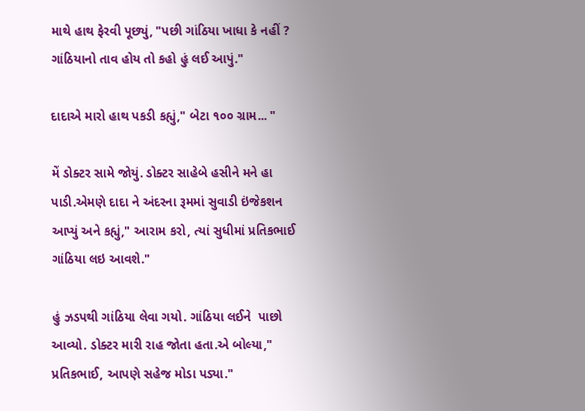માથે હાથ ફેરવી પૂછ્યું, "પછી ગાંઠિયા ખાધા કે નહીં ? ગાંઠિયાનો તાવ હોય તો કહો હું લઈ આપું."

દાદાએ મારો હાથ પકડી કહ્યું," બેટા ૧૦૦ ગ્રામ... "

મેં ડોક્ટર સામે જોયું. ડોક્ટર સાહેબે હસીને મને હા પાડી.એમણે દાદા ને અંદરના રૂમમાં સુવાડી ઇંજેકશન આપ્યું અને કહ્યું," આરામ કરો, ત્યાં સુધીમાં પ્રતિકભાઈ ગાંઠિયા લઇ આવશે."

હું ઝડપથી ગાંઠિયા લેવા ગયો. ગાંઠિયા લઈને  પાછો આવ્યો. ડોક્ટર મારી રાહ જોતા હતા.એ બોલ્યા," પ્રતિકભાઈ, આપણે સહેજ મોડા પડ્યા."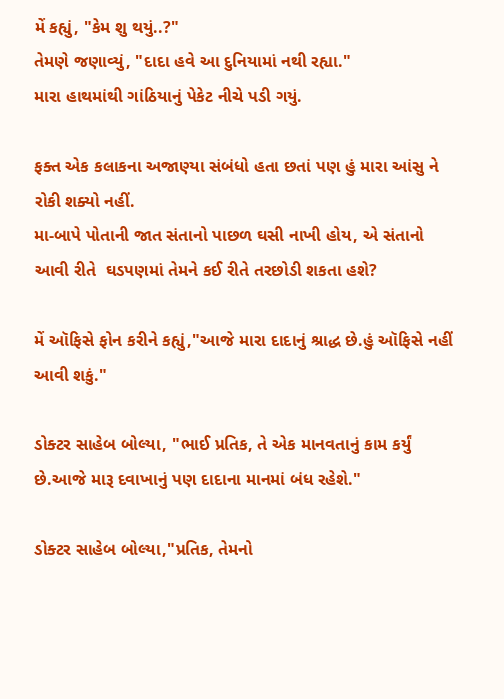મેં કહ્યું, "કેમ શુ થયું..?"
તેમણે જણાવ્યું, "દાદા હવે આ દુનિયામાં નથી રહ્યા."
મારા હાથમાંથી ગાંઠિયાનું પેકેટ નીચે પડી ગયું.

ફક્ત એક કલાકના અજાણ્યા સંબંધો હતા છતાં પણ હું મારા આંસુ ને રોકી શક્યો નહીં.
મા-બાપે પોતાની જાત સંતાનો પાછળ ઘસી નાખી હોય, એ સંતાનો આવી રીતે  ઘડપણમાં તેમને કઈ રીતે તરછોડી શકતા હશે?

મેં ઑફિસે ફોન કરીને કહ્યું,"આજે મારા દાદાનું શ્રાદ્ધ છે.હું ઑફિસે નહીં આવી શકું."

ડોક્ટર સાહેબ બોલ્યા, "ભાઈ પ્રતિક, તે એક માનવતાનું કામ કર્યું છે.આજે મારૂ દવાખાનું પણ દાદાના માનમાં બંધ રહેશે."

ડોક્ટર સાહેબ બોલ્યા,"પ્રતિક, તેમનો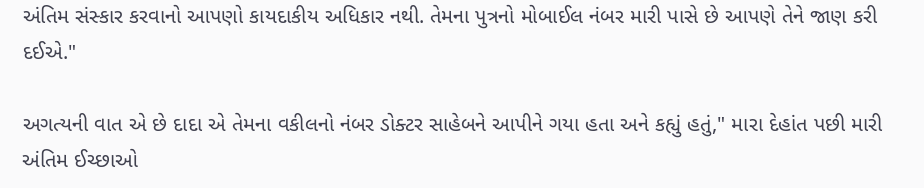અંતિમ સંસ્કાર કરવાનો આપણો કાયદાકીય અધિકાર નથી. તેમના પુત્રનો મોબાઈલ નંબર મારી પાસે છે આપણે તેને જાણ કરી દઈએ."

અગત્યની વાત એ છે દાદા એ તેમના વકીલનો નંબર ડોક્ટર સાહેબને આપીને ગયા હતા અને કહ્યું હતું," મારા દેહાંત પછી મારી અંતિમ ઈચ્છાઓ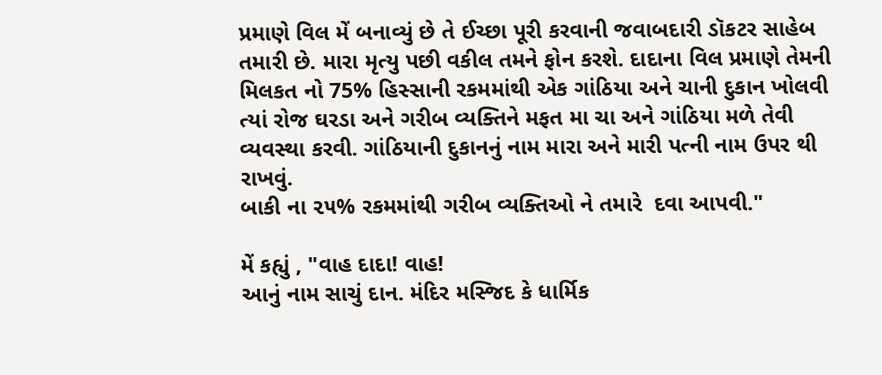પ્રમાણે વિલ મેં બનાવ્યું છે તે ઈચ્છા પૂરી કરવાની જવાબદારી ડૉકટર સાહેબ તમારી છે. મારા મૃત્યુ પછી વકીલ તમને ફોન કરશે. દાદાના વિલ પ્રમાણે તેમની મિલકત નો 75% હિસ્સાની રકમમાંથી એક ગાંઠિયા અને ચાની દુકાન ખોલવી ત્યાં રોજ ઘરડા અને ગરીબ વ્યક્તિને મફત મા ચા અને ગાંઠિયા મળે તેવી વ્યવસ્થા કરવી. ગાંઠિયાની દુકાનનું નામ મારા અને મારી પત્ની નામ ઉપર થી રાખવું.
બાકી ના ૨૫% રકમમાંથી ગરીબ વ્યક્તિઓ ને તમારે  દવા આપવી."

મેં કહ્યું , "વાહ દાદા! વાહ!
આનું નામ સાચું દાન. મંદિર મસ્જિદ કે ધાર્મિક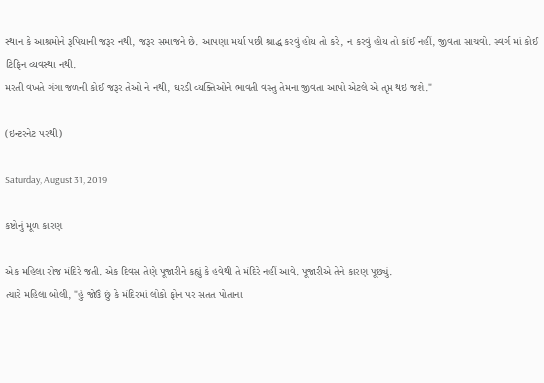સ્થાન કે આશ્રમોને રૂપિયાની જરૂર નથી, જરૂર સમાજને છે. આપણા મર્યા પછી શ્રાદ્ધ કરવું હોય તો કરે, ન કરવું હોય તો કાંઈ નહીં, જીવતા સાચવો. સ્વર્ગ માં કોઈ ટિફિન વ્યવસ્થા નથી.
મરતી વખતે ગંગા જળની કોઈ જરૂર તેઓ ને નથી, ઘરડી વ્યક્તિઓને ભાવતી વસ્તુ તેમના જીવતા આપો એટલે એ તૃપ્ત થઇ જશે."

(ઇન્ટરનેટ પરથી)

Saturday, August 31, 2019

કષ્ટોનું મૂળ કારણ

એક મહિલા રોજ મંદિરે જતી. એક દિવસ તેણે પૂજારીને કહ્યું કે હવેથી તે મંદિરે નહીં આવે. પૂજારીએ તેને કારણ પૂછ્યું.
ત્યારે મહિલા બોલી, "હું જોઉં છું કે મંદિરમાં લોકો ફોન પર સતત પોતાના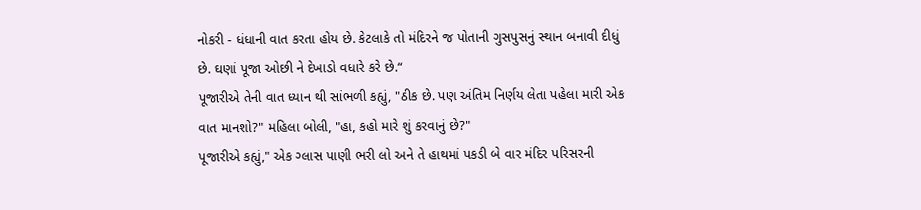નોકરી - ધંધાની વાત કરતા હોય છે. કેટલાકે તો મંદિરને જ પોતાની ગુસપુસનું સ્થાન બનાવી દીધું છે. ઘણાં પૂજા ઓછી ને દેખાડો વધારે કરે છે.“
પૂજારીએ તેની વાત ધ્યાન થી સાંભળી કહ્યું, "ઠીક છે. પણ અંતિમ નિર્ણય લેતા પહેલા મારી એક વાત માનશો?" મહિલા બોલી, "હા, કહો મારે શું કરવાનું છે?"
પૂજારીએ કહ્યું," એક ગ્લાસ પાણી ભરી લો અને તે હાથમાં પકડી બે વાર મંદિર પરિસરની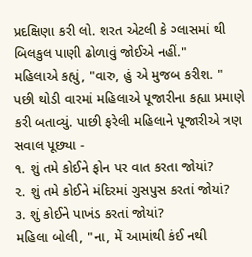પ્રદક્ષિણા કરી લો. શરત એટલી કે ગ્લાસમાં થી બિલકુલ પાણી ઢોળાવું જોઈએ નહીં."
મહિલાએ કહ્યું, "વારુ, હું એ મુજબ કરીશ. "
પછી થોડી વારમાં મહિલાએ પૂજારીના કહ્યા પ્રમાણે કરી બતાવ્યું. પાછી ફરેલી મહિલાને પૂજારીએ ત્રણ સવાલ પૂછ્યા -
૧. શું તમે કોઈને ફોન પર વાત કરતા જોયાં?
૨. શું તમે કોઈને મંદિરમાં ગુસપુસ કરતાં જોયાં?
૩. શું કોઈને પાખંડ કરતાં જોયાં?
મહિલા બોલી, "ના, મેં આમાંથી કંઈ નથી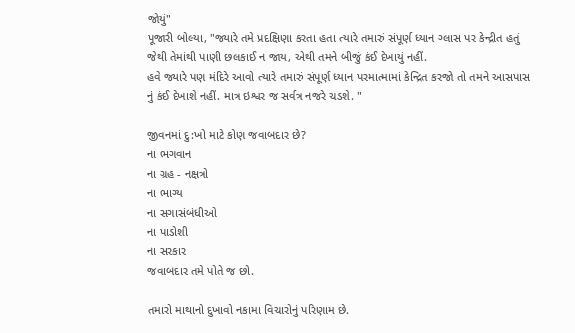જોયું"
પૂજારી બોલ્યા, "જ્યારે તમે પ્રદક્ષિણા કરતા હતા ત્યારે તમારું સંપૂર્ણ ધ્યાન ગ્લાસ પર કેન્દ્રીત હતું જેથી તેમાંથી પાણી છલકાઈ ન જાય, એથી તમને બીજું કંઈ દેખાયું નહીં.
હવે જ્યારે પણ મંદિરે આવો ત્યારે તમારું સંપૂર્ણ ધ્યાન પરમાત્મામાં કેન્દ્રિત કરજો તો તમને આસપાસ નું કંઈ દેખાશે નહીં. માત્ર ઇશ્વર જ સર્વત્ર નજરે ચડશે. "

જીવનમાં દુ:ખો માટે કોણ જવાબદાર છે?
ના ભગવાન
ના ગ્રહ - નક્ષત્રો
ના ભાગ્ય
ના સગાસંબંધીઓ
ના પાડોશી
ના સરકાર
જવાબદાર તમે પોતે જ છો.

તમારો માથાનો દુખાવો નકામા વિચારોનું પરિણામ છે.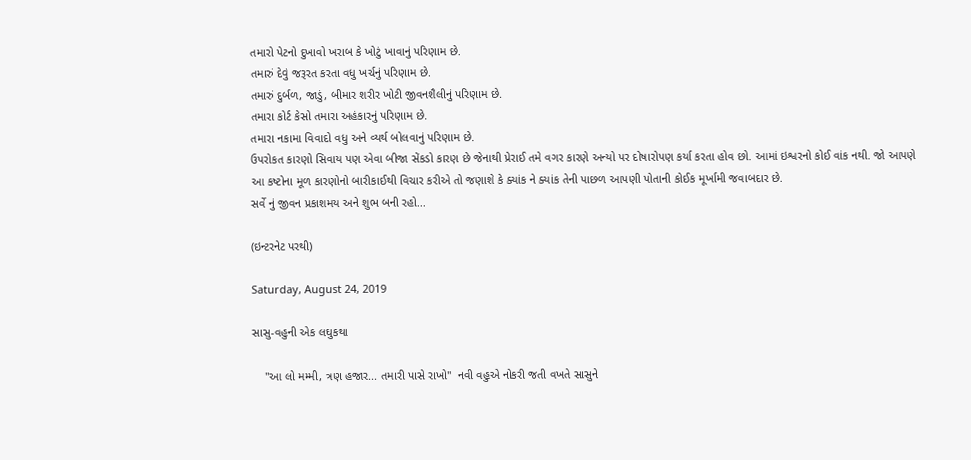તમારો પેટનો દુખાવો ખરાબ કે ખોટું ખાવાનું પરિણામ છે.
તમારું દેવું જરૂરત કરતા વધુ ખર્ચનું પરિણામ છે.
તમારું દુર્બળ, જાડું, બીમાર શરીર ખોટી જીવનશૈલીનું પરિણામ છે.
તમારા કોર્ટ કેસો તમારા અહંકારનું પરિણામ છે.
તમારા નકામા વિવાદો વધુ અને વ્યર્થ બોલવાનું પરિણામ છે.
ઉપરોકત કારણો સિવાય પણ એવા બીજા સેંકડો કારણ છે જેનાથી પ્રેરાઈ તમે વગર કારણે અન્યો પર દોષારોપણ કર્યા કરતા હોવ છો. આમાં ઇશ્વરનો કોઈ વાંક નથી. જો આપણે આ કષ્ટોના મૂળ કારણોનો બારીકાઈથી વિચાર કરીએ તો જણાશે કે ક્યાંક ને ક્યાંક તેની પાછળ આપણી પોતાની કોઈક મૂર્ખામી જવાબદાર છે.
સર્વે નું જીવન પ્રકાશમય અને શુભ બની રહો...

(ઇન્ટરનેટ પરથી)

Saturday, August 24, 2019

સાસુ-વહુની એક લઘુકથા

    "આ લો મમ્મી, ત્રણ હજાર... તમારી પાસે રાખો"  નવી વહુએ નોકરી જતી વખતે સાસુને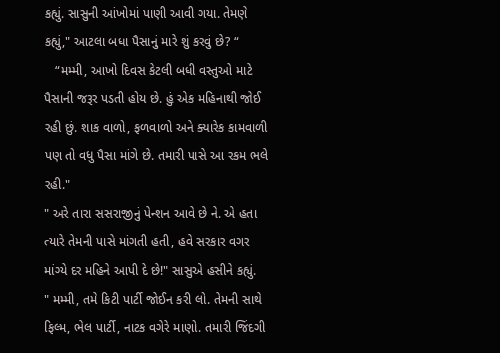કહ્યું. સાસુની આંખોમાં પાણી આવી ગયા. તેમણે કહ્યું," આટલા બધા પૈસાનું મારે શું કરવું છે? “
   “મમ્મી, આખો દિવસ કેટલી બધી વસ્તુઓ માટે પૈસાની જરૂર પડતી હોય છે. હું એક મહિનાથી જોઈ રહી છું. શાક વાળો, ફળવાળો અને ક્યારેક કામવાળી પણ તો વધુ પૈસા માંગે છે. તમારી પાસે આ રકમ ભલે રહી."
" અરે તારા સસરાજીનું પેન્શન આવે છે ને. એ હતા ત્યારે તેમની પાસે માંગતી હતી, હવે સરકાર વગર માંગ્યે દર મહિને આપી દે છે!" સાસુએ હસીને કહ્યું.
" મમ્મી, તમે કિટી પાર્ટી જોઈન કરી લો. તેમની સાથે ફિલ્મ, ભેલ પાર્ટી, નાટક વગેરે માણો. તમારી જિંદગી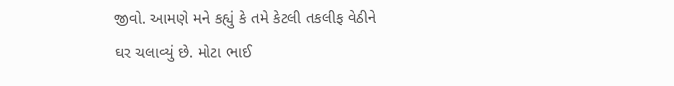જીવો. આમણે મને કહ્યું કે તમે કેટલી તકલીફ વેઠીને ઘર ચલાવ્યું છે. મોટા ભાઈ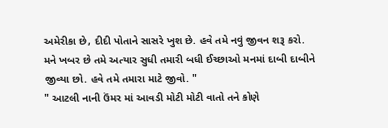અમેરીકા છે, દીદી પોતાને સાસરે ખુશ છે. હવે તમે નવું જીવન શરૂ કરો. મને ખબર છે તમે અત્યાર સુધી તમારી બધી ઈચ્છાઓ મનમાં દાબી દાબીને જીવ્યા છો. હવે તમે તમારા માટે જીવો. "
" આટલી નાની ઉંમર માં આવડી મોટી મોટી વાતો તને કોણે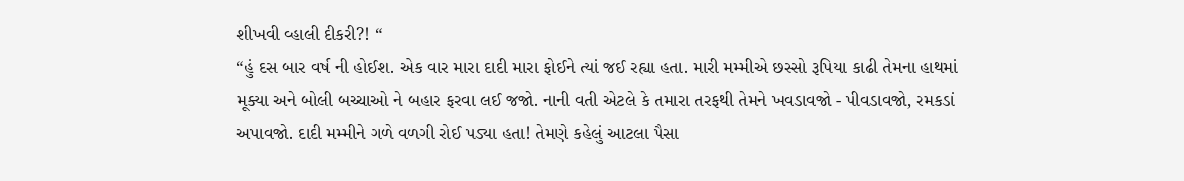શીખવી વ્હાલી દીકરી?! “
“હું દસ બાર વર્ષ ની હોઈશ. એક વાર મારા દાદી મારા ફોઈને ત્યાં જઈ રહ્યા હતા. મારી મમ્મીએ છસ્સો રૂપિયા કાઢી તેમના હાથમાં મૂક્યા અને બોલી બચ્ચાઓ ને બહાર ફરવા લઈ જજો. નાની વતી એટલે કે તમારા તરફથી તેમને ખવડાવજો - પીવડાવજો, રમકડાં અપાવજો. દાદી મમ્મીને ગળે વળગી રોઈ પડ્યા હતા! તેમણે કહેલું આટલા પૈસા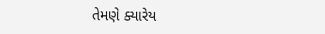તેમણે ક્યારેય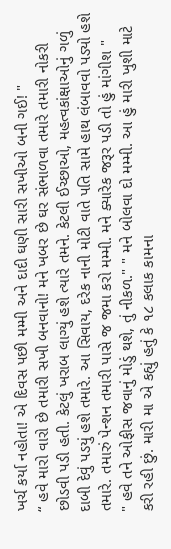ખર્ચ કર્યા નહોતા! એ દિવસ પછી મમ્મી અને દાદી ઘણી સારી સખીઓ બની ગઈ! "
“ હવે મારો વારો છે તમારી સખી બનવાનો! મને ખબર છે ઘર સંભાળવા તમારે તમારી નોકરી છોડવી પડી હતી. કેટલું ખરાબ લાગ્યું હશે ત્યારે તમને. કેટલી ઈચ્છાઓ, મહત્વકાંક્ષાઓનું ગળું દાબી દેવું પડયું હશે તમારે. આ સિવાય, દરેક નાની મોટી વાતે પતિ સામે હાથ લંબાવવો પડ્યો હશે તમારે. તમારું પેન્શન તમારી પાસે જ જમા કરો મમ્મી. મને ક્યારેક જરૂર પડી તો હું માંગીશ "
" હવે તને ઓફીસ જવાનું મોડું થશે, તું નીકળ." " મને બોલવા દો મમ્મી. આ હું મારી ખુશી માટે કરી રહી છું. મારી મા એ કહ્યું હતું કે ૧૮ કલાક કામના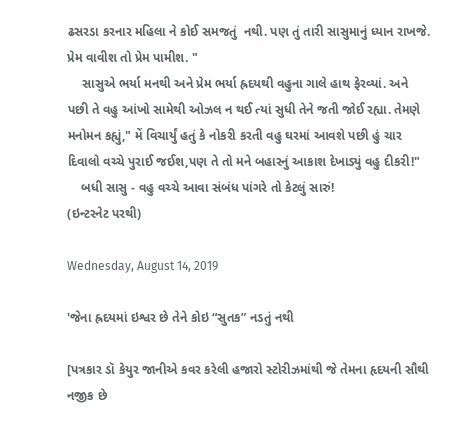ઢસરડા કરનાર મહિલા ને કોઈ સમજતું  નથી. પણ તું તારી સાસુમાનું ધ્યાન રાખજે. પ્રેમ વાવીશ તો પ્રેમ પામીશ. "
    સાસુએ ભર્યા મનથી અને પ્રેમ ભર્યા હ્રદયથી વહુના ગાલે હાથ ફેરવ્યાં. અને પછી તે વહુ આંખો સામેથી ઓઝલ ન થઈ ત્યાં સુધી તેને જતી જોઈ રહ્યા. તેમણે મનોમન કહ્યું," મેં વિચાર્યું હતું કે નોકરી કરતી વહુ ઘરમાં આવશે પછી હું ચાર દિવાલો વચ્ચે પુરાઈ જઈશ,પણ તે તો મને બહારનું આકાશ દેખાડ્યું વહુ દીકરી!"
    બધી સાસુ - વહુ વચ્ચે આવા સંબંધ પાંગરે તો કેટલું સારું!
(ઇન્ટરનેટ પરથી)

Wednesday, August 14, 2019

'જેના હ્રદયમાં ઇશ્વર છે તેને કોઇ “સુતક” નડતું નથી

[પત્રકાર ડૉ કેયુર જાનીએ કવર કરેલી હજારો સ્ટોરીઝમાંથી જે તેમના હૃદયની સૌથી નજીક છે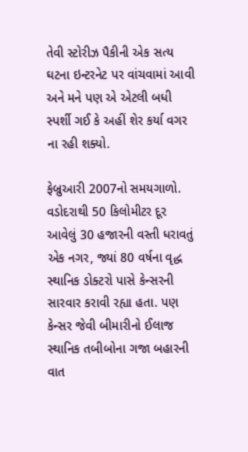તેવી સ્ટોરીઝ પૈકીની એક સત્ય ઘટના ઇન્ટરનેટ પર વાંચવામાં આવી અને મને પણ એ એટલી બધી સ્પર્શી ગઈ કે અહીં શેર કર્યા વગર ના રહી શક્યો.

ફેબ્રુઆરી 2007નો સમયગાળો. વડોદરાથી 50 કિલોમીટર દૂર આવેલું 30 હજારની વસ્તી ધરાવતું એક નગર, જ્યાં 80 વર્ષના વૃદ્ધ સ્થાનિક ડોક્ટરો પાસે કેન્સરની સારવાર કરાવી રહ્યા હતા. પણ કેન્સર જેવી બીમારીનો ઈલાજ સ્થાનિક તબીબોના ગજા બહારની વાત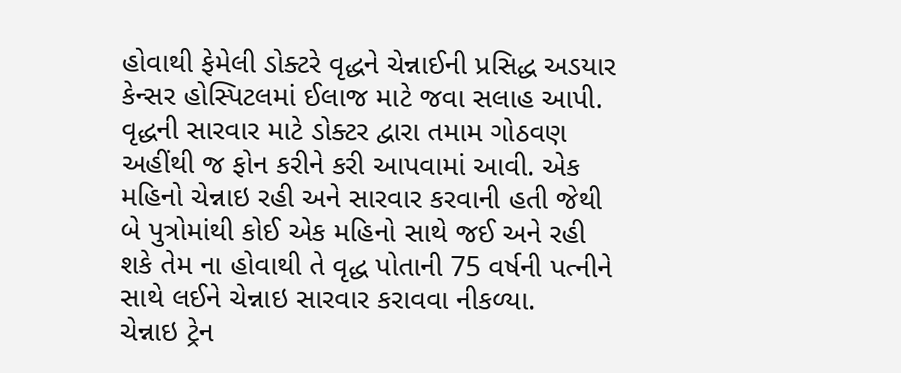હોવાથી ફેમેલી ડોક્ટરે વૃદ્ધને ચેન્નાઈની પ્રસિદ્ધ અડયાર કેન્સર હોસ્પિટલમાં ઈલાજ માટે જવા સલાહ આપી.
વૃદ્ધની સારવાર માટે ડોક્ટર દ્વારા તમામ ગોઠવણ અહીંથી જ ફોન કરીને કરી આપવામાં આવી. એક મહિનો ચેન્નાઇ રહી અને સારવાર કરવાની હતી જેથી બે પુત્રોમાંથી કોઈ એક મહિનો સાથે જઈ અને રહી શકે તેમ ના હોવાથી તે વૃદ્ધ પોતાની 75 વર્ષની પત્નીને સાથે લઈને ચેન્નાઇ સારવાર કરાવવા નીકળ્યા.
ચેન્નાઇ ટ્રેન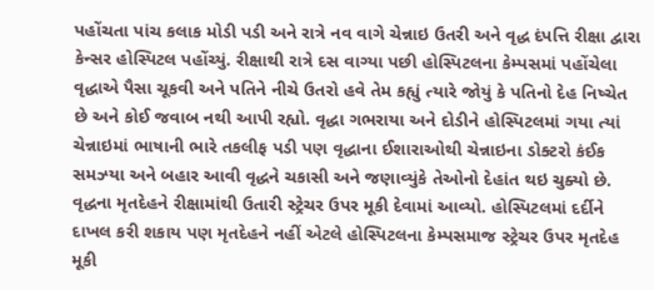પહોંચતા પાંચ કલાક મોડી પડી અને રાત્રે નવ વાગે ચેન્નાઇ ઉતરી અને વૃદ્ધ દંપત્તિ રીક્ષા દ્વારા કેન્સર હોસ્પિટલ પહોંચ્યું. રીક્ષાથી રાત્રે દસ વાગ્યા પછી હોસ્પિટલના કેમ્પસમાં પહોંચેલા વૃદ્ધાએ પૈસા ચૂકવી અને પતિને નીચે ઉતરો હવે તેમ કહ્યું ત્યારે જોયું કે પતિનો દેહ નિષ્ચેત છે અને કોઈ જવાબ નથી આપી રહ્યો. વૃદ્ધા ગભરાયા અને દોડીને હોસ્પિટલમાં ગયા ત્યાં ચેન્નાઇમાં ભાષાની ભારે તકલીફ પડી પણ વૃદ્ધાના ઈશારાઓથી ચેન્નાઇના ડોક્ટરો કંઈક સમઝ્યા અને બહાર આવી વૃદ્ધને ચકાસી અને જણાવ્યુંકે તેઓનો દેહાંત થઇ ચુક્યો છે. વૃદ્ધના મૃતદેહને રીક્ષામાંથી ઉતારી સ્ટ્રેચર ઉપર મૂકી દેવામાં આવ્યો. હોસ્પિટલમાં દર્દીને દાખલ કરી શકાય પણ મૃતદેહને નહીં એટલે હોસ્પિટલના કેમ્પસમાજ સ્ટ્રેચર ઉપર મૃતદેહ મૂકી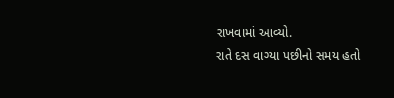રાખવામાં આવ્યો.
રાતે દસ વાગ્યા પછીનો સમય હતો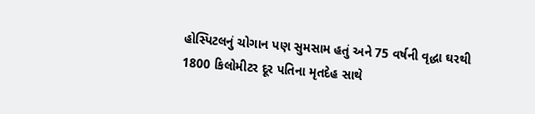હોસ્પિટલનું ચોગાન પણ સુમસામ હતું અને 75 વર્ષની વૃદ્ધા ઘરથી 1800 કિલોમીટર દૂર પતિના મૃતદેહ સાથે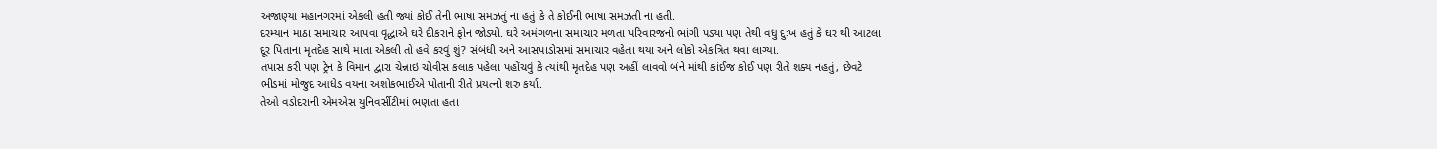અજાણ્યા મહાનગરમાં એકલી હતી જ્યાં કોઈ તેની ભાષા સમઝતું ના હતું કે તે કોઈની ભાષા સમઝતી ના હતી.
દરમ્યાન માઠા સમાચાર આપવા વૃદ્ધાએ ઘરે દીકરાને ફોન જોડ્યો. ઘરે અમંગળના સમાચાર મળતા પરિવારજનો ભાંગી પડ્યા પણ તેથી વધુ દુઃખ હતું કે ઘર થી આટલા દૂર પિતાના મૃતદેહ સાથે માતા એકલી તો હવે કરવું શું? સંબંધી અને આસપાડોસમાં સમાચાર વહેતા થયા અને લોકો એકત્રિત થવા લાગ્યા.
તપાસ કરી પણ ટ્રેન કે વિમાન દ્વારા ચેન્નાઇ ચોવીસ કલાક પહેલા પહોંચવું કે ત્યાંથી મૃતદેહ પણ અહીં લાવવો બંને માંથી કાંઈજ કોઈ પણ રીતે શક્ય નહતું, છેવટે ભીડમાં મોજુદ આધેડ વયના અશોકભાઈએ પોતાની રીતે પ્રયત્નો શરુ કર્યા.
તેઓ વડોદરાની એમએસ યુનિવર્સીટીમાં ભણતા હતા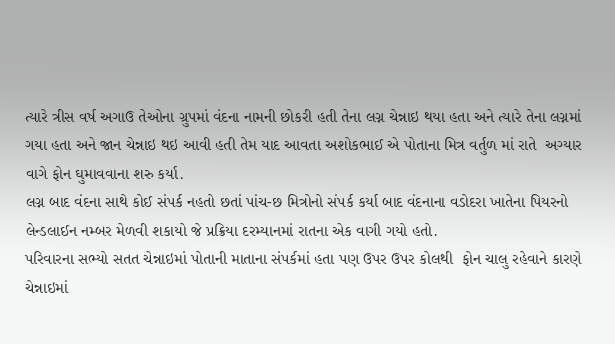ત્યારે ત્રીસ વર્ષ અગાઉ તેઓના ગ્રુપમાં વંદના નામની છોકરી હતી તેના લગ્ન ચેન્નાઇ થયા હતા અને ત્યારે તેના લગ્નમાં ગયા હતા અને જાન ચેન્નાઇ થઇ આવી હતી તેમ યાદ આવતા અશોકભાઈ એ પોતાના મિત્ર વર્તુળ માં રાતે  અગ્યાર વાગે ફોન ઘુમાવવાના શરુ કર્યા.
લગ્ન બાદ વંદના સાથે કોઈ સંપર્ક નહતો છતાં પાંચ-છ મિત્રોનો સંપર્ક કર્યા બાદ વંદનાના વડોદરા ખાતેના પિયરનો લેન્ડલાઈન નમ્બર મેળવી શકાયો જે પ્રક્રિયા દરમ્યાનમાં રાતના એક વાગી ગયો હતો.
પરિવારના સભ્યો સતત ચેન્નાઇમાં પોતાની માતાના સંપર્કમાં હતા પણ ઉપર ઉપર કોલથી  ફોન ચાલુ રહેવાને કારણે ચેન્નાઇમાં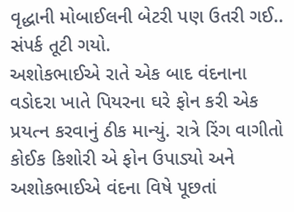વૃદ્ધાની મોબાઈલની બેટરી પણ ઉતરી ગઈ.. સંપર્ક તૂટી ગયો.
અશોકભાઈએ રાતે એક બાદ વંદનાના વડોદરા ખાતે પિયરના ઘરે ફોન કરી એક પ્રયત્ન કરવાનું ઠીક માન્યું. રાત્રે રિંગ વાગીતો કોઈક કિશોરી એ ફોન ઉપાડ્યો અને અશોકભાઈએ વંદના વિષે પૂછતાં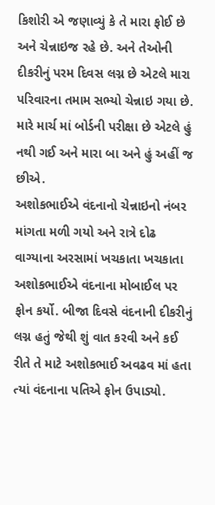કિશોરી એ જણાવ્યું કે તે મારા ફોઈ છે અને ચેન્નાઇજ રહે છે. અને તેઓની દીકરીનું પરમ દિવસ લગ્ન છે એટલે મારા પરિવારના તમામ સભ્યો ચેન્નાઇ ગયા છે. મારે માર્ચ માં બોર્ડની પરીક્ષા છે એટલે હું નથી ગઈ અને મારા બા અને હું અહીં જ છીએ.
અશોકભાઈએ વંદનાનો ચેન્નાઇનો નંબર માંગતા મળી ગયો અને રાત્રે દોઢ વાગ્યાના અરસામાં ખચકાતા ખચકાતા અશોકભાઈએ વંદનાના મોબાઈલ પર ફોન કર્યો. બીજા દિવસે વંદનાની દીકરીનું લગ્ન હતું જેથી શું વાત કરવી અને કઈ રીતે તે માટે અશોકભાઈ અવઢવ માં હતા ત્યાં વંદનાના પતિએ ફોન ઉપાડ્યો.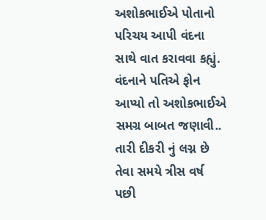અશોકભાઈએ પોતાનો પરિચય આપી વંદના સાથે વાત કરાવવા કહ્યું. વંદનાને પતિએ ફોન આપ્યો તો અશોકભાઈએ સમગ્ર બાબત જણાવી.. તારી દીકરી નું લગ્ન છે તેવા સમયે ત્રીસ વર્ષ પછી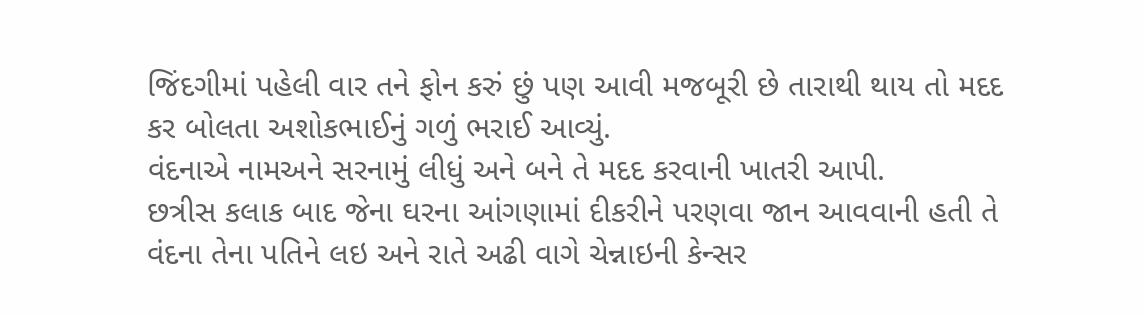જિંદગીમાં પહેલી વાર તને ફોન કરું છું પણ આવી મજબૂરી છે તારાથી થાય તો મદદ કર બોલતા અશોકભાઈનું ગળું ભરાઈ આવ્યું.
વંદનાએ નામઅને સરનામું લીધું અને બને તે મદદ કરવાની ખાતરી આપી.
છત્રીસ કલાક બાદ જેના ઘરના આંગણામાં દીકરીને પરણવા જાન આવવાની હતી તે વંદના તેના પતિને લઇ અને રાતે અઢી વાગે ચેન્નાઇની કેન્સર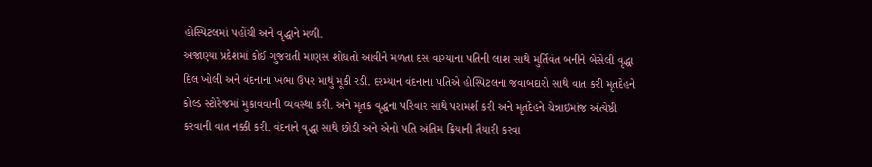હોસ્પિટલમાં પહોંચી અને વૃદ્ધાને મળી.
અજાણ્યા પ્રદેશમાં કોઈ ગુજરાતી માણસ શોધતો આવીને મળતા દસ વાગ્યાના પતિની લાશ સાથે મુર્તિવંત બનીને બેસેલી વૃદ્ધા દિલ ખોલી અને વંદનાના ખભા ઉપર માથું મૂકી રડી. દરમ્યાન વંદનાના પતિએ હોસ્પિટલના જવાબદારો સાથે વાત કરી મૃતદેહને કોલ્ડ સ્ટોરેજમાં મુકાવવાની વ્યવસ્થા કરી. અને મૃતક વૃદ્ધના પરિવાર સાથે પરામર્શ કરી અને મૃતદેહને ચેન્નાઇમાંજ અંત્યેષ્ઠી કરવાની વાત નક્કી કરી. વંદનાને વૃદ્ધા સાથે છોડી અને એનો પતિ અંતિમ ક્રિયાની તૈયારી કરવા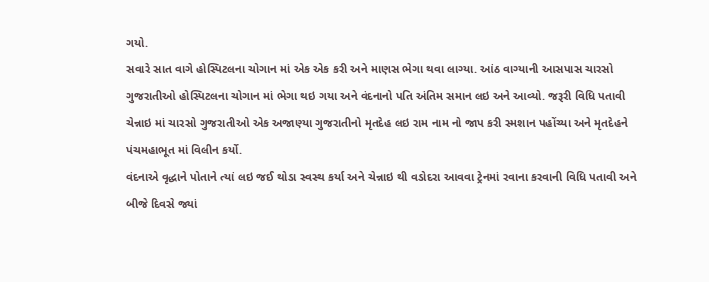ગયો.
સવારે સાત વાગે હોસ્પિટલના ચોગાન માં એક એક કરી અને માણસ ભેગા થવા લાગ્યા. આંઠ વાગ્યાની આસપાસ ચારસો ગુજરાતીઓ હોસ્પિટલના ચોગાન માં ભેગા થઇ ગયા અને વંદનાનો પતિ અંતિમ સમાન લઇ અને આવ્યો. જરૂરી વિધિ પતાવી ચેન્નાઇ માં ચારસો ગુજરાતીઓ એક અજાણ્યા ગુજરાતીનો મૃતદેહ લઇ રામ નામ નો જાપ કરી સ્મશાન પહોંચ્યા અને મૃતદેહને પંચમહાભૂત માં વિલીન કર્યો.
વંદનાએ વૃદ્ધાને પોતાને ત્યાં લઇ જઈ થોડા સ્વસ્થ કર્યા અને ચેન્નાઇ થી વડોદરા આવવા ટ્રેનમાં રવાના કરવાની વિધિ પતાવી અને બીજે દિવસે જ્યાં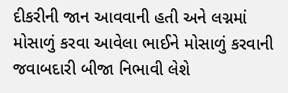દીકરીની જાન આવવાની હતી અને લગ્નમાં મોસાળું કરવા આવેલા ભાઈને મોસાળું કરવાની જવાબદારી બીજા નિભાવી લેશે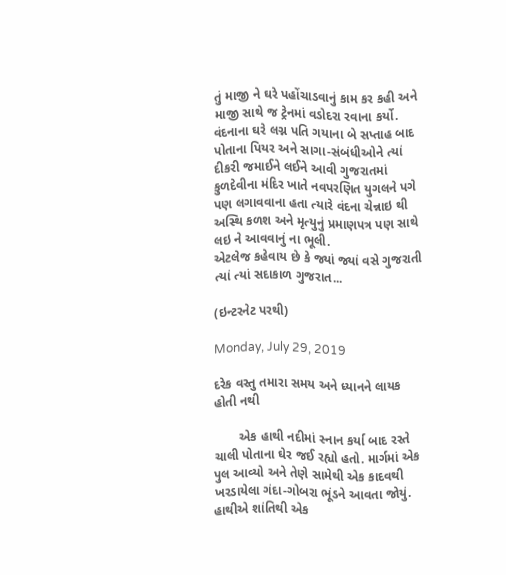તું માજી ને ઘરે પહોંચાડવાનું કામ કર કહી અને માજી સાથે જ ટ્રેનમાં વડોદરા રવાના કર્યો.
વંદનાના ઘરે લગ્ન પતિ ગયાના બે સપ્તાહ બાદ પોતાના પિયર અને સાગા-સંબંધીઓને ત્યાં દીકરી જમાઈને લઈને આવી ગુજરાતમાં કુળદેવીના મંદિર ખાતે નવપરણિત યુગલને પગે પણ લગાવવાના હતા ત્યારે વંદના ચેન્નાઇ થી અસ્થિ કળશ અને મૃત્યુનું પ્રમાણપત્ર પણ સાથે લઇ ને આવવાનું ના ભૂલી.
એટલેજ કહેવાય છે કે જ્યાં જ્યાં વસે ગુજરાતી ત્યાં ત્યાં સદાકાળ ગુજરાત...

(ઇન્ટરનેટ પરથી)

Monday, July 29, 2019

દરેક વસ્તુ તમારા સમય અને ધ્યાનને લાયક હોતી નથી

       એક હાથી નદીમાં સ્નાન કર્યા બાદ રસ્તે ચાલી પોતાના ઘેર જઈ રહ્યો હતો. માર્ગમાં એક પુલ આવ્યો અને તેણે સામેથી એક કાદવથી ખરડાયેલા ગંદા-ગોબરા ભૂંડને આવતા જોયું. હાથીએ શાંતિથી એક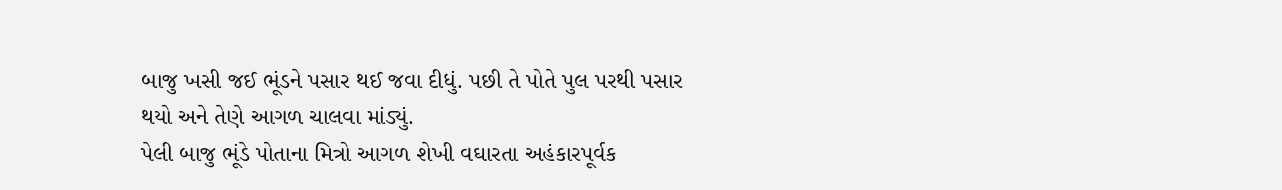બાજુ ખસી જઈ ભૂંડને પસાર થઈ જવા દીધું. પછી તે પોતે પુલ પરથી પસાર થયો અને તેણે આગળ ચાલવા માંડ્યું.
પેલી બાજુ ભૂંડે પોતાના મિત્રો આગળ શેખી વઘારતા અહંકારપૂર્વક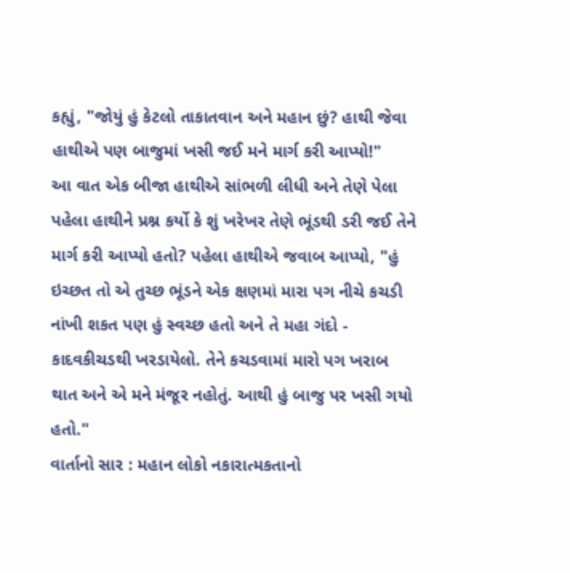કહ્યું, "જોયું હું કેટલો તાકાતવાન અને મહાન છું? હાથી જેવા હાથીએ પણ બાજુમાં ખસી જઈ મને માર્ગ કરી આપ્યો!"
આ વાત એક બીજા હાથીએ સાંભળી લીધી અને તેણે પેલા પહેલા હાથીને પ્રશ્ન કર્યો કે શું ખરેખર તેણે ભૂંડથી ડરી જઈ તેને માર્ગ કરી આપ્યો હતો? પહેલા હાથીએ જવાબ આપ્યો, "હું ઇચ્છત તો એ તુચ્છ ભૂંડને એક ક્ષણમાં મારા પગ નીચે કચડી નાંખી શકત પણ હું સ્વચ્છ હતો અને તે મહા ગંદો - કાદવકીચડથી ખરડાયેલો. તેને કચડવામાં મારો પગ ખરાબ થાત અને એ મને મંજૂર નહોતું. આથી હું બાજુ પર ખસી ગયો હતો."
વાર્તાનો સાર : મહાન લોકો નકારાત્મકતાનો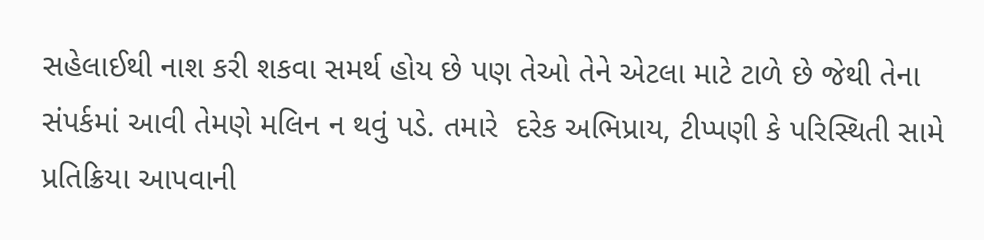સહેલાઈથી નાશ કરી શકવા સમર્થ હોય છે પણ તેઓ તેને એટલા માટે ટાળે છે જેથી તેના સંપર્કમાં આવી તેમણે મલિન ન થવું પડે. તમારે  દરેક અભિપ્રાય, ટીપ્પણી કે પરિસ્થિતી સામે પ્રતિક્રિયા આપવાની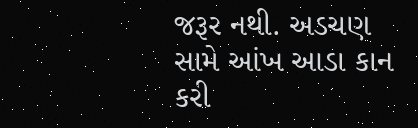જરૂર નથી. અડચણ સામે આંખ આડા કાન કરી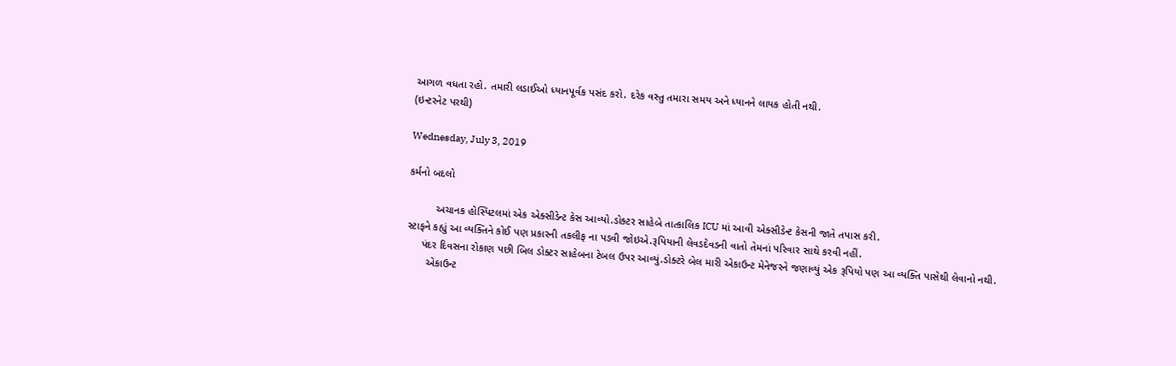આગળ વધતા રહો. તમારી લડાઈઓ ધ્યાનપૂર્વક પસંદ કરો. દરેક વસ્તુ તમારા સમય અને ધ્યાનને લાયક હોતી નથી.
(ઇન્ટરનેટ પરથી)

Wednesday, July 3, 2019

કર્મનો બદલો

         અચાનક હોસ્પિટલમાં એક એક્સીડેન્ટ કેસ આવ્યો.ડોક્ટર સાહેબે તાત્કાલિક ICU માં આવી એક્સીડેન્ટ કેસની જાતે તપાસ કરી.
સ્ટાફને કહ્યું આ વ્યક્તિને કોઈ પણ પ્રકારની તકલીફ ના પડવી જોઇએ.રૂપિયાની લેવડદેવડની વાતો તેમનાં પરિવાર સાથે કરવી નહીં.
     પંદર દિવસના રોકાણ પછી બિલ ડોક્ટર સાહેબના ટેબલ ઉપર આવ્યું.ડોક્ટરે બેલ મારી એકાઉન્ટ મેનેજરને જણાવ્યું એક રૂપિયો પણ આ વ્યક્તિ પાસેથી લેવાનો નથી.
       એકાઉન્ટ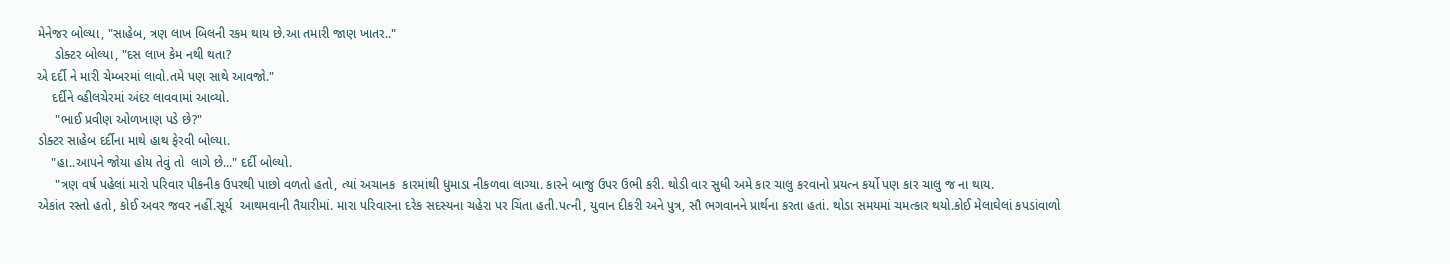મેનેજર બોલ્યા, "સાહેબ, ત્રણ લાખ બિલની રકમ થાય છે.આ તમારી જાણ ખાતર.."
     ડોક્ટર બોલ્યા, "દસ લાખ કેમ નથી થતા?
એ દર્દી ને મારી ચેમ્બરમાં લાવો.તમે પણ સાથે આવજો."
    દર્દીને વ્હીલચેરમાં અંદર લાવવામાં આવ્યો.
     "ભાઈ પ્રવીણ ઓળખાણ પડે છે?"
ડોક્ટર સાહેબ દર્દીના માથે હાથ ફેરવી બોલ્યા.
    "હા..આપને જોયા હોય તેવું તો  લાગે છે..." દર્દી બોલ્યો.
     "ત્રણ વર્ષ પહેલાં મારો પરિવાર પીકનીક ઉપરથી પાછો વળતો હતો, ત્યાં અચાનક  કારમાંથી ધુમાડા નીકળવા લાગ્યા. કારને બાજુ ઉપર ઉભી કરી. થોડી વાર સુધી અમે કાર ચાલુ કરવાનો પ્રયત્ન કર્યો પણ કાર ચાલુ જ ના થાય.
એકાંત રસ્તો હતો, કોઈ અવર જવર નહીં.સૂર્ય  આથમવાની તૈયારીમાં. મારા પરિવારના દરેક સદસ્યના ચહેરા પર ચિંતા હતી.પત્ની, યુવાન દીકરી અને પુત્ર, સૌ ભગવાનને પ્રાર્થના કરતા હતાં. થોડા સમયમાં ચમત્કાર થયો.કોઈ મેલાઘેલાં કપડાંવાળો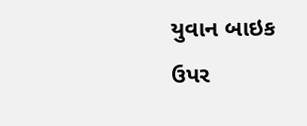યુવાન બાઇક ઉપર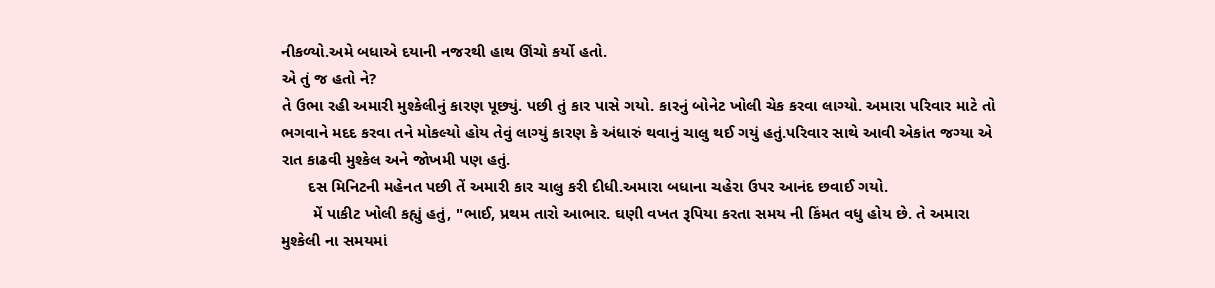નીકળ્યો.અમે બધાએ દયાની નજરથી હાથ ઊંચો કર્યો હતો.
એ તું જ હતો ને?
તે ઉભા રહી અમારી મુશ્કેલીનું કારણ પૂછ્યું. પછી તું કાર પાસે ગયો. કારનું બોનેટ ખોલી ચેક કરવા લાગ્યો. અમારા પરિવાર માટે તો ભગવાને મદદ કરવા તને મોકલ્યો હોય તેવું લાગ્યું કારણ કે અંધારું થવાનું ચાલુ થઈ ગયું હતું.પરિવાર સાથે આવી એકાંત જગ્યા એ રાત કાઢવી મુશ્કેલ અને જોખમી પણ હતું.
      દસ મિનિટની મહેનત પછી તેં અમારી કાર ચાલુ કરી દીધી.અમારા બધાના ચહેરા ઉપર આનંદ છવાઈ ગયો.
       મેં પાકીટ ખોલી કહ્યું હતું, "ભાઈ, પ્રથમ તારો આભાર. ઘણી વખત રૂપિયા કરતા સમય ની કિંમત વધુ હોય છે. તે અમારા મુશ્કેલી ના સમયમાં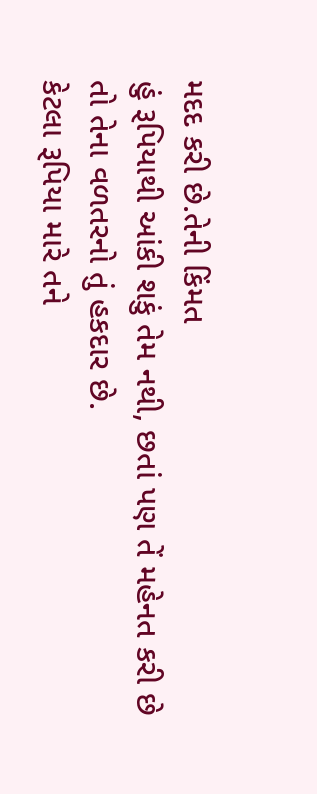મદદ કરી છે.તેની કિંમત
હું રૂપિયાથી આંકી શકું તેમ નથી, છતાં પણ તેં મહેનત કરી છે તો તેના વળતરનો તું હકદાર છે.
કેટલા રૂપિયા મારે તને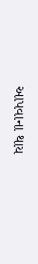આપવાના થાય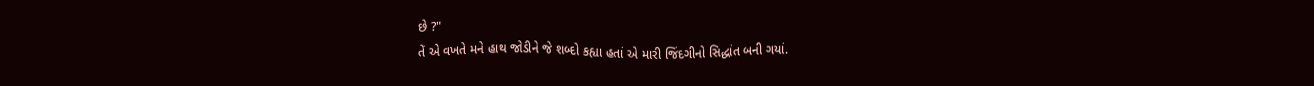છે ?"
તેં એ વખતે મને હાથ જોડીને જે શબ્દો કહ્યા હતાં એ મારી જિંદગીનો સિદ્ધાંત બની ગયાં.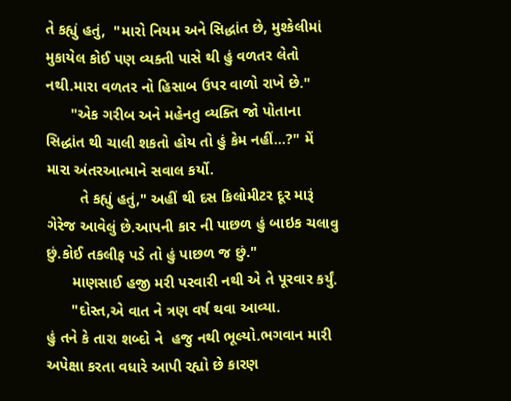તે કહ્યું હતું,  "મારો નિયમ અને સિદ્ધાંત છે, મુશ્કેલીમાં મુકાયેલ કોઈ પણ વ્યક્તી પાસે થી હું વળતર લેતો નથી.મારા વળતર નો હિસાબ ઉપર વાળો રાખે છે."
      "એક ગરીબ અને મહેનતુ વ્યક્તિ જો પોતાના સિદ્ધાંત થી ચાલી શકતો હોય તો હું કેમ નહીં...?" મેં મારા અંતરઆત્માને સવાલ કર્યો.
        તે કહ્યું હતું," અહીં થી દસ કિલોમીટર દૂર મારૂં ગેરેજ આવેલું છે.આપની કાર ની પાછળ હું બાઇક ચલાવુ છું.કોઈ તકલીફ પડે તો હું પાછળ જ છું."
      માણસાઈ હજી મરી પરવારી નથી એ તે પૂરવાર કર્યું.
      "દોસ્ત,એ વાત ને ત્રણ વર્ષ થવા આવ્યા.
હું તને કે તારા શબ્દો ને  હજુ નથી ભૂલ્યો.ભગવાન મારી અપેક્ષા કરતા વધારે આપી રહ્યો છે કારણ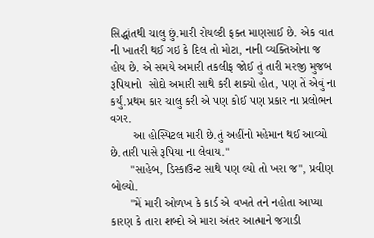સિદ્ધાંતથી ચાલુ છું.મારી રોયલ્ટી ફક્ત માણસાઈ છે. એક વાત ની ખાતરી થઈ ગઇ કે દિલ તો મોટા, નાની વ્યક્તિઓના જ હોય છે. એ સમયે અમારી તકલીફ જોઈ તું તારી મરજી મુજબ રૂપિયાનો  સોદો અમારી સાથે કરી શક્યો હોત, પણ તેં એવું ના કર્યું.પ્રથમ કાર ચાલુ કરી એ પણ કોઈ પણ પ્રકાર ના પ્રલોભન વગર.
       આ હોસ્પિટલ મારી છે.તું અહીંનો મહેમાન થઈ આવ્યો છે.તારી પાસે રૂપિયા ના લેવાય."
      "સાહેબ, ડિસ્કાઉન્ટ સાથે પણ લ્યો તો ખરા જ", પ્રવીણ બોલ્યો.
      "મેં મારી ઓળખ કે કાર્ડ એ વખતે તને નહોતા આપ્યા કારણ કે તારા શબ્દો એ મારા અંતર આત્માને જગાડી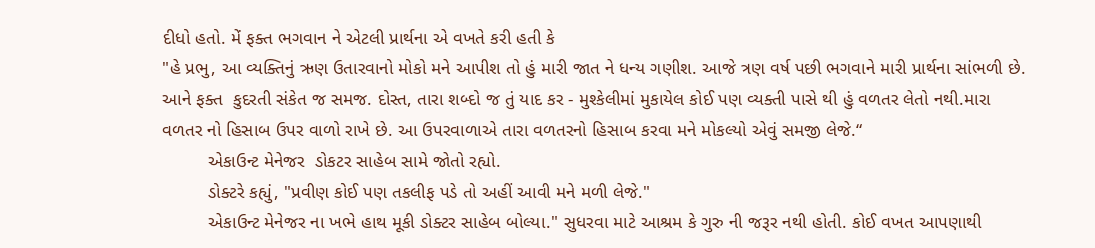દીધો હતો. મેં ફક્ત ભગવાન ને એટલી પ્રાર્થના એ વખતે કરી હતી કે
"હે પ્રભુ, આ વ્યક્તિનું ઋણ ઉતારવાનો મોકો મને આપીશ તો હું મારી જાત ને ધન્ય ગણીશ. આજે ત્રણ વર્ષ પછી ભગવાને મારી પ્રાર્થના સાંભળી છે. આને ફક્ત  કુદરતી સંકેત જ સમજ. દોસ્ત, તારા શબ્દો જ તું યાદ કર - મુશ્કેલીમાં મુકાયેલ કોઈ પણ વ્યક્તી પાસે થી હું વળતર લેતો નથી.મારા વળતર નો હિસાબ ઉપર વાળો રાખે છે. આ ઉપરવાળાએ તારા વળતરનો હિસાબ કરવા મને મોકલ્યો એવું સમજી લેજે.“
         એકાઉન્ટ મેનેજર  ડોકટર સાહેબ સામે જોતો રહ્યો.
         ડોક્ટરે કહ્યું, "પ્રવીણ કોઈ પણ તકલીફ પડે તો અહીં આવી મને મળી લેજે."
         એકાઉન્ટ મેનેજર ના ખભે હાથ મૂકી ડોક્ટર સાહેબ બોલ્યા." સુધરવા માટે આશ્રમ કે ગુરુ ની જરૂર નથી હોતી. કોઈ વખત આપણાથી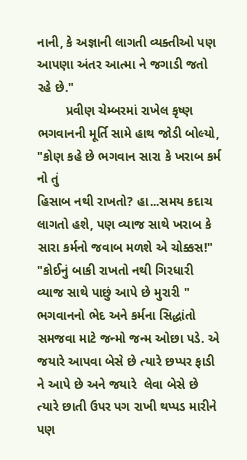નાની, કે અજ્ઞાની લાગતી વ્યક્તીઓ પણ આપણા અંતર આત્મા ને જગાડી જતો રહે છે."
        પ્રવીણ ચેમ્બરમાં રાખેલ કૃષ્ણ ભગવાનની મૂર્તિ સામે હાથ જોડી બોલ્યો, "કોણ કહે છે ભગવાન સારા કે ખરાબ કર્મ નો તું
હિસાબ નથી રાખતો? હા...સમય કદાચ લાગતો હશે, પણ વ્યાજ સાથે ખરાબ કે સારા કર્મનો જવાબ મળશે એ ચોક્કસ!"
"કોઈનું બાકી રાખતો નથી ગિરધારી
વ્યાજ સાથે પાછું આપે છે મુરારી "
ભગવાનનો ભેદ અને કર્મના સિદ્ધાંતો સમજવા માટે જન્મો જન્મ ઓછા પડે. એ જયારે આપવા બેસે છે ત્યારે છપ્પર ફાડી ને આપે છે અને જયારે  લેવા બેસે છે ત્યારે છાતી ઉપર પગ રાખી થપ્પડ મારીને પણ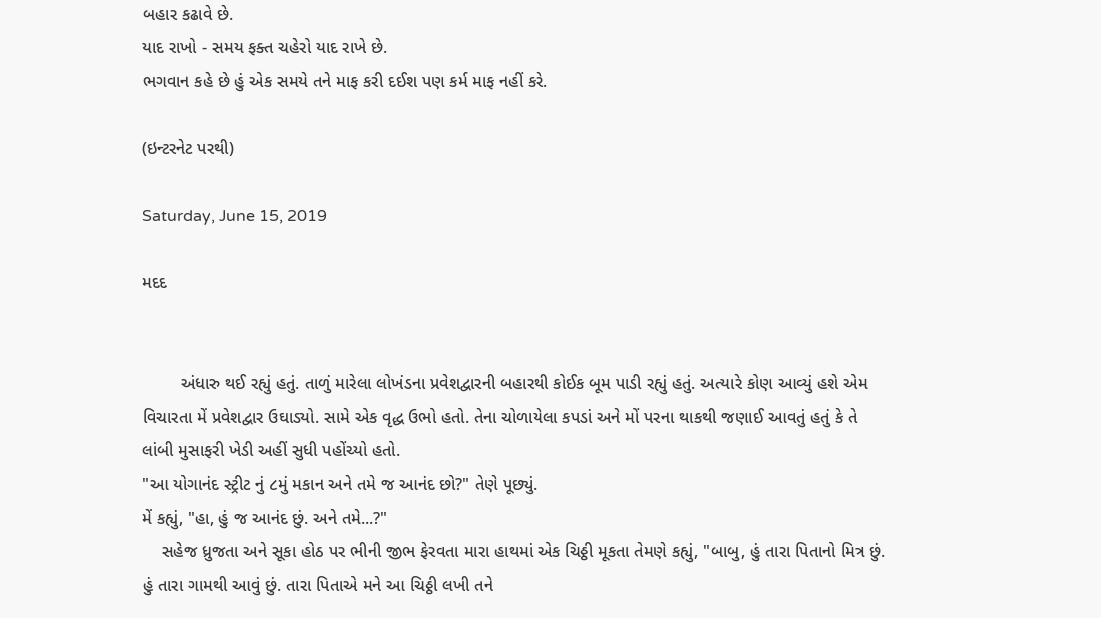બહાર કઢાવે છે.
યાદ રાખો - સમય ફક્ત ચહેરો યાદ રાખે છે.
ભગવાન કહે છે હું એક સમયે તને માફ કરી દઈશ પણ કર્મ માફ નહીં કરે.

(ઇન્ટરનેટ પરથી)

Saturday, June 15, 2019

મદદ


        અંધારુ થઈ રહ્યું હતું. તાળું મારેલા લોખંડના પ્રવેશદ્વારની બહારથી કોઈક બૂમ પાડી રહ્યું હતું. અત્યારે કોણ આવ્યું હશે એમ વિચારતા મેં પ્રવેશદ્વાર ઉઘાડ્યો. સામે એક વૃદ્ધ ઉભો હતો. તેના ચોળાયેલા કપડાં અને મોં પરના થાકથી જણાઈ આવતું હતું કે તે લાંબી મુસાફરી ખેડી અહીં સુધી પહોંચ્યો હતો.
"આ યોગાનંદ સ્ટ્રીટ નું ૮મું મકાન અને તમે જ આનંદ છો?" તેણે પૂછ્યું.
મેં કહ્યું, "હા, હું જ આનંદ છું. અને તમે...?"
    સહેજ ધ્રુજતા અને સૂકા હોઠ પર ભીની જીભ ફેરવતા મારા હાથમાં એક ચિઠ્ઠી મૂકતા તેમણે કહ્યું, "બાબુ, હું તારા પિતાનો મિત્ર છું. હું તારા ગામથી આવું છું. તારા પિતાએ મને આ ચિઠ્ઠી લખી તને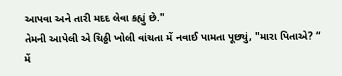આપવા અને તારી મદદ લેવા કહ્યું છે."
તેમની આપેલી એ ચિઠ્ઠી ખોલી વાંચતા મેં નવાઈ પામતા પૂછ્યું, "મારા પિતાએ? “
મેં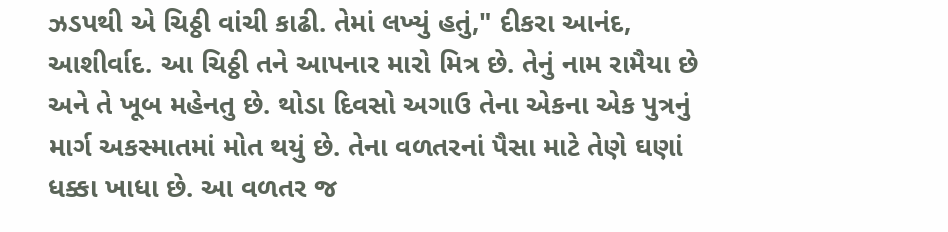ઝડપથી એ ચિઠ્ઠી વાંચી કાઢી. તેમાં લખ્યું હતું," દીકરા આનંદ, આશીર્વાદ. આ ચિઠ્ઠી તને આપનાર મારો મિત્ર છે. તેનું નામ રામૈયા છે અને તે ખૂબ મહેનતુ છે. થોડા દિવસો અગાઉ તેના એકના એક પુત્રનું માર્ગ અકસ્માતમાં મોત થયું છે. તેના વળતરનાં પૈસા માટે તેણે ઘણાં ધક્કા ખાધા છે. આ વળતર જ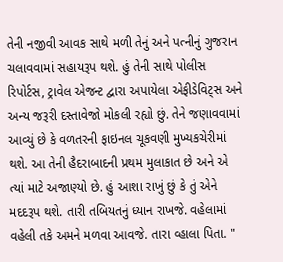તેની નજીવી આવક સાથે મળી તેનું અને પત્નીનું ગુજરાન ચલાવવામાં સહાયરૂપ થશે. હું તેની સાથે પોલીસ રિપોર્ટસ, ટ્રાવેલ એજન્ટ દ્વારા અપાયેલા એફીડેવિટ્સ અને અન્ય જરૂરી દસ્તાવેજો મોકલી રહ્યો છું. તેને જણાવવામાં આવ્યું છે કે વળતરની ફાઇનલ ચૂકવણી મુખ્યકચેરીમાં થશે. આ તેની હૈદરાબાદની પ્રથમ મુલાકાત છે અને એ ત્યાં માટે અજાણ્યો છે. હું આશા રાખું છું કે તું એને મદદરૂપ થશે. તારી તબિયતનું ધ્યાન રાખજે. વહેલામાં વહેલી તકે અમને મળવા આવજે. તારા વ્હાલા પિતા. "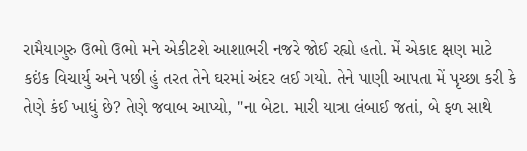રામૈયાગુરુ ઉભો ઉભો મને એકીટશે આશાભરી નજરે જોઈ રહ્યો હતો. મેં એકાદ ક્ષણ માટે કઇંક વિચાર્યુ અને પછી હું તરત તેને ઘરમાં અંદર લઈ ગયો. તેને પાણી આપતા મેં પૃચ્છા કરી કે તેણે કંઈ ખાધું છે? તેણે જવાબ આપ્યો, "ના બેટા. મારી યાત્રા લંબાઈ જતાં, બે ફળ સાથે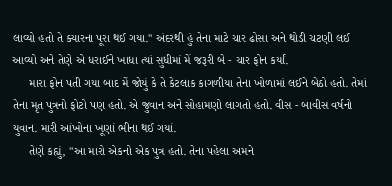લાવ્યો હતો તે ક્યારના પૂરા થઈ ગયા." અંદરથી હું તેના માટે ચાર ઢોસા અને થોડી ચટણી લઈ આવ્યો અને તેણે એ ધરાઈને ખાધા ત્યાં સુધીમાં મેં જરૂરી બે - ચાર ફોન કર્યાં.
     મારા ફોન પતી ગયા બાદ મેં જોયું કે તે કેટલાક કાગળીયા તેના ખોળામાં લઈને બેઠો હતો. તેમાં તેના મૃત પુત્રનો ફોટો પણ હતો. એ જુવાન અને સોહામણો લાગતો હતો. વીસ - બાવીસ વર્ષનો  યુવાન. મારી આંખોના ખૂણાં ભીના થઈ ગયાં.
     તેણે કહ્યું, "આ મારો એકનો એક પુત્ર હતો. તેના પહેલા અમને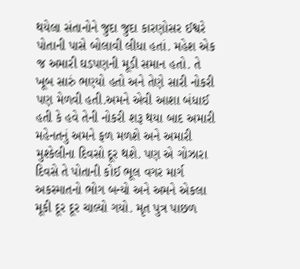થયેલા સંતાનોને જુદા જુદા કારણોસર ઈશ્વરે પોતાની પાસે બોલાવી લીધા હતાં. મહેશ એક જ અમારી ઘડપણની મૂડી સમાન હતો. તે ખૂબ સારું ભણ્યો હતો અને તેણે સારી નોકરી પણ મેળવી હતી.અમને એવી આશા બંધાઈ હતી કે હવે તેની નોકરી શરૂ થયા બાદ અમારી મહેનતનું અમને ફળ મળશે અને અમારી મુશ્કેલીના દિવસો દૂર થશે. પણ એ ગોઝારા દિવસે તે પોતાની કોઈ ભૂલ વગર માર્ગ અકસ્માતનો ભોગ બન્યો અને અમને એકલા મૂકી દૂર દૂર ચાલ્યો ગયો. મૃત પુત્ર પાછળ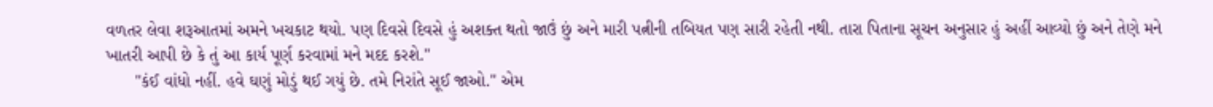વળતર લેવા શરૂઆતમાં અમને ખચકાટ થયો. પણ દિવસે દિવસે હું અશક્ત થતો જાઉં છું અને મારી પત્નીની તબિયત પણ સારી રહેતી નથી. તારા પિતાના સૂચન અનુસાર હું અહીં આવ્યો છું અને તેણે મને ખાતરી આપી છે કે તું આ કાર્ય પૂર્ણ કરવામાં મને મદદ કરશે."
      "કંઈ વાંધો નહીં. હવે ઘણું મોડું થઈ ગયું છે. તમે નિરાંતે સૂઈ જાઓ." એમ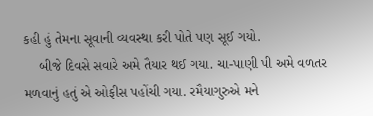કહી હું તેમના સૂવાની વ્યવસ્થા કરી પોતે પણ સૂઈ ગયો.
    બીજે દિવસે સવારે અમે તૈયાર થઈ ગયા. ચા-પાણી પી અમે વળતર મળવાનું હતું એ ઓફીસ પહોંચી ગયા. રમૈયાગુરુએ મને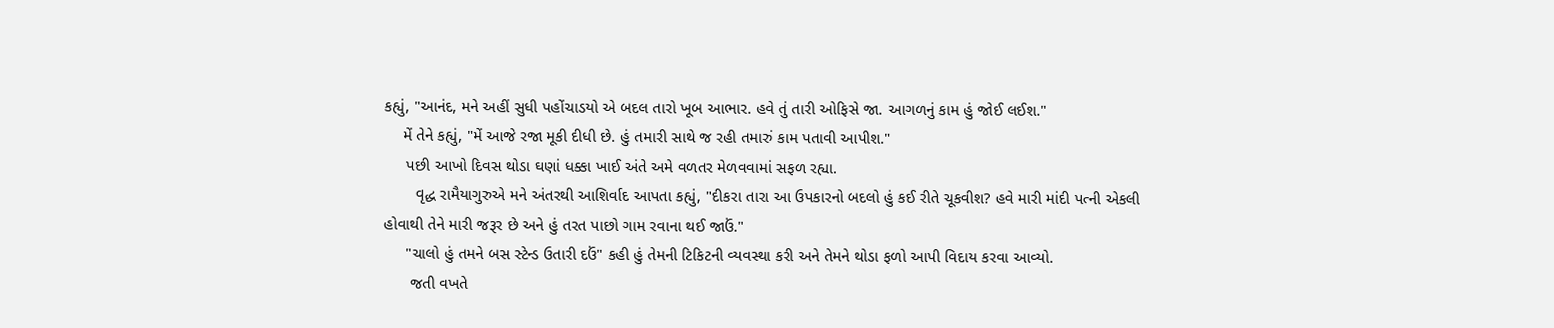કહ્યું, "આનંદ, મને અહીં સુધી પહોંચાડયો એ બદલ તારો ખૂબ આભાર. હવે તું તારી ઓફિસે જા. આગળનું કામ હું જોઈ લઈશ."
    મેં તેને કહ્યું, "મેં આજે રજા મૂકી દીધી છે. હું તમારી સાથે જ રહી તમારું કામ પતાવી આપીશ."
     પછી આખો દિવસ થોડા ઘણાં ધક્કા ખાઈ અંતે અમે વળતર મેળવવામાં સફળ રહ્યા.
       વૃદ્ધ રામૈયાગુરુએ મને અંતરથી આશિર્વાદ આપતા કહ્યું, "દીકરા તારા આ ઉપકારનો બદલો હું કઈ રીતે ચૂકવીશ? હવે મારી માંદી પત્ની એકલી હોવાથી તેને મારી જરૂર છે અને હું તરત પાછો ગામ રવાના થઈ જાઉં."
     "ચાલો હું તમને બસ સ્ટેન્ડ ઉતારી દઉં" કહી હું તેમની ટિકિટની વ્યવસ્થા કરી અને તેમને થોડા ફળો આપી વિદાય કરવા આવ્યો.
      જતી વખતે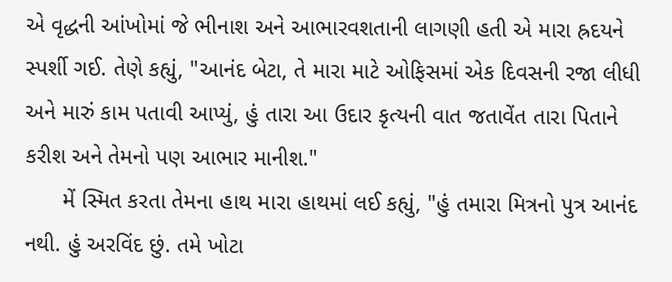એ વૃદ્ધની આંખોમાં જે ભીનાશ અને આભારવશતાની લાગણી હતી એ મારા હ્રદયને સ્પર્શી ગઈ. તેણે કહ્યું, "આનંદ બેટા, તે મારા માટે ઓફિસમાં એક દિવસની રજા લીધી અને મારું કામ પતાવી આપ્યું, હું તારા આ ઉદાર કૃત્યની વાત જતાવેંત તારા પિતાને કરીશ અને તેમનો પણ આભાર માનીશ."
      મેં સ્મિત કરતા તેમના હાથ મારા હાથમાં લઈ કહ્યું, "હું તમારા મિત્રનો પુત્ર આનંદ નથી. હું અરવિંદ છું. તમે ખોટા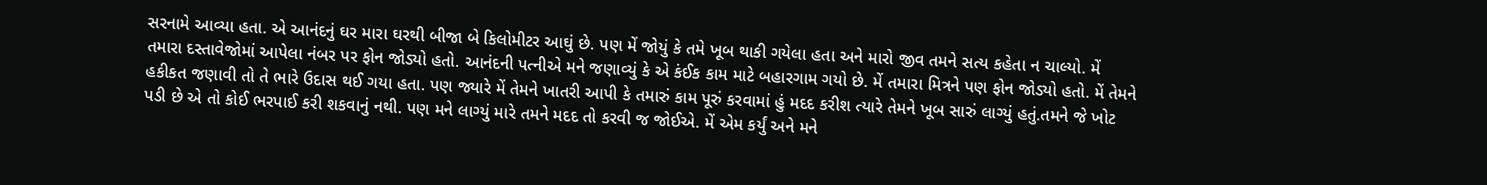સરનામે આવ્યા હતા. એ આનંદનું ઘર મારા ઘરથી બીજા બે કિલોમીટર આઘું છે. પણ મેં જોયું કે તમે ખૂબ થાકી ગયેલા હતા અને મારો જીવ તમને સત્ય કહેતા ન ચાલ્યો. મેં તમારા દસ્તાવેજોમાં આપેલા નંબર પર ફોન જોડ્યો હતો. આનંદની પત્નીએ મને જણાવ્યું કે એ કંઈક કામ માટે બહારગામ ગયો છે. મેં તમારા મિત્રને પણ ફોન જોડ્યો હતો. મેં તેમને હકીકત જણાવી તો તે ભારે ઉદાસ થઈ ગયા હતા. પણ જ્યારે મેં તેમને ખાતરી આપી કે તમારું કામ પૂરું કરવામાં હું મદદ કરીશ ત્યારે તેમને ખૂબ સારું લાગ્યું હતું.તમને જે ખોટ પડી છે એ તો કોઈ ભરપાઈ કરી શકવાનું નથી. પણ મને લાગ્યું મારે તમને મદદ તો કરવી જ જોઈએ. મેં એમ કર્યું અને મને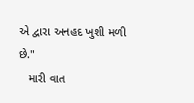એ દ્વારા અનહદ ખુશી મળી છે."
   મારી વાત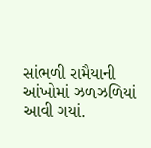સાંભળી રામૈયાની આંખોમાં ઝળઝળિયાં આવી ગયાં.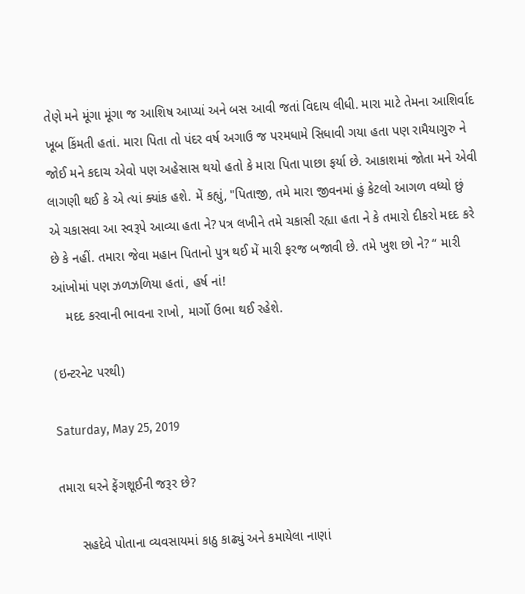તેણે મને મૂંગા મૂંગા જ આશિષ આપ્યાં અને બસ આવી જતાં વિદાય લીધી. મારા માટે તેમના આશિર્વાદ ખૂબ કિંમતી હતાં. મારા પિતા તો પંદર વર્ષ અગાઉ જ પરમધામે સિધાવી ગયા હતા પણ રામૈયાગુરુ ને જોઈ મને કદાચ એવો પણ અહેસાસ થયો હતો કે મારા પિતા પાછા ફર્યા છે. આકાશમાં જોતા મને એવી લાગણી થઈ કે એ ત્યાં ક્યાંક હશે. મેં કહ્યું, "પિતાજી, તમે મારા જીવનમાં હું કેટલો આગળ વધ્યો છું એ ચકાસવા આ સ્વરૂપે આવ્યા હતા ને? પત્ર લખીને તમે ચકાસી રહ્યા હતા ને કે તમારો દીકરો મદદ કરે છે કે નહીં. તમારા જેવા મહાન પિતાનો પુત્ર થઈ મેં મારી ફરજ બજાવી છે. તમે ખુશ છો ને? “ મારી આંખોમાં પણ ઝળઝળિયા હતાં, હર્ષ નાં!
    મદદ કરવાની ભાવના રાખો, માર્ગો ઉભા થઈ રહેશે.

(ઇન્ટરનેટ પરથી)

Saturday, May 25, 2019

તમારા ઘરને ફેંગશૂઈની જરૂર છે?

      સહદેવે પોતાના વ્યવસાયમાં કાઠુ કાઢ્યું અને કમાયેલા નાણાં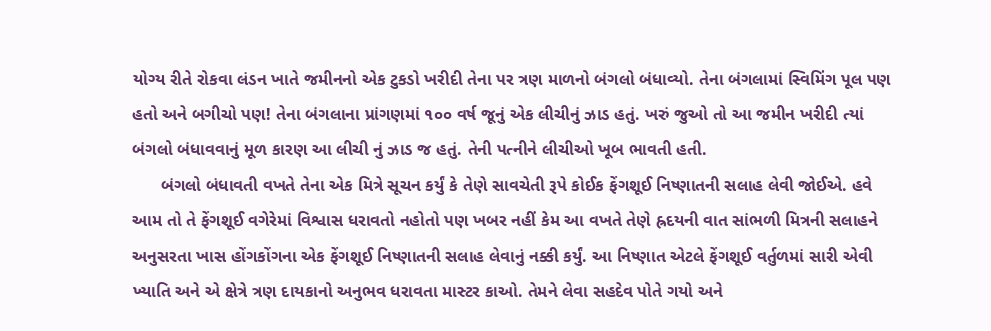યોગ્ય રીતે રોકવા લંડન ખાતે જમીનનો એક ટુકડો ખરીદી તેના પર ત્રણ માળનો બંગલો બંધાવ્યો. તેના બંગલામાં સ્વિમિંગ પૂલ પણ હતો અને બગીચો પણ! તેના બંગલાના પ્રાંગણમાં ૧૦૦ વર્ષ જૂનું એક લીચીનું ઝાડ હતું. ખરું જુઓ તો આ જમીન ખરીદી ત્યાં બંગલો બંધાવવાનું મૂળ કારણ આ લીચી નું ઝાડ જ હતું. તેની પત્નીને લીચીઓ ખૂબ ભાવતી હતી.
      બંગલો બંધાવતી વખતે તેના એક મિત્રે સૂચન કર્યું કે તેણે સાવચેતી રૂપે કોઈક ફેંગશૂઈ નિષ્ણાતની સલાહ લેવી જોઈએ. હવે આમ તો તે ફેંગશૂઈ વગેરેમાં વિશ્વાસ ધરાવતો નહોતો પણ ખબર નહીં કેમ આ વખતે તેણે હ્રદયની વાત સાંભળી મિત્રની સલાહને અનુસરતા ખાસ હોંગકોંગના એક ફેંગશૂઈ નિષ્ણાતની સલાહ લેવાનું નક્કી કર્યું. આ નિષ્ણાત એટલે ફેંગશૂઈ વર્તુળમાં સારી એવી ખ્યાતિ અને એ ક્ષેત્રે ત્રણ દાયકાનો અનુભવ ધરાવતા માસ્ટર કાઓ. તેમને લેવા સહદેવ પોતે ગયો અને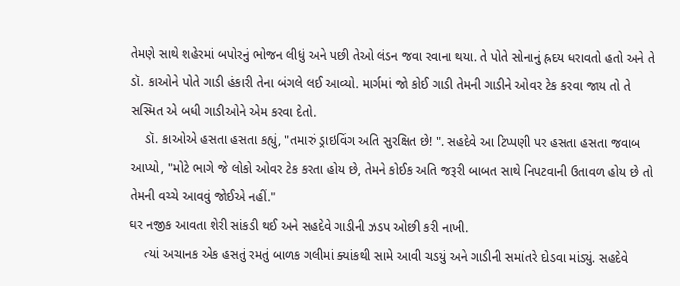તેમણે સાથે શહેરમાં બપોરનું ભોજન લીધું અને પછી તેઓ લંડન જવા રવાના થયા. તે પોતે સોનાનું હ્રદય ધરાવતો હતો અને તે ડૉ. કાઓને પોતે ગાડી હંકારી તેના બંગલે લઈ આવ્યો. માર્ગમાં જો કોઈ ગાડી તેમની ગાડીને ઓવર ટેક કરવા જાય તો તે સસ્મિત એ બધી ગાડીઓને એમ કરવા દેતો.
    ડૉ. કાઓએ હસતા હસતા કહ્યું, "તમારું ડ્રાઇવિંગ અતિ સુરક્ષિત છે! ". સહદેવે આ ટિપ્પણી પર હસતા હસતા જવાબ આપ્યો, "મોટે ભાગે જે લોકો ઓવર ટેક કરતા હોય છે, તેમને કોઈક અતિ જરૂરી બાબત સાથે નિપટવાની ઉતાવળ હોય છે તો તેમની વચ્ચે આવવું જોઈએ નહીં."
ઘર નજીક આવતા શેરી સાંકડી થઈ અને સહદેવે ગાડીની ઝડપ ઓછી કરી નાખી.
    ત્યાં અચાનક એક હસતું રમતું બાળક ગલીમાં ક્યાંકથી સામે આવી ચડયું અને ગાડીની સમાંતરે દોડવા માંડ્યું. સહદેવે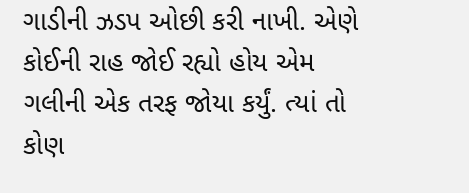ગાડીની ઝડપ ઓછી કરી નાખી. એણે કોઈની રાહ જોઈ રહ્યો હોય એમ ગલીની એક તરફ જોયા કર્યું. ત્યાં તો કોણ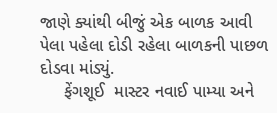જાણે ક્યાંથી બીજું એક બાળક આવી પેલા પહેલા દોડી રહેલા બાળકની પાછળ દોડવા માંડ્યું.
     ફેંગશૂઈ  માસ્ટર નવાઈ પામ્યા અને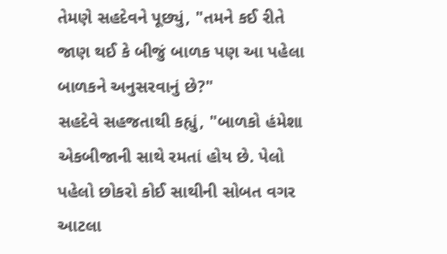તેમણે સહદેવને પૂછ્યું, "તમને કઈ રીતે જાણ થઈ કે બીજું બાળક પણ આ પહેલા બાળકને અનુસરવાનું છે?"
સહદેવે સહજતાથી કહ્યું, "બાળકો હંમેશા એકબીજાની સાથે રમતાં હોય છે. પેલો પહેલો છોકરો કોઈ સાથીની સોબત વગર આટલા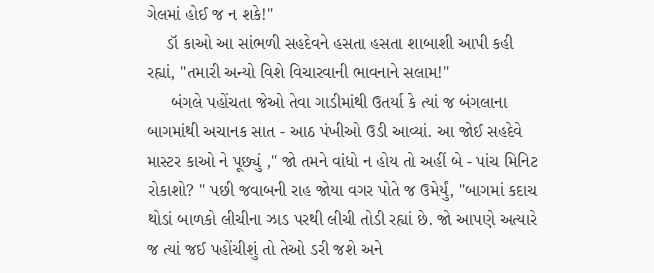ગેલમાં હોઈ જ ન શકે!"
    ડૉ કાઓ આ સાંભળી સહદેવને હસતા હસતા શાબાશી આપી કહી રહ્યાં, "તમારી અન્યો વિશે વિચારવાની ભાવનાને સલામ!"
     બંગલે પહોંચતા જેઓ તેવા ગાડીમાંથી ઉતર્યા કે ત્યાં જ બંગલાના બાગમાંથી અચાનક સાત - આઠ પંખીઓ ઉડી આવ્યાં. આ જોઈ સહદેવે માસ્ટર કાઓ ને પૂછ્યું ," જો તમને વાંધો ન હોય તો અહીં બે - પાંચ મિનિટ રોકાશો? " પછી જવાબની રાહ જોયા વગર પોતે જ ઉમેર્યું, "બાગમાં કદાચ થોડાં બાળકો લીચીના ઝાડ પરથી લીચી તોડી રહ્યાં છે. જો આપણે અત્યારે જ ત્યાં જઈ પહોંચીશું તો તેઓ ડરી જશે અને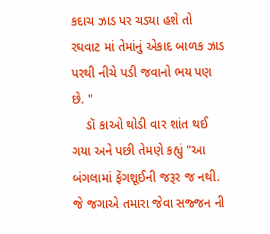કદાચ ઝાડ પર ચડ્યા હશે તો રઘવાટ માં તેમાંનું એકાદ બાળક ઝાડ પરથી નીચે પડી જવાનો ભય પણ છે. "
    ડૉ કાઓ થોડી વાર શાંત થઈ ગયા અને પછી તેમણે કહ્યું "આ બંગલામાં ફેંગશૂઈની જરૂર જ નથી. જે જગાએ તમારા જેવા સજ્જન ની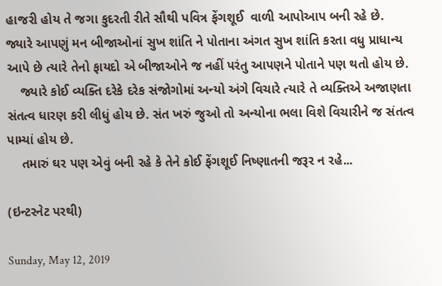હાજરી હોય તે જગા કુદરતી રીતે સૌથી પવિત્ર ફેંગશૂઈ  વાળી આપોઆપ બની રહે છે.
જ્યારે આપણું મન બીજાઓનાં સુખ શાંતિ ને પોતાના અંગત સુખ શાંતિ કરતા વધુ પ્રાધાન્ય આપે છે ત્યારે તેનો ફાયદો એ બીજાઓને જ નહીં પરંતુ આપણને પોતાને પણ થતો હોય છે.
    જ્યારે કોઈ વ્યક્તિ દરેકે દરેક સંજોગોમાં અન્યો અંગે વિચારે ત્યારે તે વ્યક્તિએ અજાણતા સંતત્વ ધારણ કરી લીધું હોય છે. સંત ખરું જુઓ તો અન્યોના ભલા વિશે વિચારીને જ સંતત્વ પામ્યાં હોય છે.
    તમારું ઘર પણ એવું બની રહે કે તેને કોઈ ફેંગશૂઈ નિષ્ણાતની જરૂર ન રહે...

(ઇન્ટરનેટ પરથી)

Sunday, May 12, 2019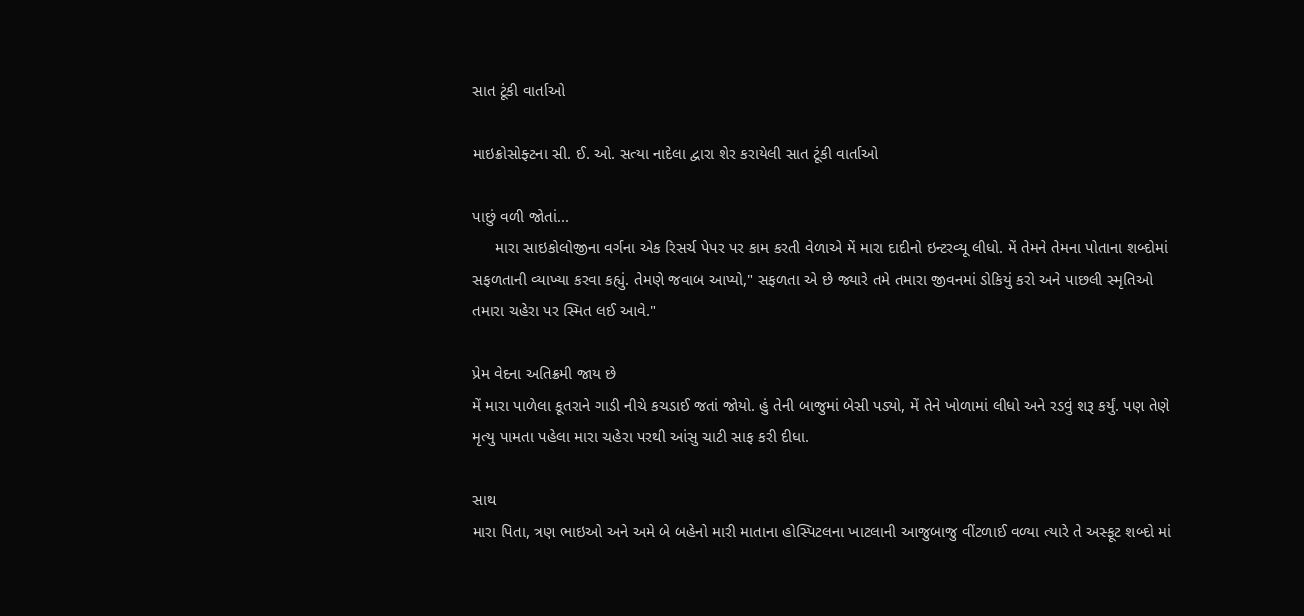સાત ટૂંકી વાર્તાઓ

માઇક્રોસોફ્ટના સી. ઈ. ઓ. સત્યા નાદેલા દ્વારા શેર કરાયેલી સાત ટૂંકી વાર્તાઓ

પાછું વળી જોતાં...
     મારા સાઇકોલોજીના વર્ગના એક રિસર્ચ પેપર પર કામ કરતી વેળાએ મેં મારા દાદીનો ઇન્ટરવ્યૂ લીધો. મેં તેમને તેમના પોતાના શબ્દોમાં સફળતાની વ્યાખ્યા કરવા કહ્યું. તેમણે જવાબ આપ્યો," સફળતા એ છે જ્યારે તમે તમારા જીવનમાં ડોકિયું કરો અને પાછલી સ્મૃતિઓ તમારા ચહેરા પર સ્મિત લઈ આવે."

પ્રેમ વેદના અતિક્રમી જાય છે
મેં મારા પાળેલા કૂતરાને ગાડી નીચે કચડાઈ જતાં જોયો. હું તેની બાજુમાં બેસી પડ્યો, મેં તેને ખોળામાં લીધો અને રડવું શરૂ કર્યું. પણ તેણે મૃત્યુ પામતા પહેલા મારા ચહેરા પરથી આંસુ ચાટી સાફ કરી દીધા.

સાથ
મારા પિતા, ત્રણ ભાઇઓ અને અમે બે બહેનો મારી માતાના હોસ્પિટલના ખાટલાની આજુબાજુ વીંટળાઈ વળ્યા ત્યારે તે અસ્ફૂટ શબ્દો માં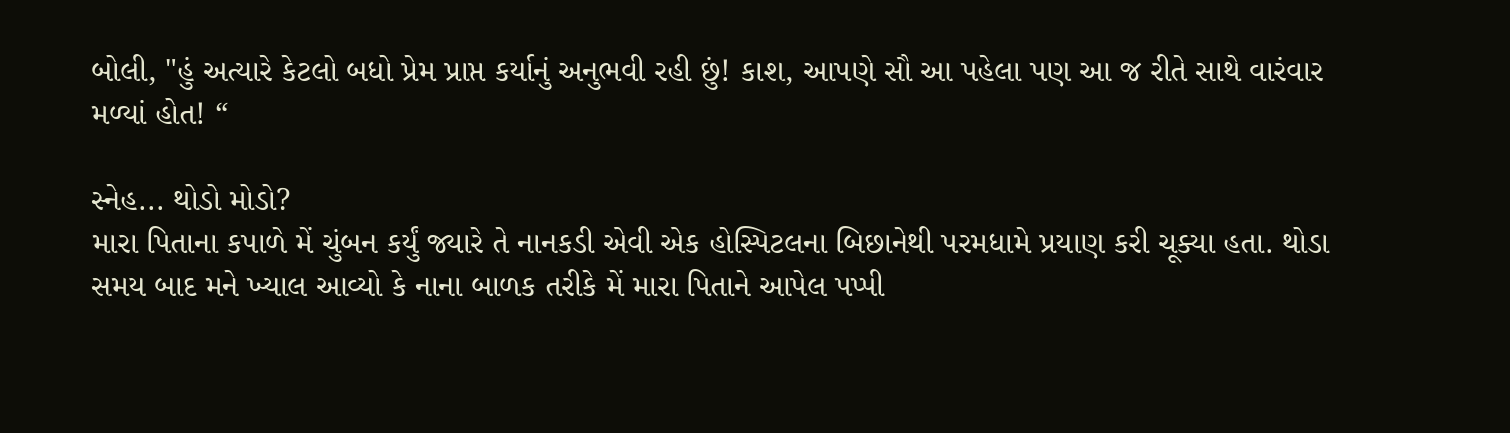બોલી, "હું અત્યારે કેટલો બધો પ્રેમ પ્રાપ્ત કર્યાનું અનુભવી રહી છું! કાશ, આપણે સૌ આ પહેલા પણ આ જ રીતે સાથે વારંવાર મળ્યાં હોત! “

સ્નેહ... થોડો મોડો?
મારા પિતાના કપાળે મેં ચુંબન કર્યું જ્યારે તે નાનકડી એવી એક હોસ્પિટલના બિછાનેથી પરમધામે પ્રયાણ કરી ચૂક્યા હતા. થોડા સમય બાદ મને ખ્યાલ આવ્યો કે નાના બાળક તરીકે મેં મારા પિતાને આપેલ પપ્પી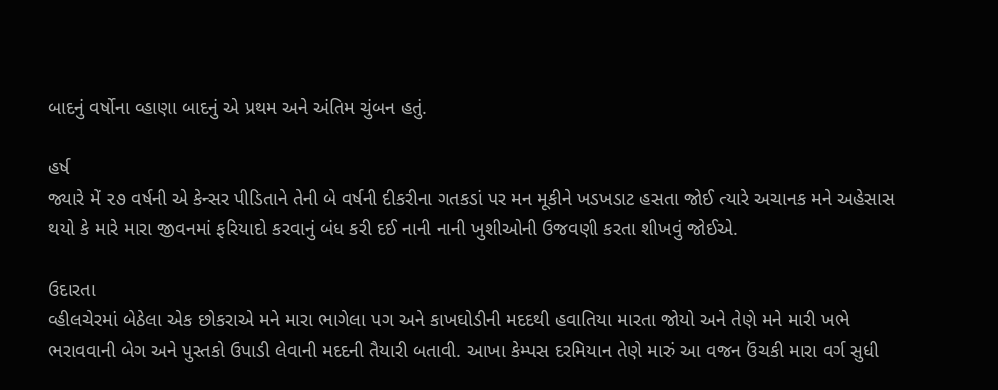બાદનું વર્ષોના વ્હાણા બાદનું એ પ્રથમ અને અંતિમ ચુંબન હતું.

હર્ષ
જ્યારે મેં ૨૭ વર્ષની એ કેન્સર પીડિતાને તેની બે વર્ષની દીકરીના ગતકડાં પર મન મૂકીને ખડખડાટ હસતા જોઈ ત્યારે અચાનક મને અહેસાસ થયો કે મારે મારા જીવનમાં ફરિયાદો કરવાનું બંધ કરી દઈ નાની નાની ખુશીઓની ઉજવણી કરતા શીખવું જોઈએ.

ઉદારતા
વ્હીલચેરમાં બેઠેલા એક છોકરાએ મને મારા ભાગેલા પગ અને કાખઘોડીની મદદથી હવાતિયા મારતા જોયો અને તેણે મને મારી ખભે ભરાવવાની બેગ અને પુસ્તકો ઉપાડી લેવાની મદદની તૈયારી બતાવી. આખા કેમ્પસ દરમિયાન તેણે મારું આ વજન ઉંચકી મારા વર્ગ સુધી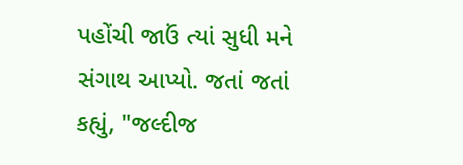પહોંચી જાઉં ત્યાં સુધી મને સંગાથ આપ્યો. જતાં જતાં કહ્યું, "જલ્દીજ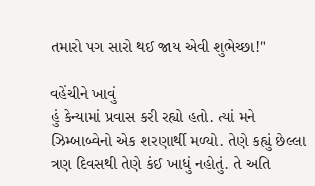તમારો પગ સારો થઈ જાય એવી શુભેચ્છા!"

વહેંચીને ખાવું
હું કેન્યામાં પ્રવાસ કરી રહ્યો હતો. ત્યાં મને ઝિમ્બાબ્વેનો એક શરણાર્થી મળ્યો. તેણે કહ્યું છેલ્લા ત્રણ દિવસથી તેણે કંઈ ખાધું નહોતું. તે અતિ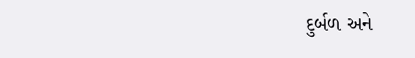દુર્બળ અને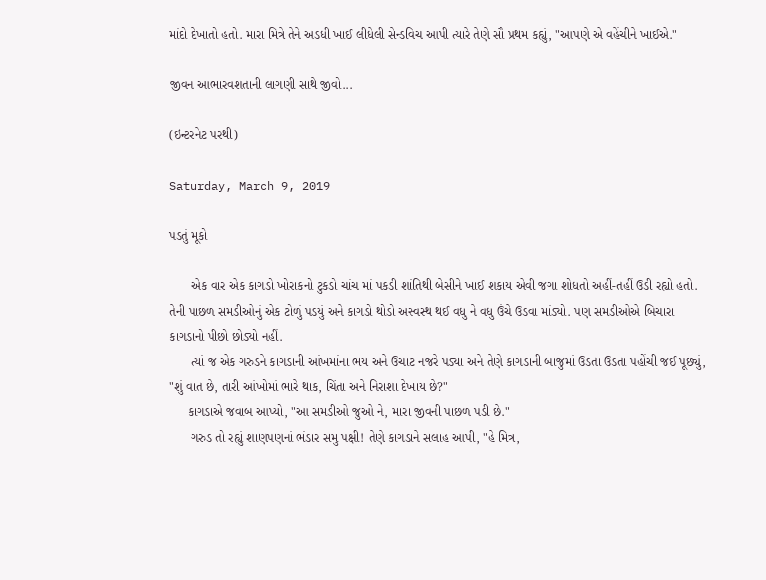માંદો દેખાતો હતો. મારા મિત્રે તેને અડધી ખાઈ લીધેલી સેન્ડવિચ આપી ત્યારે તેણે સૌ પ્રથમ કહ્યું, "આપણે એ વહેંચીને ખાઈએ."

જીવન આભારવશતાની લાગણી સાથે જીવો...

(ઇન્ટરનેટ પરથી)

Saturday, March 9, 2019

પડતું મૂકો

      એક વાર એક કાગડો ખોરાકનો ટુકડો ચાંચ માં પકડી શાંતિથી બેસીને ખાઈ શકાય એવી જગા શોધતો અહીં-તહીં ઉડી રહ્યો હતો. તેની પાછળ સમડીઓનું એક ટોળું પડયું અને કાગડો થોડો અસ્વસ્થ થઈ વધુ ને વધુ ઉંચે ઉડવા માંડ્યો. પણ સમડીઓએ બિચારા કાગડાનો પીછો છોડ્યો નહીં.
      ત્યાં જ એક ગરુડને કાગડાની આંખમાંના ભય અને ઉચાટ નજરે પડ્યા અને તેણે કાગડાની બાજુમાં ઉડતા ઉડતા પહોંચી જઈ પૂછ્યું, "શું વાત છે, તારી આંખોમાં ભારે થાક, ચિંતા અને નિરાશા દેખાય છે?"
     કાગડાએ જવાબ આપ્યો, "આ સમડીઓ જુઓ ને, મારા જીવની પાછળ પડી છે."
      ગરુડ તો રહ્યું શાણપણનાં ભંડાર સમુ પક્ષી! તેણે કાગડાને સલાહ આપી, "હે મિત્ર,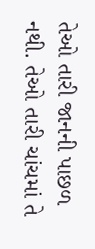તેઓ તારી જાનની પાછળ નથી. તેઓ તારી ચાંચમાં તે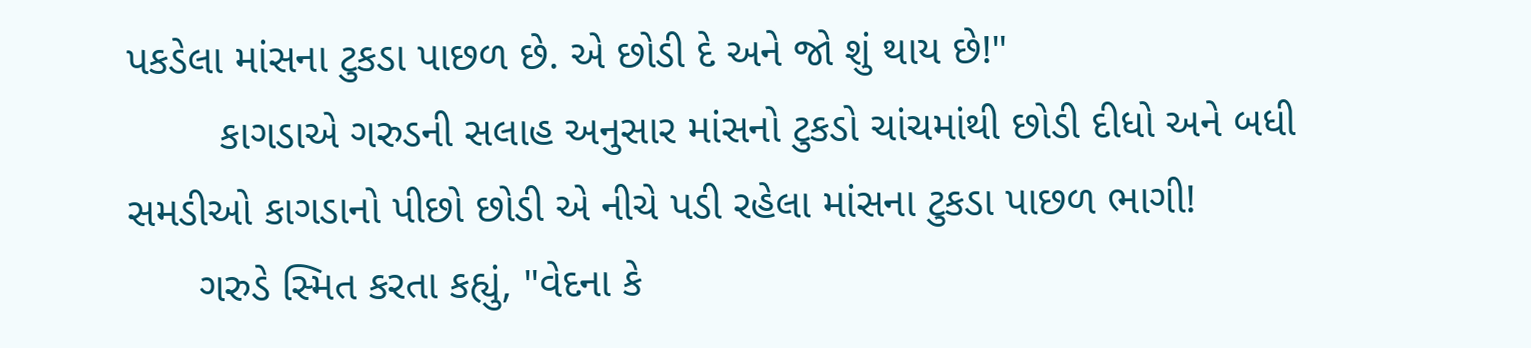પકડેલા માંસના ટુકડા પાછળ છે. એ છોડી દે અને જો શું થાય છે!"
        કાગડાએ ગરુડની સલાહ અનુસાર માંસનો ટુકડો ચાંચમાંથી છોડી દીધો અને બધી સમડીઓ કાગડાનો પીછો છોડી એ નીચે પડી રહેલા માંસના ટુકડા પાછળ ભાગી!
      ગરુડે સ્મિત કરતા કહ્યું, "વેદના કે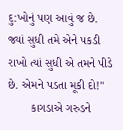દુ:ખોનું પણ આવું જ છે. જ્યાં સુધી તમે એને પકડી રાખો ત્યાં સુધી એ તમને પીડે છે. એમને પડતા મૂકી દો!"
       કાગડાએ ગરુડને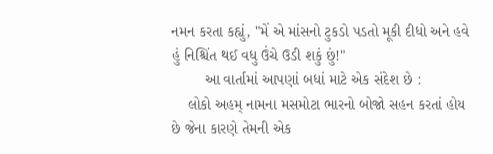નમન કરતા કહ્યું, "મેં એ માંસનો ટુકડો પડતો મૂકી દીધો અને હવે હું નિશ્ચિંત થઈ વધુ ઉંચે ઉડી શકું છું!"
        આ વાર્તામાં આપણાં બધાં માટે એક સંદેશ છે :
    લોકો અહમ્ નામના મસમોટા ભારનો બોજો સહન કરતાં હોય છે જેના કારણે તેમની એક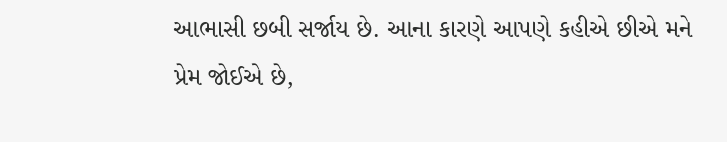આભાસી છબી સર્જાય છે. આના કારણે આપણે કહીએ છીએ મને પ્રેમ જોઈએ છે,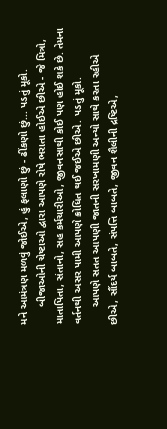મને આમંત્રણ મળવું જોઈએ, હું ફલાણો છું - ઢીંકણો છું... પડતું મૂકો.
      બીજાઓની ચેષ્ટાઓ દ્વારા આપણે રોષે ભરાતા હોઈએ છીએ - જે મિત્રો, માતાપિતા, સંતાનો, સહ કર્મચારીઓ, જીવનસાથી કોઈ પણ હોઈ શકે છે. તેમના વર્તનથી અસર પામી આપણે ક્રોધિત થઈ જઈએ છીએ. પડતું મૂકો.
      આપણે સતત આપણી જાતની સરખામણી અન્યો સાથે કરતા રહીએ છીએ, સૌંદર્ય બાબતે, સંપત્તિ બાબતે, જીવન શૈલીની દ્રષ્ટિએ,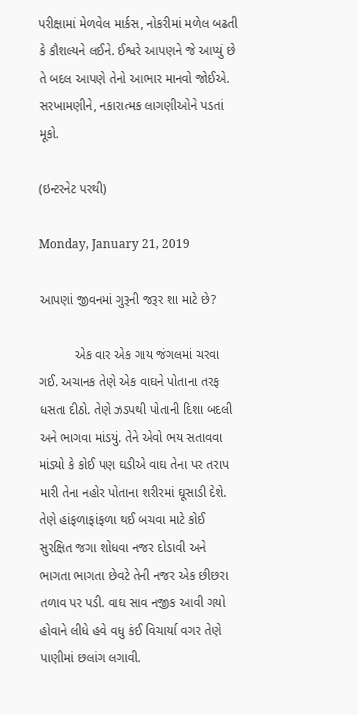પરીક્ષામાં મેળવેલ માર્કસ, નોકરીમાં મળેલ બઢતી કે કૌશલ્યને લઈને. ઈશ્વરે આપણને જે આપ્યું છે તે બદલ આપણે તેનો આભાર માનવો જોઈએ. સરખામણીને, નકારાત્મક લાગણીઓને પડતાં મૂકો.

(ઇન્ટરનેટ પરથી)

Monday, January 21, 2019

આપણાં જીવનમાં ગુરૂની જરૂર શા માટે છે?

          એક વાર એક ગાય જંગલમાં ચરવા ગઈ. અચાનક તેણે એક વાઘને પોતાના તરફ ધસતા દીઠો. તેણે ઝડપથી પોતાની દિશા બદલી અને ભાગવા માંડયું. તેને એવો ભય સતાવવા માંડ્યો કે કોઈ પણ ઘડીએ વાઘ તેના પર તરાપ મારી તેના નહોર પોતાના શરીરમાં ઘૂસાડી દેશે. તેણે હાંફળાફાંફળા થઈ બચવા માટે કોઈ સુરક્ષિત જગા શોધવા નજર દોડાવી અને ભાગતા ભાગતા છેવટે તેની નજર એક છીછરા તળાવ પર પડી. વાઘ સાવ નજીક આવી ગયો હોવાને લીધે હવે વધુ કંઈ વિચાર્યા વગર તેણે પાણીમાં છલાંગ લગાવી.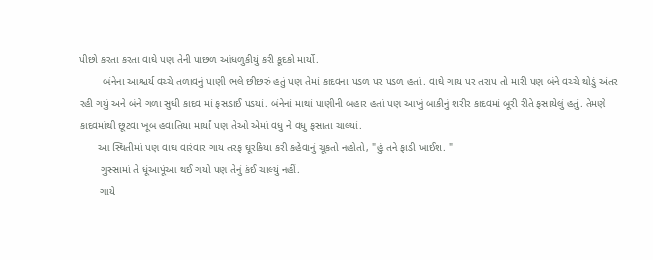પીછો કરતા કરતા વાઘે પણ તેની પાછળ આંધળુકીયું કરી કૂદકો માર્યો.
        બંનેના આશ્ચર્ય વચ્ચે તળાવનું પાણી ભલે છીછરું હતું પણ તેમાં કાદવના પડળ પર પડળ હતાં. વાઘે ગાય પર તરાપ તો મારી પણ બંને વચ્ચે થોડું અંતર રહી ગયું અને બંને ગળા સુધી કાદવ માં ફસડાઈ પડયાં. બંનેનાં માથાં પાણીની બહાર હતાં પણ આખું બાકીનું શરીર કાદવમાં બૂરી રીતે ફસાયેલું હતું. તેમણે કાદવમાંથી છૂટવા ખૂબ હવાતિયા માર્યાં પણ તેઓ એમાં વધુ ને વધુ ફસાતા ચાલ્યાં.
      આ સ્થિતીમાં પણ વાઘ વારંવાર ગાય તરફ ઘૂરકિયા કરી કહેવાનું ચૂકતો નહોતો, "હું તને ફાડી ખાઈશ. "
       ગુસ્સામાં તે ધૂંઆપૂંઆ થઈ ગયો પણ તેનું કંઈ ચાલ્યું નહીં.
       ગાયે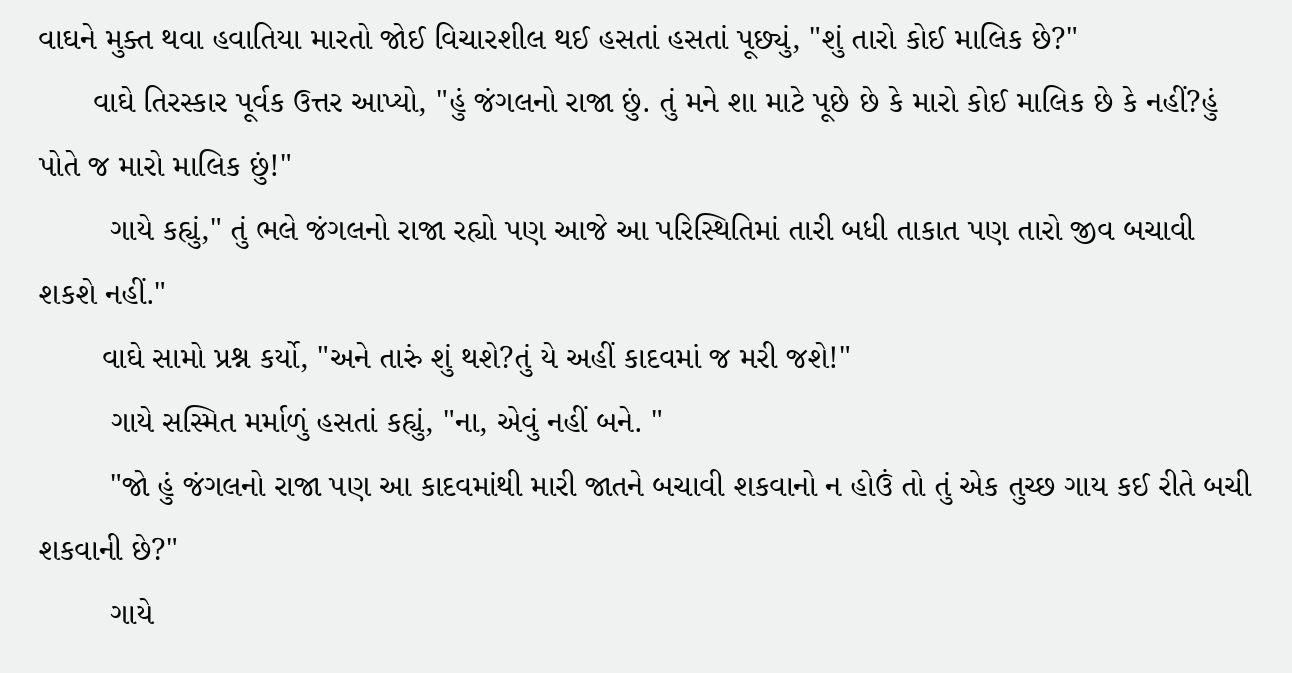વાઘને મુક્ત થવા હવાતિયા મારતો જોઈ વિચારશીલ થઈ હસતાં હસતાં પૂછ્યું, "શું તારો કોઈ માલિક છે?"
      વાઘે તિરસ્કાર પૂર્વક ઉત્તર આપ્યો, "હું જંગલનો રાજા છું. તું મને શા માટે પૂછે છે કે મારો કોઈ માલિક છે કે નહીં?હું પોતે જ મારો માલિક છું!"
        ગાયે કહ્યું," તું ભલે જંગલનો રાજા રહ્યો પણ આજે આ પરિસ્થિતિમાં તારી બધી તાકાત પણ તારો જીવ બચાવી શકશે નહીં."
       વાઘે સામો પ્રશ્ન કર્યો, "અને તારું શું થશે?તું યે અહીં કાદવમાં જ મરી જશે!"
        ગાયે સસ્મિત મર્માળું હસતાં કહ્યું, "ના, એવું નહીં બને. "
        "જો હું જંગલનો રાજા પણ આ કાદવમાંથી મારી જાતને બચાવી શકવાનો ન હોઉં તો તું એક તુચ્છ ગાય કઈ રીતે બચી શકવાની છે?"
        ગાયે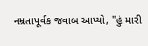નમ્રતાપૂર્વક જવાબ આપ્યો, "હું મારી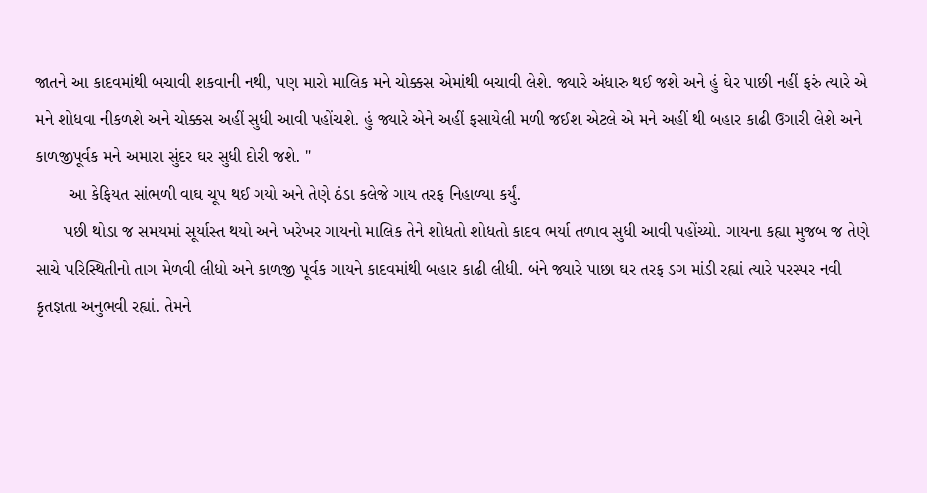જાતને આ કાદવમાંથી બચાવી શકવાની નથી, પણ મારો માલિક મને ચોક્કસ એમાંથી બચાવી લેશે. જ્યારે અંધારુ થઈ જશે અને હું ઘેર પાછી નહીં ફરું ત્યારે એ મને શોધવા નીકળશે અને ચોક્કસ અહીં સુધી આવી પહોંચશે. હું જ્યારે એને અહીં ફસાયેલી મળી જઈશ એટલે એ મને અહીં થી બહાર કાઢી ઉગારી લેશે અને કાળજીપૂર્વક મને અમારા સુંદર ઘર સુધી દોરી જશે. "
       આ કેફિયત સાંભળી વાઘ ચૂપ થઈ ગયો અને તેણે ઠંડા કલેજે ગાય તરફ નિહાળ્યા કર્યું.
      પછી થોડા જ સમયમાં સૂર્યાસ્ત થયો અને ખરેખર ગાયનો માલિક તેને શોધતો શોધતો કાદવ ભર્યા તળાવ સુધી આવી પહોંચ્યો. ગાયના કહ્યા મુજબ જ તેણે સાચે પરિસ્થિતીનો તાગ મેળવી લીધો અને કાળજી પૂર્વક ગાયને કાદવમાંથી બહાર કાઢી લીધી. બંને જ્યારે પાછા ઘર તરફ ડગ માંડી રહ્યાં ત્યારે પરસ્પર નવી કૃતજ્ઞતા અનુભવી રહ્યાં. તેમને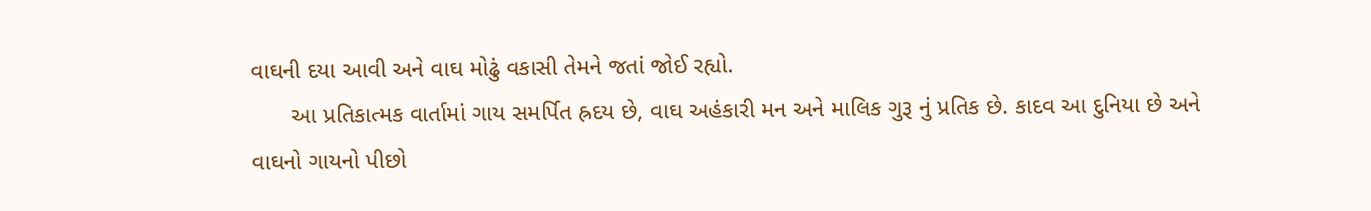વાઘની દયા આવી અને વાઘ મોઢું વકાસી તેમને જતાં જોઈ રહ્યો.
      આ પ્રતિકાત્મક વાર્તામાં ગાય સમર્પિત હ્રદય છે, વાઘ અહંકારી મન અને માલિક ગુરૂ નું પ્રતિક છે. કાદવ આ દુનિયા છે અને વાઘનો ગાયનો પીછો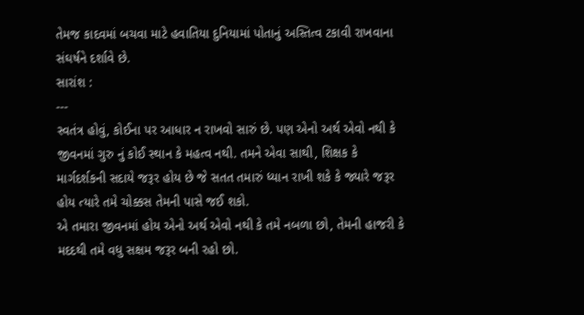તેમજ કાદવમાં બચવા માટે હવાતિયા દુનિયામાં પોતાનું અસ્તિત્વ ટકાવી રાખવાના સંઘર્ષને દર્શાવે છે.
સારાંશ :
---
સ્વતંત્ર હોવું, કોઈના પર આધાર ન રાખવો સારું છે. પણ એનો અર્થ એવો નથી કે જીવનમાં ગુરુ નું કોઈ સ્થાન કે મહત્વ નથી. તમને એવા સાથી, શિક્ષક કે માર્ગદર્શકની સદાયે જરૂર હોય છે જે સતત તમારું ધ્યાન રાખી શકે કે જ્યારે જરૂર હોય ત્યારે તમે ચોક્કસ તેમની પાસે જઈ શકો.
એ તમારા જીવનમાં હોય એનો અર્થ એવો નથી કે તમે નબળા છો, તેમની હાજરી કે મદદથી તમે વધુ સક્ષમ જરૂર બની રહો છો.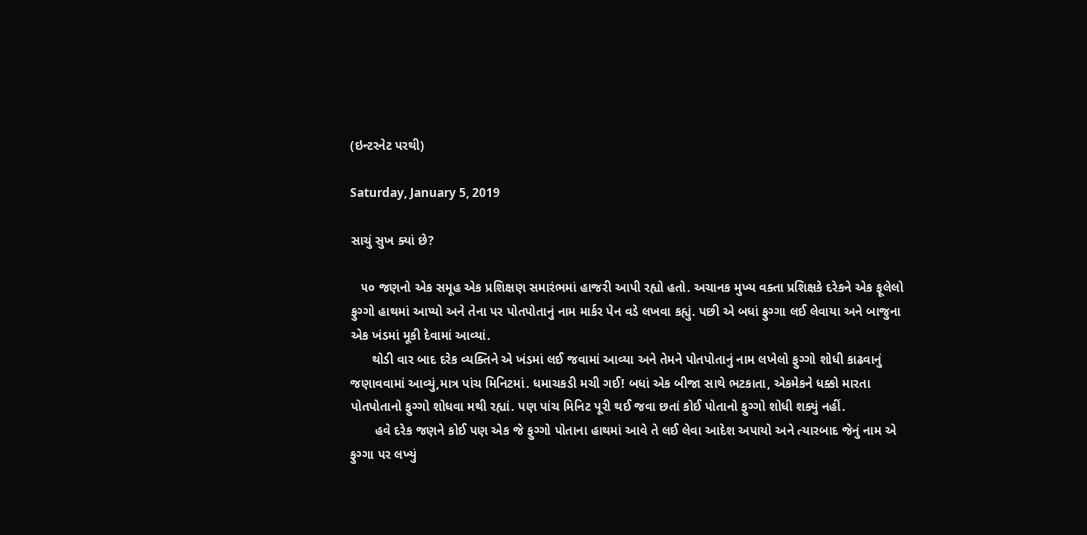(ઇન્ટરનેટ પરથી)

Saturday, January 5, 2019

સાચું સુખ ક્યાં છે?

   ૫૦ જણનો એક સમૂહ એક પ્રશિક્ષણ સમારંભમાં હાજરી આપી રહ્યો હતો. અચાનક મુખ્ય વક્તા પ્રશિક્ષકે દરેકને એક ફૂલેલો ફુગ્ગો હાથમાં આપ્યો અને તેના પર પોતપોતાનું નામ માર્કર પેન વડે લખવા કહ્યું. પછી એ બધાં ફુગ્ગા લઈ લેવાયા અને બાજુના એક ખંડમાં મૂકી દેવામાં આવ્યાં.
      થોડી વાર બાદ દરેક વ્યક્તિને એ ખંડમાં લઈ જવામાં આવ્યા અને તેમને પોતપોતાનું નામ લખેલો ફુગ્ગો શોધી કાઢવાનું જણાવવામાં આવ્યું,માત્ર પાંચ મિનિટમાં. ધમાચકડી મચી ગઈ! બધાં એક બીજા સાથે ભટકાતા, એકમેકને ધક્કો મારતા પોતપોતાનો ફુગ્ગો શોધવા મથી રહ્યાં. પણ પાંચ મિનિટ પૂરી થઈ જવા છતાં કોઈ પોતાનો ફુગ્ગો શોધી શક્યું નહીં.
       હવે દરેક જણને કોઈ પણ એક જે ફુગ્ગો પોતાના હાથમાં આવે તે લઈ લેવા આદેશ અપાયો અને ત્યારબાદ જેનું નામ એ ફુગ્ગા પર લખ્યું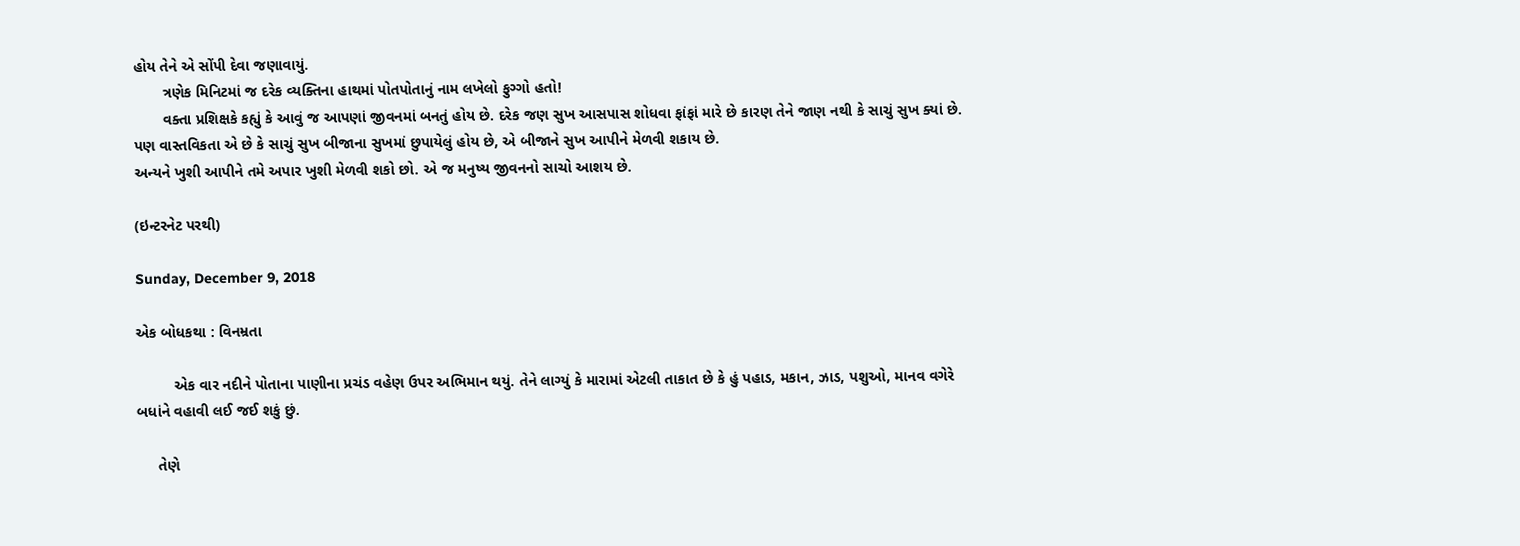હોય તેને એ સોંપી દેવા જણાવાયું.
       ત્રણેક મિનિટમાં જ દરેક વ્યક્તિના હાથમાં પોતપોતાનું નામ લખેલો ફુગ્ગો હતો!
       વક્તા પ્રશિક્ષકે કહ્યું કે આવું જ આપણાં જીવનમાં બનતું હોય છે. દરેક જણ સુખ આસપાસ શોધવા ફાંફાં મારે છે કારણ તેને જાણ નથી કે સાચું સુખ ક્યાં છે. પણ વાસ્તવિકતા એ છે કે સાચું સુખ બીજાના સુખમાં છુપાયેલું હોય છે, એ બીજાને સુખ આપીને મેળવી શકાય છે.
અન્યને ખુશી આપીને તમે અપાર ખુશી મેળવી શકો છો. એ જ મનુષ્ય જીવનનો સાચો આશય છે.

(ઇન્ટરનેટ પરથી)

Sunday, December 9, 2018

એક બોધકથા : વિનમ્રતા

         એક વાર નદીને પોતાના પાણીના પ્રચંડ વહેણ ઉપર અભિમાન થયું. તેને લાગ્યું કે મારામાં એટલી તાકાત છે કે હું પહાડ, મકાન, ઝાડ, પશુઓ, માનવ વગેરે બધાંને વહાવી લઈ જઈ શકું છું.

     તેણે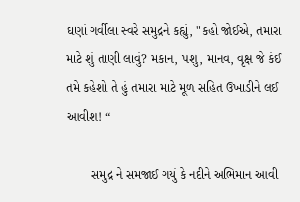ઘણાં ગર્વીલા સ્વરે સમુદ્રને કહ્યું, "કહો જોઈએ, તમારા માટે શું તાણી લાવું? મકાન, પશુ, માનવ, વૃક્ષ જે કંઈ તમે કહેશો તે હું તમારા માટે મૂળ સહિત ઉખાડીને લઈ આવીશ! “

       સમુદ્ર ને સમજાઈ ગયું કે નદીને અભિમાન આવી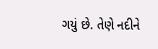ગયું છે. તેણે નદીને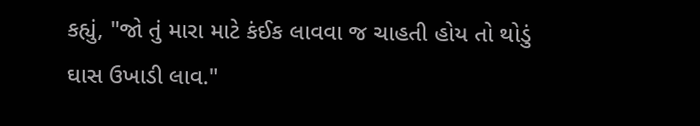કહ્યું, "જો તું મારા માટે કંઈક લાવવા જ ચાહતી હોય તો થોડું ઘાસ ઉખાડી લાવ."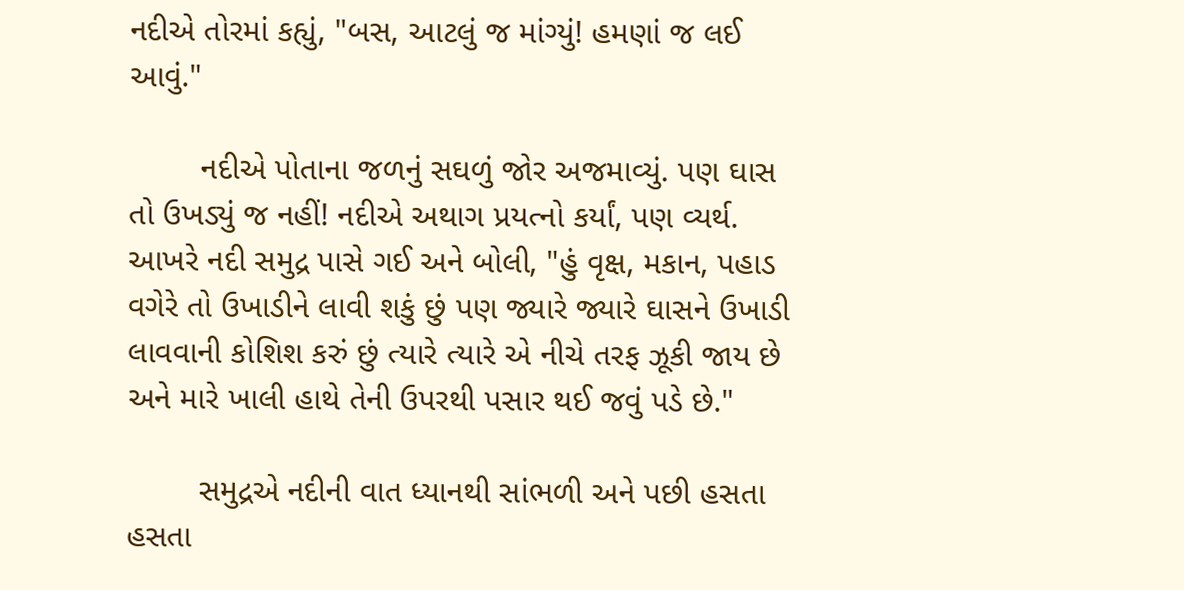નદીએ તોરમાં કહ્યું, "બસ, આટલું જ માંગ્યું! હમણાં જ લઈ આવું."

        નદીએ પોતાના જળનું સઘળું જોર અજમાવ્યું. પણ ઘાસ તો ઉખડ્યું જ નહીં! નદીએ અથાગ પ્રયત્નો કર્યાં, પણ વ્યર્થ. આખરે નદી સમુદ્ર પાસે ગઈ અને બોલી, "હું વૃક્ષ, મકાન, પહાડ વગેરે તો ઉખાડીને લાવી શકું છું પણ જ્યારે જ્યારે ઘાસને ઉખાડી લાવવાની કોશિશ કરું છું ત્યારે ત્યારે એ નીચે તરફ ઝૂકી જાય છે અને મારે ખાલી હાથે તેની ઉપરથી પસાર થઈ જવું પડે છે."

        સમુદ્રએ નદીની વાત ધ્યાનથી સાંભળી અને પછી હસતા હસતા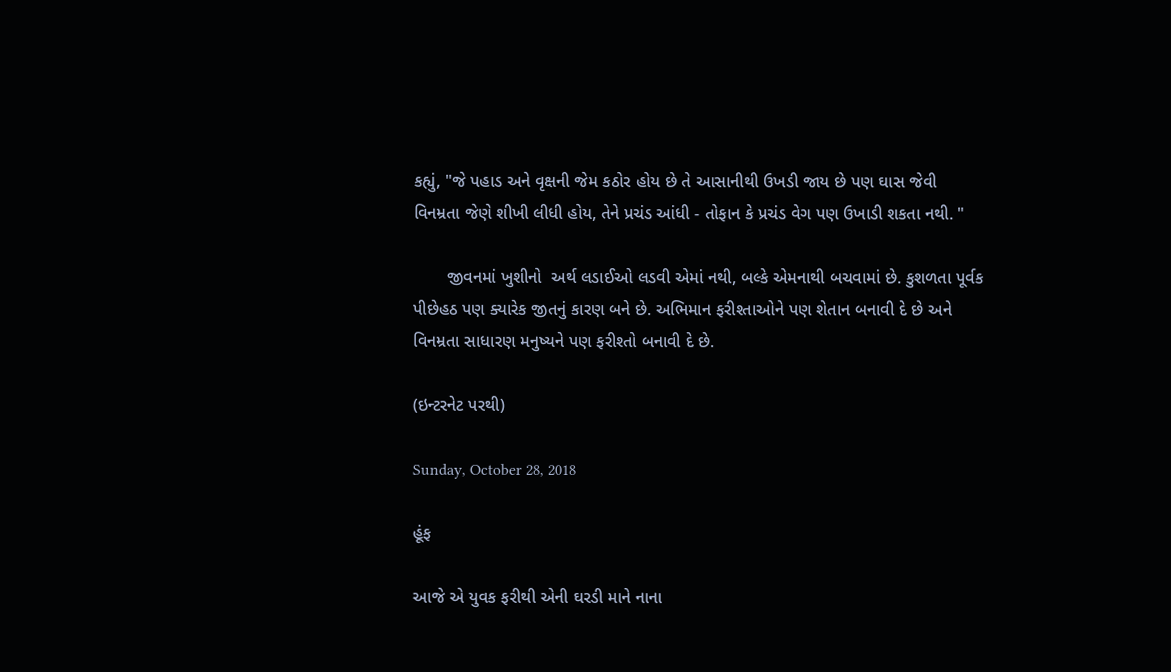કહ્યું, "જે પહાડ અને વૃક્ષની જેમ કઠોર હોય છે તે આસાનીથી ઉખડી જાય છે પણ ઘાસ જેવી વિનમ્રતા જેણે શીખી લીધી હોય, તેને પ્રચંડ આંધી - તોફાન કે પ્રચંડ વેગ પણ ઉખાડી શકતા નથી. "

       જીવનમાં ખુશીનો  અર્થ લડાઈઓ લડવી એમાં નથી, બલ્કે એમનાથી બચવામાં છે. કુશળતા પૂર્વક પીછેહઠ પણ ક્યારેક જીતનું કારણ બને છે. અભિમાન ફરીશ્તાઓને પણ શેતાન બનાવી દે છે અને વિનમ્રતા સાધારણ મનુષ્યને પણ ફરીશ્તો બનાવી દે છે.

(ઇન્ટરનેટ પરથી)

Sunday, October 28, 2018

હૂંફ

આજે એ યુવક ફરીથી એની ઘરડી માને નાના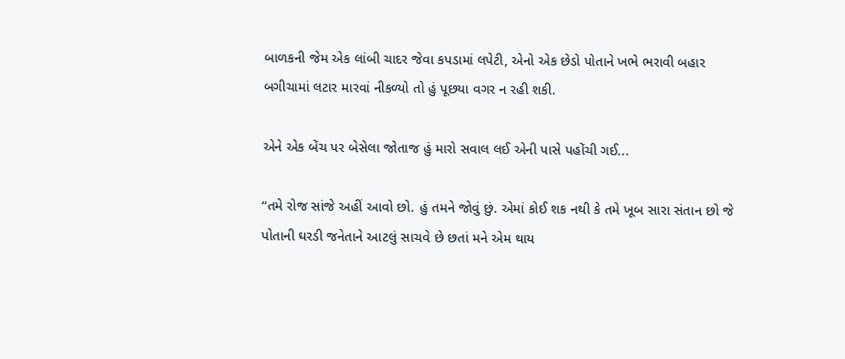બાળકની જેમ એક લાંબી ચાદર જેવા કપડામાં લપેટી, એનો એક છેડો પોતાને ખભે ભરાવી બહાર બગીચામાં લટાર મારવાં નીકળ્યો તો હું પૂછયા વગર ન રહી શકી.

એને એક બેંચ પર બેસેલા જોતાજ હું મારો સવાલ લઈ એની પાસે પહોંચી ગઈ...

“તમે રોજ સાંજે અહીં આવો છો. હું તમને જોવું છું. એમાં કોઈ શક નથી કે તમે ખૂબ સારા સંતાન છો જે પોતાની ઘરડી જનેતાને આટલું સાચવે છે છતાં મને એમ થાય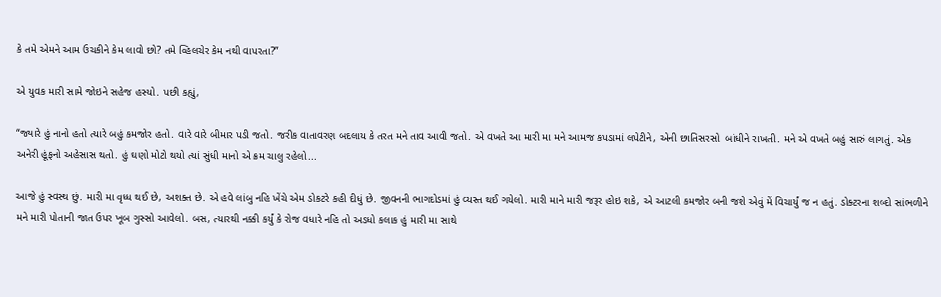કે તમે એમને આમ ઉચકીને કેમ લાવો છો? તમે વ્હિલચેર કેમ નથી વાપરતા?”

એ યુવક મારી સામે જોઇને સહેજ હસ્યો. પછી કહ્યું,

“જ્યારે હું નાનો હતો ત્યારે બહું કમજોર હતો. વારે વારે બીમાર પડી જતો. જરીક વાતાવરણ બદલાય કે તરત મને તાવ આવી જતો. એ વખતે આ મારી મા મને આમજ કપડામાં લપેટીને, એની છાતિસરસો  બાંધીને રાખતી. મને એ વખતે બહું સારું લાગતું. એક અનેરી હૂંફનો અહેસાસ થતો. હું ઘણો મોટો થયો ત્યાં સુંધી માનો એ ક્રમ ચાલુ રહેલો...

આજે હું સ્વસ્થ છું. મારી મા વૃધ્ધ થઈ છે, અશક્ત છે. એ હવે લાંબુ નહિ ખેંચે એમ ડોકટરે કહી દીધું છે. જીવનની ભાગદોડમાં હું વ્યસ્ત થઈ ગયેલો. મારી માને મારી જરૂર હોઇ શકે, એ આટલી કમજોર બની જશે એવું મેં વિચાર્યું જ ન હતું. ડોક્ટરના શબ્દો સાંભળીને મને મારી પોતાની જાત ઉપર ખૂબ ગુસ્સો આવેલો. બસ, ત્યારથી નક્કી કર્યું કે રોજ વધારે નહિ તો અડધો કલાક હું મારી મા સાથે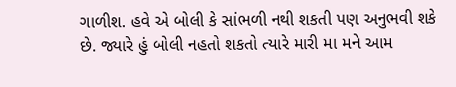ગાળીશ. હવે એ બોલી કે સાંભળી નથી શકતી પણ અનુભવી શકે છે. જ્યારે હું બોલી નહતો શકતો ત્યારે મારી મા મને આમ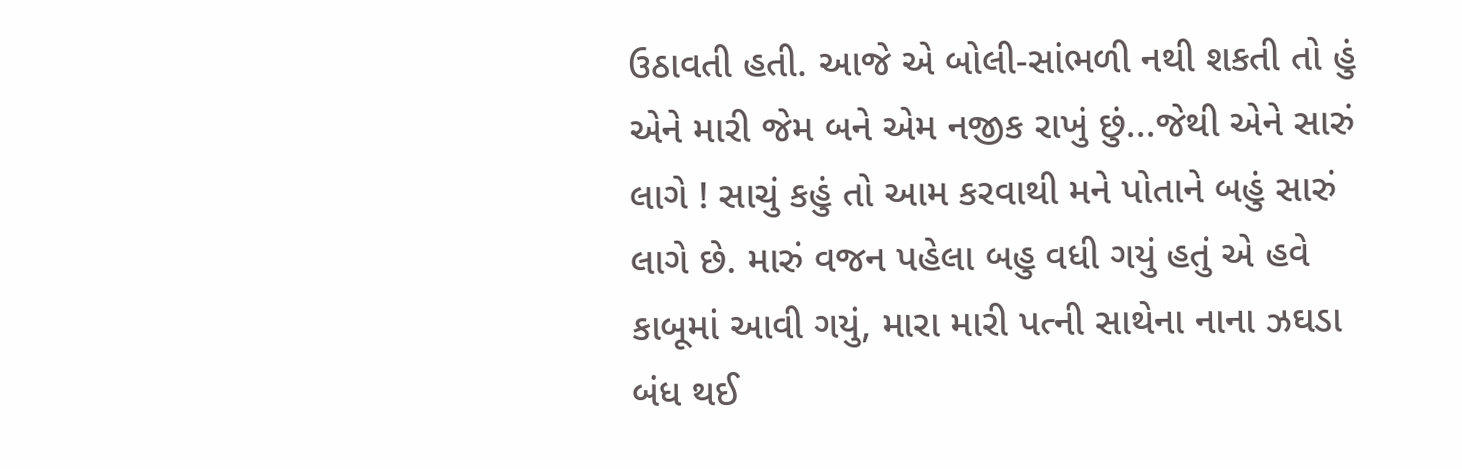ઉઠાવતી હતી. આજે એ બોલી-સાંભળી નથી શકતી તો હું એને મારી જેમ બને એમ નજીક રાખું છું...જેથી એને સારું લાગે ! સાચું કહું તો આમ કરવાથી મને પોતાને બહું સારું લાગે છે. મારું વજન પહેલા બહુ વધી ગયું હતું એ હવે કાબૂમાં આવી ગયું, મારા મારી પત્ની સાથેના નાના ઝઘડા બંધ થઈ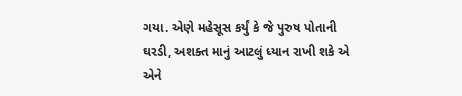ગયા. એણે મહેસૂસ કર્યું કે જે પુરુષ પોતાની ઘરડી, અશક્ત માનું આટલું ધ્યાન રાખી શકે એ એને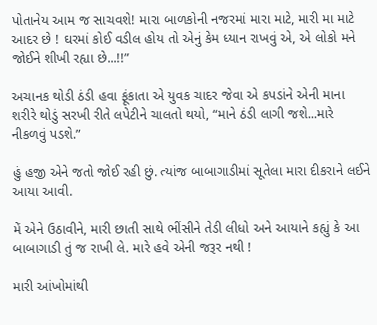પોતાનેય આમ જ સાચવશે! મારા બાળકોની નજરમાં મારા માટે, મારી મા માટે આદર છે ! ઘરમાં કોઈ વડીલ હોય તો એનું કેમ ધ્યાન રાખવું એ, એ લોકો મને જોઈને શીખી રહ્યા છે...!!”

અચાનક થોડી ઠંડી હવા ફૂંકાતા એ યુવક ચાદર જેવા એ કપડાંને એની માના શરીરે થોડું સરખી રીતે લપેટીને ચાલતો થયો, “માને ઠંડી લાગી જશે...મારે નીકળવું પડશે.”

હું હજી એને જતો જોઈ રહી છું. ત્યાંજ બાબાગાડીમાં સૂતેલા મારા દીકરાને લઈને આયા આવી.

મેં એને ઉઠાવીને, મારી છાતી સાથે ભીંસીને તેડી લીધો અને આયાને કહ્યું કે આ બાબાગાડી તું જ રાખી લે. મારે હવે એની જરૂર નથી !

મારી આંખોમાંથી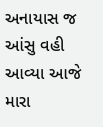અનાયાસ જ આંસુ વહી આવ્યા આજે મારા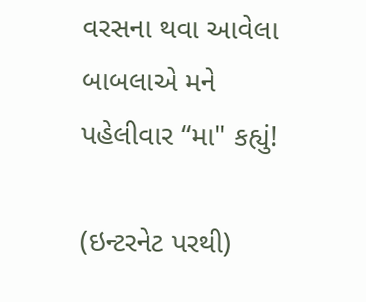વરસના થવા આવેલા બાબલાએ મને પહેલીવાર “મા" કહ્યું!

(ઇન્ટરનેટ પરથી)